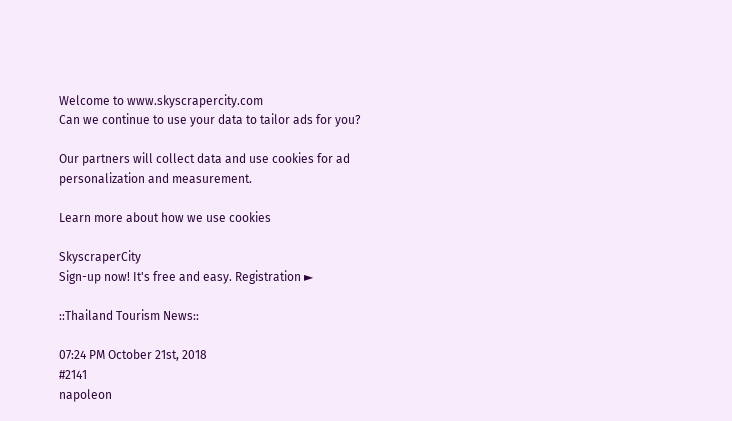Welcome to www.skyscrapercity.com
Can we continue to use your data to tailor ads for you?

Our partners will collect data and use cookies for ad personalization and measurement.

Learn more about how we use cookies

SkyscraperCity
Sign-up now! It's free and easy. Registration ►

::Thailand Tourism News::

07:24 PM October 21st, 2018
#2141
napoleon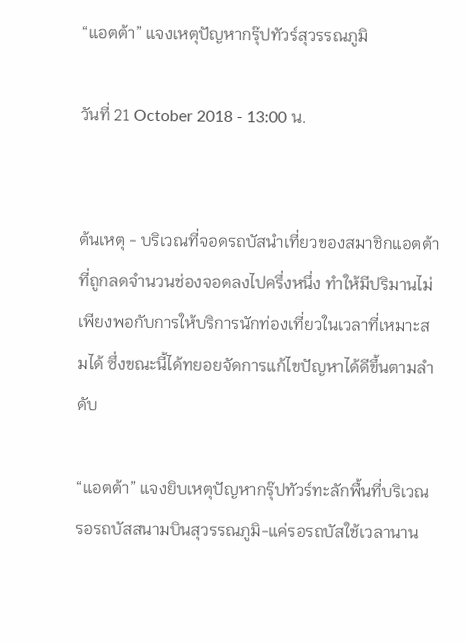“แอตต้า” แจงเหตุปัญหากรุ๊ปทัวร์สุวรรณภูมิ

วันที่ 21 October 2018 - 13:00 น.


ต้นเหตุ - บริเวณที่จอดรถบัสนำเที่ยวของสมาชิกแอตต้า ที่ถูกลดจำนวนช่องจอดลงไปครึ่งหนึ่ง ทำให้มีปริมานไม่เพียงพอกับการให้บริการนักท่องเที่ยวในเวลาที่เหมาะสมได้ ซึ่งขณะนี้ได้ทยอยจัดการแก้ไขปัญหาได้ดีขึ้นตามลำดับ

“แอตต้า” แจงยิบเหตุปัญหากรุ๊ปทัวร์ทะลักพื้นที่บริเวณรอรถบัสสนามบินสุวรรณภูมิ-แค่รอรถบัสใช้เวลานาน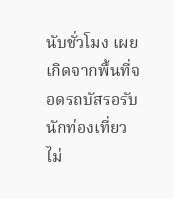นับชั่วโมง เผยเกิดจากพื้นที่จอดรถบัสรอรับนักท่องเที่ยวไม่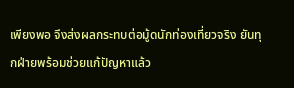เพียงพอ จึงส่งผลกระทบต่อมู้ดนักท่องเที่ยวจริง ยันทุกฝ่ายพร้อมช่วยแก้ปัญหาแล้ว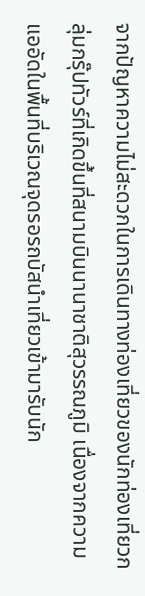จากปัญหาความไม่สะดวกในการเดินทางท่องเที่ยวของนักท่องเที่ยวกลุ่มกรุ๊ปทัวร์ที่เกิดขึ้นที่สนามบินนานาชาติสุวรรณภูมิ เนื่องจากความแออัดในพื้นที่บริเวณจุดรอรถบัสนำเที่ยวเข้ามารับนัก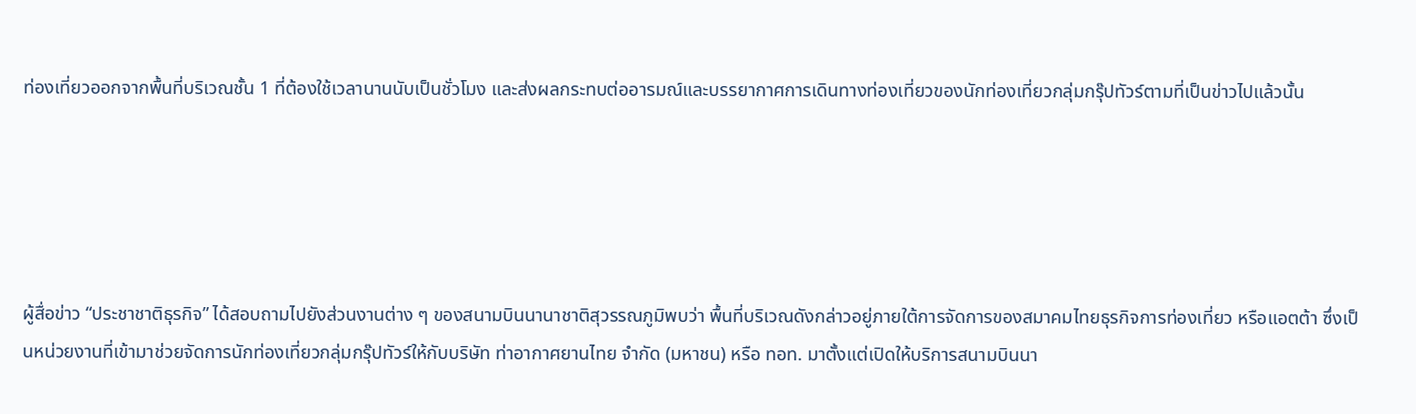ท่องเที่ยวออกจากพื้นที่บริเวณชั้น 1 ที่ต้องใช้เวลานานนับเป็นชั่วโมง และส่งผลกระทบต่ออารมณ์และบรรยากาศการเดินทางท่องเที่ยวของนักท่องเที่ยวกลุ่มกรุ๊ปทัวร์ตามที่เป็นข่าวไปแล้วนั้น





ผู้สื่อข่าว “ประชาชาติธุรกิจ” ได้สอบถามไปยังส่วนงานต่าง ๆ ของสนามบินนานาชาติสุวรรณภูมิพบว่า พื้นที่บริเวณดังกล่าวอยู่ภายใต้การจัดการของสมาคมไทยธุรกิจการท่องเที่ยว หรือแอตต้า ซึ่งเป็นหน่วยงานที่เข้ามาช่วยจัดการนักท่องเที่ยวกลุ่มกรุ๊ปทัวร์ให้กับบริษัท ท่าอากาศยานไทย จำกัด (มหาชน) หรือ ทอท. มาตั้งแต่เปิดให้บริการสนามบินนา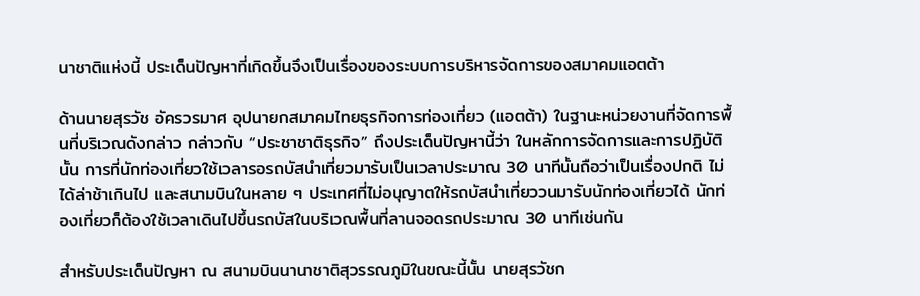นาชาติแห่งนี้ ประเด็นปัญหาที่เกิดขึ้นจึงเป็นเรื่องของระบบการบริหารจัดการของสมาคมแอตต้า

ด้านนายสุรวัช อัครวรมาศ อุปนายกสมาคมไทยธุรกิจการท่องเที่ยว (แอตต้า) ในฐานะหน่วยงานที่จัดการพื้นที่บริเวณดังกล่าว กล่าวกับ “ประชาชาติธุรกิจ” ถึงประเด็นปัญหานี้ว่า ในหลักการจัดการและการปฏิบัตินั้น การที่นักท่องเที่ยวใช้เวลารอรถบัสนำเที่ยวมารับเป็นเวลาประมาณ 30 นาทีนั้นถือว่าเป็นเรื่องปกติ ไม่ได้ล่าช้าเกินไป และสนามบินในหลาย ๆ ประเทศที่ไม่อนุญาตให้รถบัสนำเที่ยววนมารับนักท่องเที่ยวได้ นักท่องเที่ยวก็ต้องใช้เวลาเดินไปขึ้นรถบัสในบริเวณพื้นที่ลานจอดรถประมาณ 30 นาทีเช่นกัน

สำหรับประเด็นปัญหา ณ สนามบินนานาชาติสุวรรณภูมิในขณะนี้นั้น นายสุรวัชก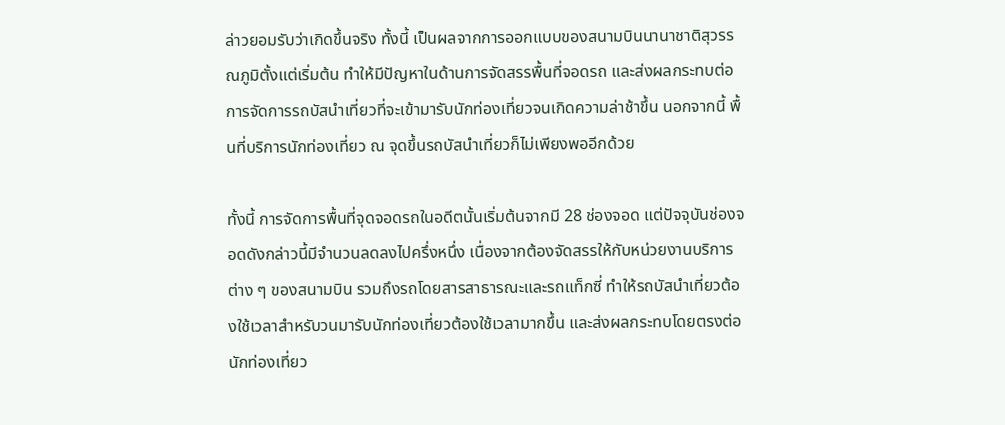ล่าวยอมรับว่าเกิดขึ้นจริง ทั้งนี้ เป็นผลจากการออกแบบของสนามบินนานาชาติสุวรรณภูมิตั้งแต่เริ่มต้น ทำให้มีปัญหาในด้านการจัดสรรพื้นที่จอดรถ และส่งผลกระทบต่อการจัดการรถบัสนำเที่ยวที่จะเข้ามารับนักท่องเที่ยวจนเกิดความล่าช้าขึ้น นอกจากนี้ พื้นที่บริการนักท่องเที่ยว ณ จุดขึ้นรถบัสนำเที่ยวก็ไม่เพียงพออีกด้วย

ทั้งนี้ การจัดการพื้นที่จุดจอดรถในอดีตนั้นเริ่มต้นจากมี 28 ช่องจอด แต่ปัจจุบันช่องจอดดังกล่าวนี้มีจำนวนลดลงไปครึ่งหนึ่ง เนื่องจากต้องจัดสรรให้กับหน่วยงานบริการต่าง ๆ ของสนามบิน รวมถึงรถโดยสารสาธารณะและรถแท็กซี่ ทำให้รถบัสนำเที่ยวต้องใช้เวลาสำหรับวนมารับนักท่องเที่ยวต้องใช้เวลามากขึ้น และส่งผลกระทบโดยตรงต่อนักท่องเที่ยว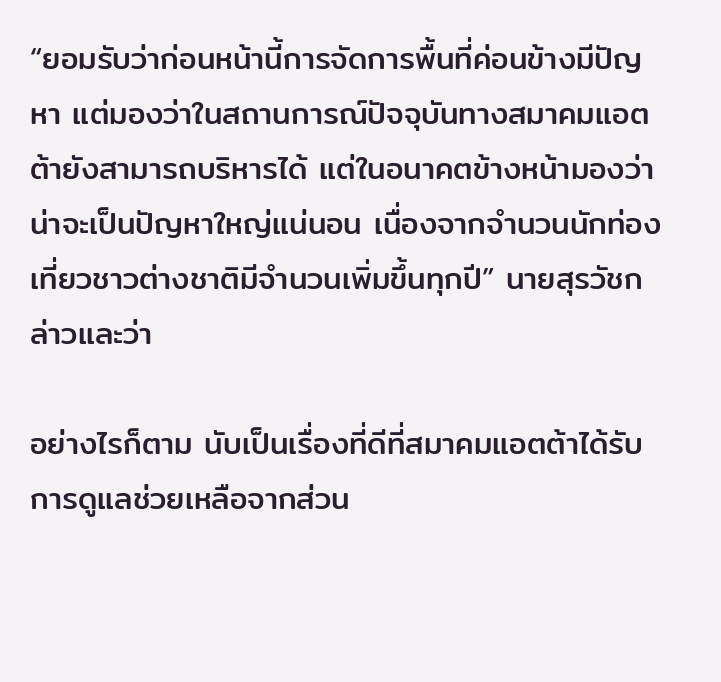“ยอมรับว่าก่อนหน้านี้การจัดการพื้นที่ค่อนข้างมีปัญหา แต่มองว่าในสถานการณ์ปัจจุบันทางสมาคมแอตต้ายังสามารถบริหารได้ แต่ในอนาคตข้างหน้ามองว่าน่าจะเป็นปัญหาใหญ่แน่นอน เนื่องจากจำนวนนักท่องเที่ยวชาวต่างชาติมีจำนวนเพิ่มขึ้นทุกปี” นายสุรวัชกล่าวและว่า

อย่างไรก็ตาม นับเป็นเรื่องที่ดีที่สมาคมแอตต้าได้รับการดูแลช่วยเหลือจากส่วน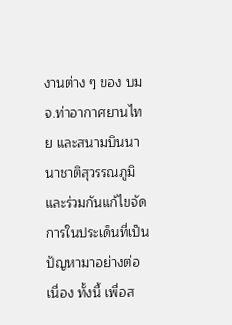งานต่าง ๆ ของ บมจ.ท่าอากาศยานไทย และสนามบินนานาชาติสุวรรณภูมิ และร่วมกันแก้ไขจัดการในประเด็นที่เป็นปัญหามาอย่างต่อเนื่อง ทั้งนี้ เพื่อส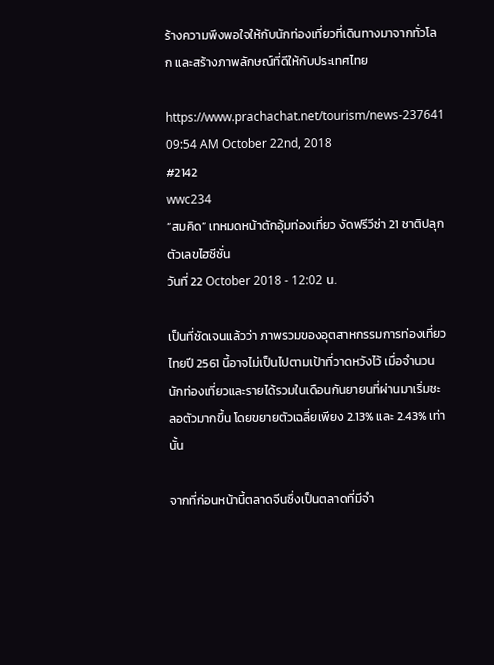ร้างความพึงพอใจให้กับนักท่องเที่ยวที่เดินทางมาจากทั่วโลก และสร้างภาพลักษณ์ที่ดีให้กับประเทศไทย

https://www.prachachat.net/tourism/news-237641
09:54 AM October 22nd, 2018
#2142
wwc234
“สมคิด” เทหมดหน้าตักอุ้มท่องเที่ยว งัดฟรีวีซ่า 21 ชาติปลุกตัวเลขไฮซีซั่น
วันที่ 22 October 2018 - 12:02 น.

เป็นที่ชัดเจนแล้วว่า ภาพรวมของอุตสาหกรรมการท่องเที่ยวไทยปี 2561 นี้อาจไม่เป็นไปตามเป้าที่วาดหวังไว้ เมื่อจำนวนนักท่องเที่ยวและรายได้รวมในเดือนกันยายนที่ผ่านมาเริ่มชะลอตัวมากขึ้น โดยขยายตัวเฉลี่ยเพียง 2.13% และ 2.43% เท่านั้น

จากที่ก่อนหน้านี้ตลาดจีนซึ่งเป็นตลาดที่มีจำ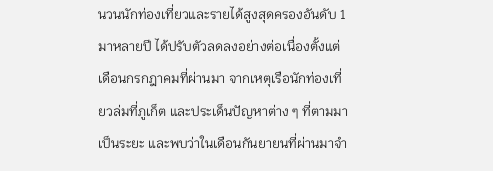นวนนักท่องเที่ยวและรายได้สูงสุดครองอันดับ 1 มาหลายปี ได้ปรับตัวลดลงอย่างต่อเนื่องตั้งแต่เดือนกรกฎาคมที่ผ่านมา จากเหตุเรือนักท่องเที่ยวล่มที่ภูเก็ต และประเด็นปัญหาต่าง ๆ ที่ตามมาเป็นระยะ และพบว่าในเดือนกันยายนที่ผ่านมาจำ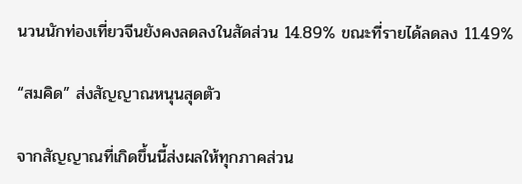นวนนักท่องเที่ยวจีนยังคงลดลงในสัดส่วน 14.89% ขณะที่รายได้ลดลง 11.49%

“สมคิด” ส่งสัญญาณหนุนสุดตัว

จากสัญญาณที่เกิดขึ้นนี้ส่งผลให้ทุกภาคส่วน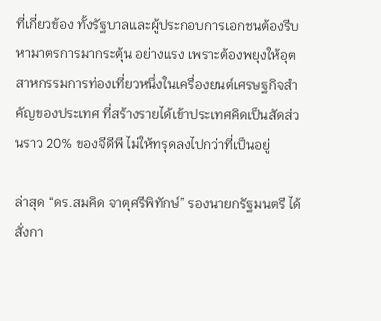ที่เกี่ยวข้อง ทั้งรัฐบาลและผู้ประกอบการเอกชนต้องรีบหามาตรการมากระตุ้น อย่างแรง เพราะต้องพยุงให้อุตสาหกรรมการท่องเที่ยวหนึ่งในเครื่องยนต์เศรษฐกิจสำคัญของประเทศ ที่สร้างรายได้เข้าประเทศคิดเป็นสัดส่วนราว 20% ของจีดีพี ไม่ให้ทรุดลงไปกว่าที่เป็นอยู่

ล่าสุด “ดร.สมคิด จาตุศรีพิทักษ์” รองนายกรัฐมนตรี ได้สั่งกา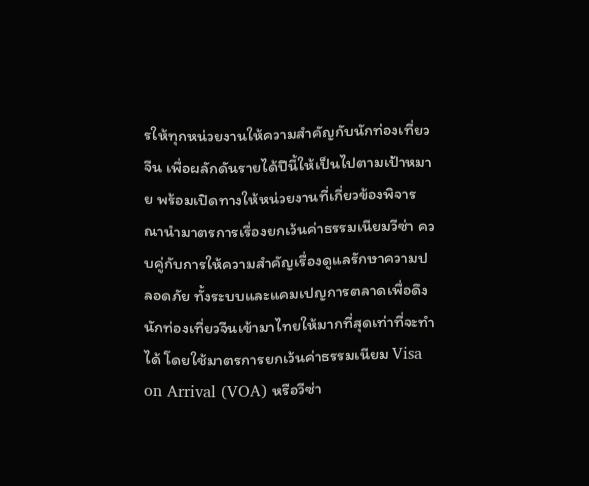รให้ทุกหน่วยงานให้ความสำคัญกับนักท่องเที่ยวจีน เพื่อผลักดันรายได้ปีนี้ให้เป็นไปตามเป้าหมาย พร้อมเปิดทางให้หน่วยงานที่เกี่ยวข้องพิจารณานำมาตรการเรื่องยกเว้นค่าธรรมเนียมวีซ่า ควบคู่กับการให้ความสำคัญเรื่องดูแลรักษาความปลอดภัย ทั้งระบบและแคมเปญการตลาดเพื่อดึงนักท่องเที่ยวจีนเข้ามาไทยให้มากที่สุดเท่าที่จะทำได้ โดยใช้มาตรการยกเว้นค่าธรรมเนียม Visa on Arrival (VOA) หรือวีซ่า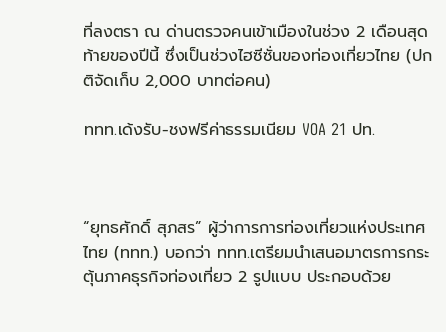ที่ลงตรา ณ ด่านตรวจคนเข้าเมืองในช่วง 2 เดือนสุดท้ายของปีนี้ ซึ่งเป็นช่วงไฮซีซั่นของท่องเที่ยวไทย (ปกติจัดเก็บ 2,000 บาทต่อคน)

ททท.เด้งรับ-ชงฟรีค่าธรรมเนียม VOA 21 ปท.



“ยุทธศักดิ์ สุภสร” ผู้ว่าการการท่องเที่ยวแห่งประเทศไทย (ททท.) บอกว่า ททท.เตรียมนำเสนอมาตรการกระตุ้นภาคธุรกิจท่องเที่ยว 2 รูปแบบ ประกอบด้วย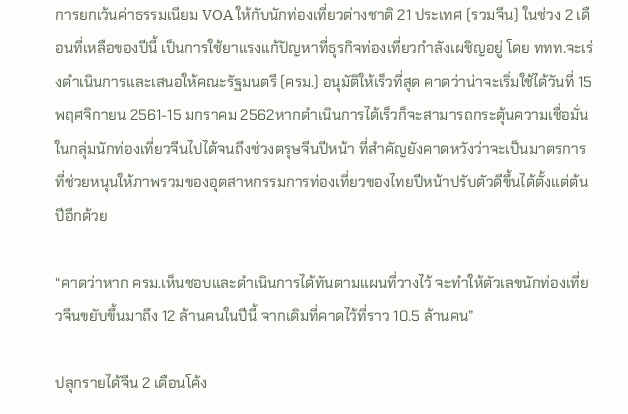การยกเว้นค่าธรรมเนียม VOA ให้กับนักท่องเที่ยวต่างชาติ 21 ประเทศ (รวมจีน) ในช่วง 2 เดือนที่เหลือของปีนี้ เป็นการใช้ยาแรงแก้ปัญหาที่ธุรกิจท่องเที่ยวกำลังเผชิญอยู่ โดย ททท.จะเร่งดำเนินการและเสนอให้คณะรัฐมนตรี (ครม.) อนุมัติให้เร็วที่สุด คาดว่าน่าจะเริ่มใช้ได้วันที่ 15 พฤศจิกายน 2561-15 มกราคม 2562หากดำเนินการได้เร็วก็จะสามารถกระตุ้นความเชื่อมั่นในกลุ่มนักท่องเที่ยวจีนไปได้จนถึงช่วงตรุษจีนปีหน้า ที่สำคัญยังคาดหวังว่าจะเป็นมาตรการที่ช่วยหนุนให้ภาพรวมของอุตสาหกรรมการท่องเที่ยวของไทยปีหน้าปรับตัวดีขึ้นได้ตั้งแต่ต้นปีอีกด้วย

“คาดว่าหาก ครม.เห็นชอบและดำเนินการได้ทันตามแผนที่วางไว้ จะทำให้ตัวเลขนักท่องเที่ยวจีนขยับขึ้นมาถึง 12 ล้านคนในปีนี้ จากเดิมที่คาดไว้ที่ราว 10.5 ล้านคน”

ปลุกรายได้จีน 2 เดือนโค้ง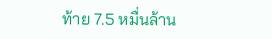ท้าย 7.5 หมื่นล้าน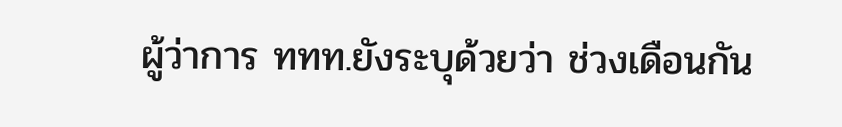ผู้ว่าการ ททท.ยังระบุด้วยว่า ช่วงเดือนกัน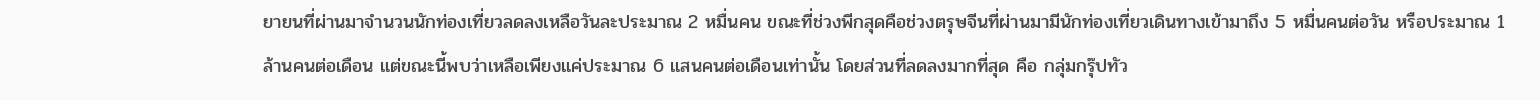ยายนที่ผ่านมาจำนวนนักท่องเที่ยวลดลงเหลือวันละประมาณ 2 หมื่นคน ขณะที่ช่วงพีกสุดคือช่วงตรุษจีนที่ผ่านมามีนักท่องเที่ยวเดินทางเข้ามาถึง 5 หมื่นคนต่อวัน หรือประมาณ 1 ล้านคนต่อเดือน แต่ขณะนี้พบว่าเหลือเพียงแค่ประมาณ 6 แสนคนต่อเดือนเท่านั้น โดยส่วนที่ลดลงมากที่สุด คือ กลุ่มกรุ๊ปทัว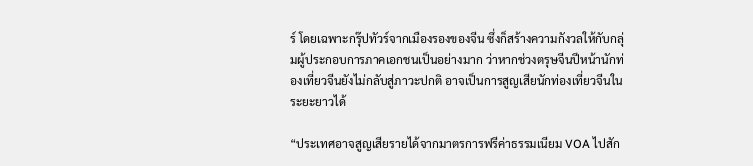ร์ โดยเฉพาะกรุ๊ปทัวร์จากเมืองรองของจีน ซึ่งก็สร้างความกังวลให้กับกลุ่มผู้ประกอบการภาคเอกชนเป็นอย่างมาก ว่าหากช่วงตรุษจีนปีหน้านักท่องเที่ยวจีนยังไม่กลับสู่ภาวะปกติ อาจเป็นการสูญเสียนักท่องเที่ยวจีนในระยะยาวได้

“ประเทศอาจสูญเสียรายได้จากมาตรการฟรีค่าธรรมเนียม VOA ไปสัก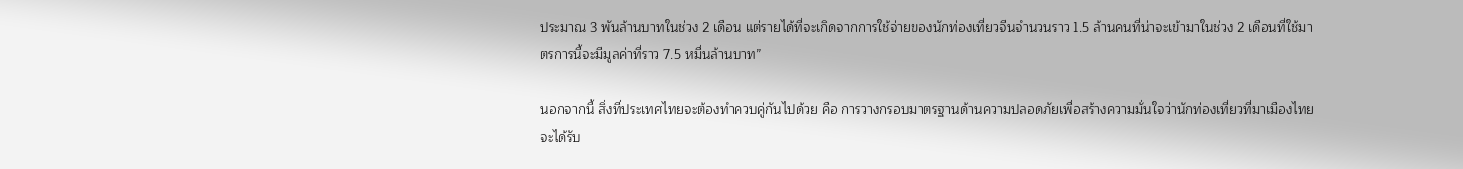ประมาณ 3 พันล้านบาทในช่วง 2 เดือน แต่รายได้ที่จะเกิดจากการใช้จ่ายของนักท่องเที่ยวจีนจำนวนราว 1.5 ล้านคนที่น่าจะเข้ามาในช่วง 2 เดือนที่ใช้มาตรการนี้จะมีมูลค่าที่ราว 7.5 หมื่นล้านบาท”

นอกจากนี้ สิ่งที่ประเทศไทยจะต้องทำควบคู่กันไปด้วย คือ การวางกรอบมาตรฐานด้านความปลอดภัยเพื่อสร้างความมั่นใจว่านักท่องเที่ยวที่มาเมืองไทยจะได้รับ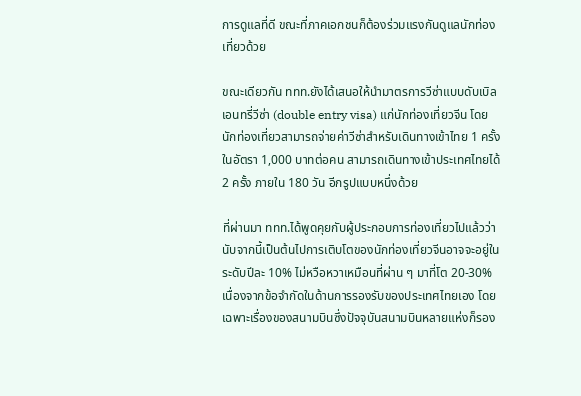การดูแลที่ดี ขณะที่ภาคเอกชนก็ต้องร่วมแรงกันดูแลนักท่องเที่ยวด้วย

ขณะเดียวกัน ททท.ยังได้เสนอให้นำมาตรการวีซ่าแบบดับเบิลเอนทรี่วีซ่า (double entry visa) แก่นักท่องเที่ยวจีน โดยนักท่องเที่ยวสามารถจ่ายค่าวีซ่าสำหรับเดินทางเข้าไทย 1 ครั้ง ในอัตรา 1,000 บาทต่อคน สามารถเดินทางเข้าประเทศไทยได้ 2 ครั้ง ภายใน 180 วัน อีกรูปแบบหนึ่งด้วย

ที่ผ่านมา ททท.ได้พูดคุยกับผู้ประกอบการท่องเที่ยวไปแล้วว่า นับจากนี้เป็นต้นไปการเติบโตของนักท่องเที่ยวจีนอาจจะอยู่ในระดับปีละ 10% ไม่หวือหวาเหมือนที่ผ่าน ๆ มาที่โต 20-30% เนื่องจากข้อจำกัดในด้านการรองรับของประเทศไทยเอง โดยเฉพาะเรื่องของสนามบินซึ่งปัจจุบันสนามบินหลายแห่งก็รอง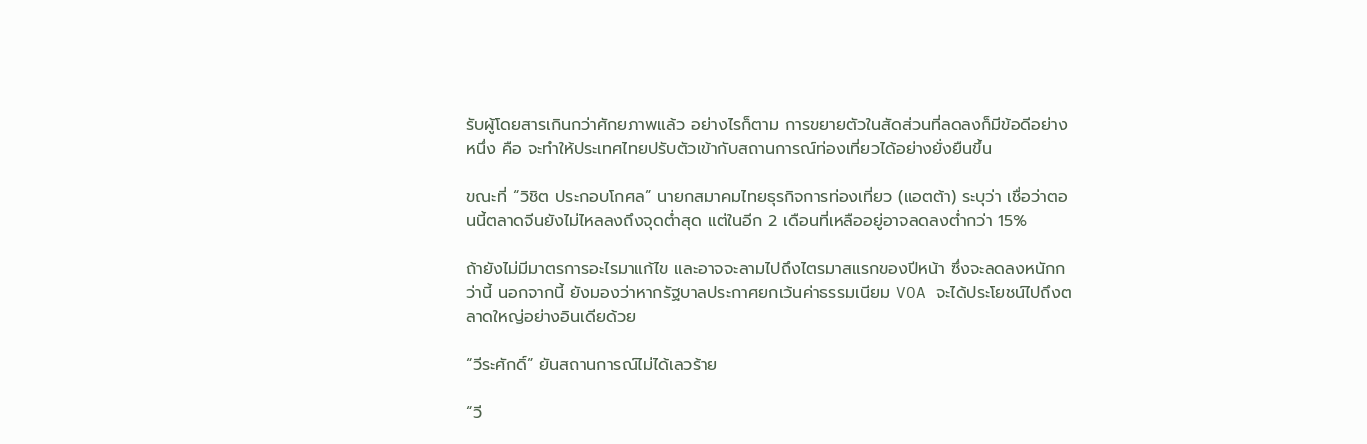รับผู้โดยสารเกินกว่าศักยภาพแล้ว อย่างไรก็ตาม การขยายตัวในสัดส่วนที่ลดลงก็มีข้อดีอย่างหนึ่ง คือ จะทำให้ประเทศไทยปรับตัวเข้ากับสถานการณ์ท่องเที่ยวได้อย่างยั่งยืนขึ้น

ขณะที่ “วิชิต ประกอบโกศล” นายกสมาคมไทยธุรกิจการท่องเที่ยว (แอตต้า) ระบุว่า เชื่อว่าตอนนี้ตลาดจีนยังไม่ไหลลงถึงจุดต่ำสุด แต่ในอีก 2 เดือนที่เหลืออยู่อาจลดลงต่ำกว่า 15%

ถ้ายังไม่มีมาตรการอะไรมาแก้ไข และอาจจะลามไปถึงไตรมาสแรกของปีหน้า ซึ่งจะลดลงหนักกว่านี้ นอกจากนี้ ยังมองว่าหากรัฐบาลประกาศยกเว้นค่าธรรมเนียม VOA จะได้ประโยชน์ไปถึงตลาดใหญ่อย่างอินเดียด้วย

“วีระศักดิ์” ยันสถานการณ์ไม่ได้เลวร้าย

“วี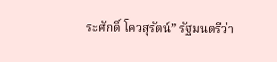ระศักดิ์ โควสุรัตน์” รัฐมนตรีว่า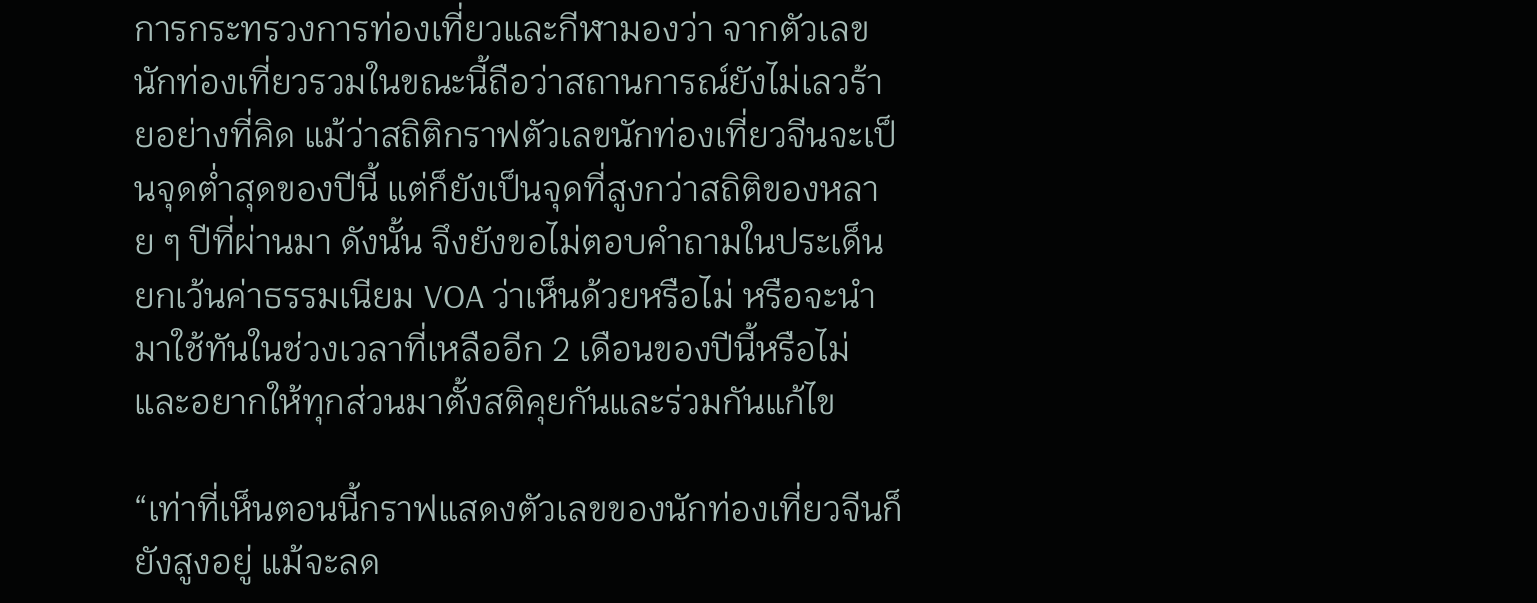การกระทรวงการท่องเที่ยวและกีฬามองว่า จากตัวเลขนักท่องเที่ยวรวมในขณะนี้ถือว่าสถานการณ์ยังไม่เลวร้ายอย่างที่คิด แม้ว่าสถิติกราฟตัวเลขนักท่องเที่ยวจีนจะเป็นจุดต่ำสุดของปีนี้ แต่ก็ยังเป็นจุดที่สูงกว่าสถิติของหลาย ๆ ปีที่ผ่านมา ดังนั้น จึงยังขอไม่ตอบคำถามในประเด็นยกเว้นค่าธรรมเนียม VOA ว่าเห็นด้วยหรือไม่ หรือจะนำมาใช้ทันในช่วงเวลาที่เหลืออีก 2 เดือนของปีนี้หรือไม่ และอยากให้ทุกส่วนมาตั้งสติคุยกันและร่วมกันแก้ไข

“เท่าที่เห็นตอนนี้กราฟแสดงตัวเลขของนักท่องเที่ยวจีนก็ยังสูงอยู่ แม้จะลด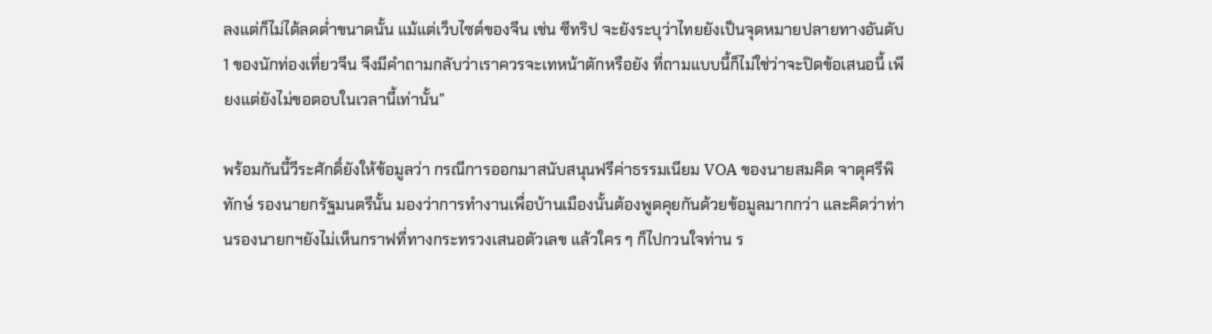ลงแต่ก็ไม่ได้ลดต่ำขนาดนั้น แม้แต่เว็บไซต์ของจีน เช่น ซีทริป จะยังระบุว่าไทยยังเป็นจุดหมายปลายทางอันดับ 1 ของนักท่องเที่ยวจีน จึงมีคำถามกลับว่าเราควรจะเทหน้าตักหรือยัง ที่ถามแบบนี้ก็ไม่ใช่ว่าจะปิดข้อเสนอนี้ เพียงแต่ยังไม่ขอตอบในเวลานี้เท่านั้น”

พร้อมกันนี้วีระศักดิ์ยังให้ข้อมูลว่า กรณีการออกมาสนับสนุนฟรีค่าธรรมเนียม VOA ของนายสมคิด จาตุศรีพิทักษ์ รองนายกรัฐมนตรีนั้น มองว่าการทำงานเพื่อบ้านเมืองนั้นต้องพูดคุยกันด้วยข้อมูลมากกว่า และคิดว่าท่านรองนายกฯยังไม่เห็นกราฟที่ทางกระทรวงเสนอตัวเลข แล้วใคร ๆ ก็ไปกวนใจท่าน ร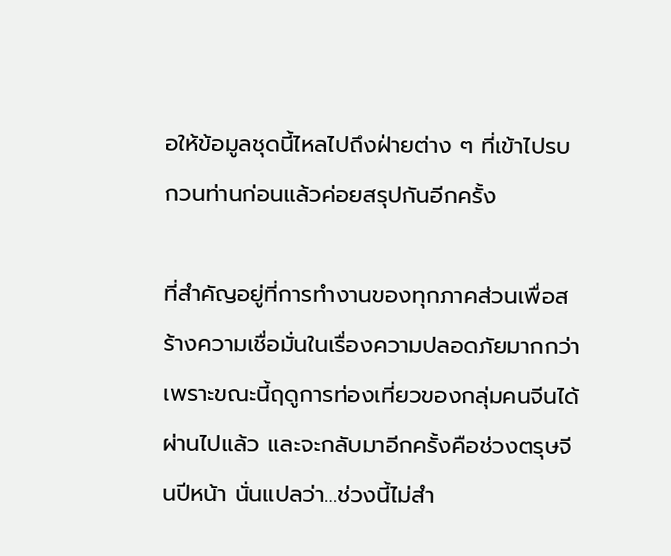อให้ข้อมูลชุดนี้ไหลไปถึงฝ่ายต่าง ๆ ที่เข้าไปรบกวนท่านก่อนแล้วค่อยสรุปกันอีกครั้ง

ที่สำคัญอยู่ที่การทำงานของทุกภาคส่วนเพื่อสร้างความเชื่อมั่นในเรื่องความปลอดภัยมากกว่า เพราะขณะนี้ฤดูการท่องเที่ยวของกลุ่มคนจีนได้ผ่านไปแล้ว และจะกลับมาอีกครั้งคือช่วงตรุษจีนปีหน้า นั่นแปลว่า…ช่วงนี้ไม่สำ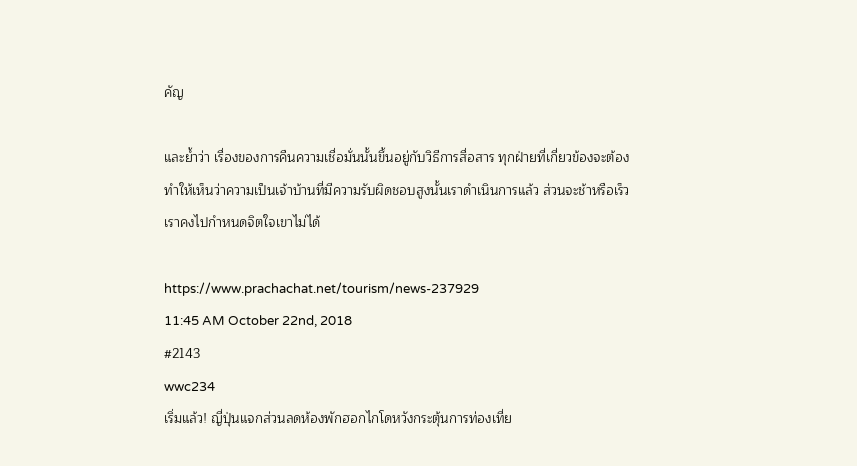คัญ

และย้ำว่า เรื่องของการคืนความเชื่อมั่นนั้นขึ้นอยู่กับวิธีการสื่อสาร ทุกฝ่ายที่เกี่ยวข้องจะต้องทำให้เห็นว่าความเป็นเจ้าบ้านที่มีความรับผิดชอบสูงนั้นเราดำเนินการแล้ว ส่วนจะช้าหรือเร็วเราคงไปกำหนดจิตใจเขาไม่ได้

https://www.prachachat.net/tourism/news-237929
11:45 AM October 22nd, 2018
#2143
wwc234
เริ่มแล้ว! ญี่ปุ่นแจกส่วนลดห้องพักฮอกไกโดหวังกระตุ้นการท่องเที่ย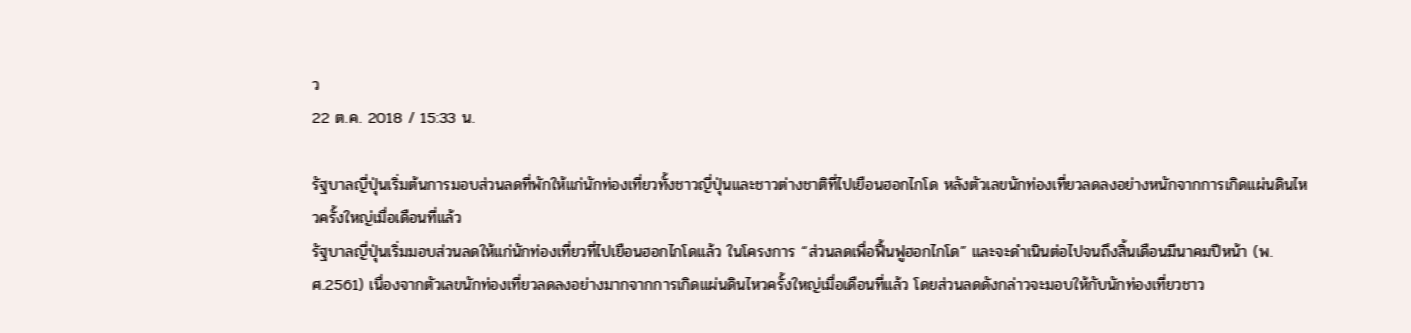ว
22 ต.ค. 2018 / 15:33 น.

รัฐบาลญี่ปุ่นเริ่มต้นการมอบส่วนลดที่พักให้แก่นักท่องเที่ยวทั้งชาวญี่ปุ่นและชาวต่างชาติที่ไปเยือนฮอกไกโด หลังตัวเลขนักท่องเที่ยวลดลงอย่างหนักจากการเกิดแผ่นดินไหวครั้งใหญ่เมื่อเดือนที่แล้ว
รัฐบาลญี่ปุ่นเริ่มมอบส่วนลดให้แก่นักท่องเที่ยวที่ไปเยือนฮอกไกโดแล้ว ในโครงการ “ส่วนลดเพื่อฟื้นฟูฮอกไกโด” และจะดำเนินต่อไปจนถึงสิ้นเดือนมีนาคมปีหน้า (พ.ศ.2561) เนื่องจากตัวเลขนักท่องเที่ยวลดลงอย่างมากจากการเกิดแผ่นดินไหวครั้งใหญ่เมื่อเดือนที่แล้ว โดยส่วนลดดังกล่าวจะมอบให้กับนักท่องเที่ยวชาว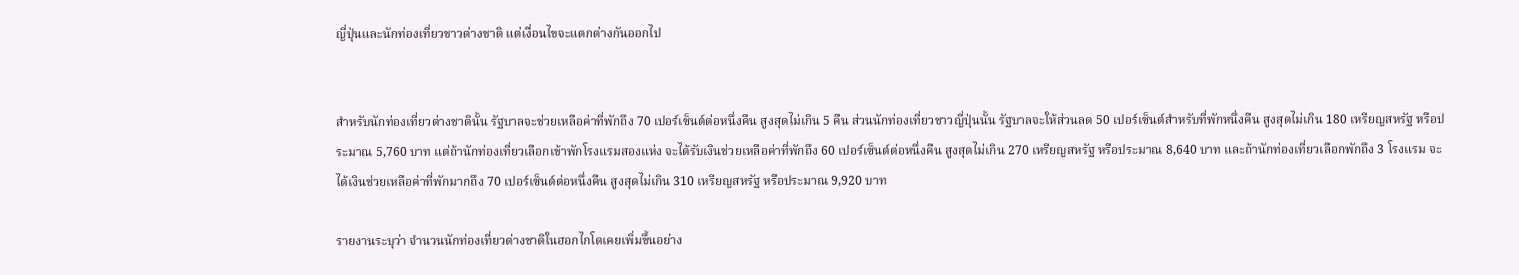ญี่ปุ่นและนักท่องเที่ยวชาวต่างชาติ แต่เงื่อนไขจะแตกต่างกันออกไป


สำหรับนักท่องเที่ยวต่างชาตินั้น รัฐบาลจะช่วยเหลือค่าที่พักถึง 70 เปอร์เซ็นต์ต่อหนึ่งคืน สูงสุดไม่เกิน 5 คืน ส่วนนักท่องเที่ยวชาวญี่ปุ่นนั้น รัฐบาลจะให้ส่วนลด 50 เปอร์เซ็นต์สำหรับที่พักหนึ่งคืน สูงสุดไม่เกิน 180 เหรียญสหรัฐ หรือประมาณ 5,760 บาท แต่ถ้านักท่องเที่ยวเลือกเข้าพักโรงแรมสองแห่ง จะได้รับเงินช่วยเหลือค่าที่พักถึง 60 เปอร์เซ็นต์ต่อหนึ่งคืน สูงสุดไม่เกิน 270 เหรียญสหรัฐ หรือประมาณ 8,640 บาท และถ้านักท่องเที่ยวเลือกพักถึง 3 โรงแรม จะได้เงินช่วยเหลือค่าที่พักมากถึง 70 เปอร์เซ็นต์ต่อหนึ่งคืน สูงสุดไม่เกิน 310 เหรียญสหรัฐ หรือประมาณ 9,920 บาท

รายงานระบุว่า จำนวนนักท่องเที่ยวต่างชาติในฮอกไกโดเคยเพิ่มขึ้นอย่าง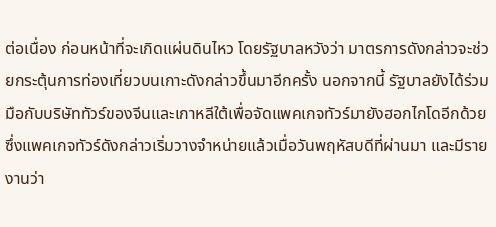ต่อเนื่อง ก่อนหน้าที่จะเกิดแผ่นดินไหว โดยรัฐบาลหวังว่า มาตรการดังกล่าวจะช่วยกระตุ้นการท่องเที่ยวบนเกาะดังกล่าวขึ้นมาอีกครั้ง นอกจากนี้ รัฐบาลยังได้ร่วมมือกับบริษัททัวร์ของจีนและเกาหลีใต้เพื่อจัดแพคเกจทัวร์มายังฮอกไกโดอีกด้วย ซึ่งแพคเกจทัวร์ดังกล่าวเริ่มวางจำหน่ายแล้วเมื่อวันพฤหัสบดีที่ผ่านมา และมีรายงานว่า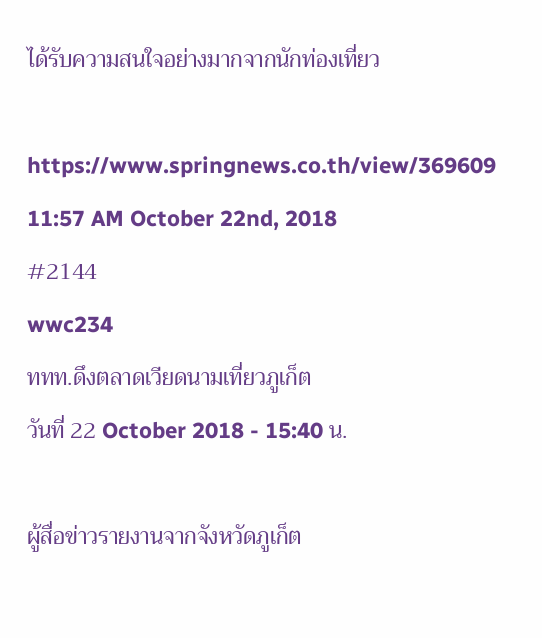ได้รับความสนใจอย่างมากจากนักท่องเที่ยว

https://www.springnews.co.th/view/369609
11:57 AM October 22nd, 2018
#2144
wwc234
ททท.ดึงตลาดเวียดนามเที่ยวภูเก็ต
วันที่ 22 October 2018 - 15:40 น.

ผู้สื่อข่าวรายงานจากจังหวัดภูเก็ต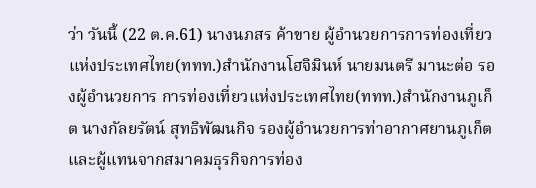ว่า วันนี้ (22 ต.ค.61) นางนภสร ค้าขาย ผู้อำนวยการการท่องเที่ยวแห่งประเทศไทย(ททท.)สำนักงานโฮจิมินห์ นายมนตรี มานะต่อ รองผู้อำนวยการ การท่องเที่ยวแห่งประเทศไทย(ททท.)สำนักงานภูเก็ต นางกัลยรัตน์ สุทธิพัฒนกิจ รองผู้อำนวยการท่าอากาศยานภูเก็ต และผู้แทนจากสมาคมธุรกิจการท่อง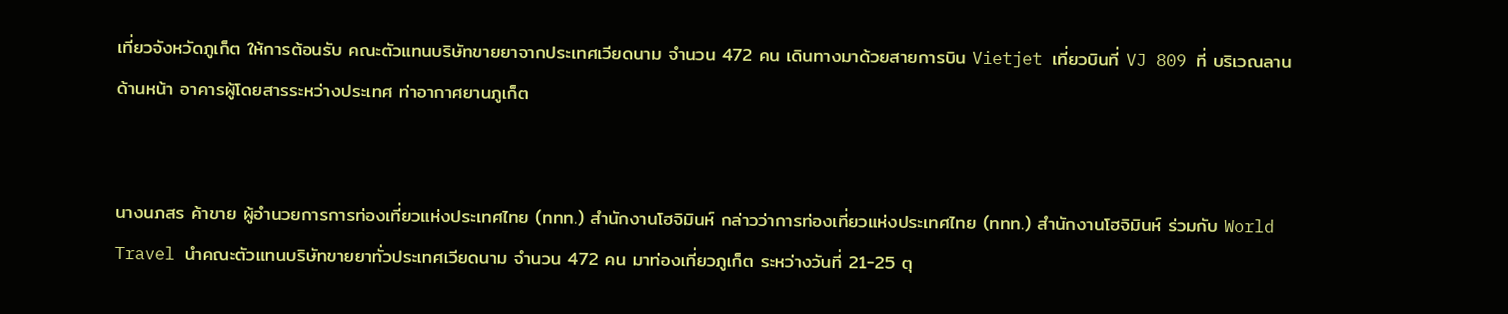เที่ยวจังหวัดภูเก็ต ให้การต้อนรับ คณะตัวแทนบริษัทขายยาจากประเทศเวียดนาม จำนวน 472 คน เดินทางมาด้วยสายการบิน Vietjet เที่ยวบินที่ VJ 809 ที่ บริเวณลานด้านหน้า อาคารผู้โดยสารระหว่างประเทศ ท่าอากาศยานภูเก็ต


นางนภสร ค้าขาย ผู้อำนวยการการท่องเที่ยวแห่งประเทศไทย (ททท.) สำนักงานโฮจิมินห์ กล่าวว่าการท่องเที่ยวแห่งประเทศไทย (ททท.) สำนักงานโฮจิมินห์ ร่วมกับ World Travel นำคณะตัวแทนบริษัทขายยาทั่วประเทศเวียดนาม จำนวน 472 คน มาท่องเที่ยวภูเก็ต ระหว่างวันที่ 21-25 ตุ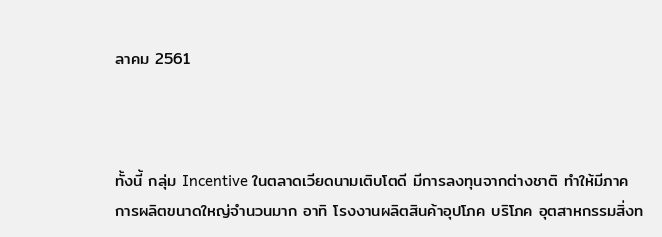ลาคม 2561



ทั้งนี้ กลุ่ม Incentive ในตลาดเวียดนามเติบโตดี มีการลงทุนจากต่างชาติ ทำให้มีภาคการผลิตขนาดใหญ่จำนวนมาก อาทิ โรงงานผลิตสินค้าอุปโภค บริโภค อุตสาหกรรมสิ่งท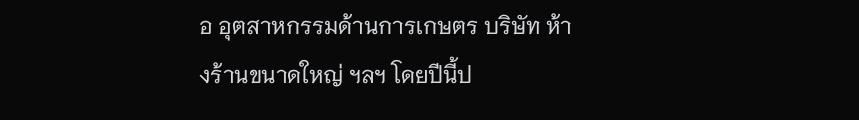อ อุตสาหกรรมด้านการเกษตร บริษัท ห้างร้านขนาดใหญ่ ฯลฯ โดยปีนี้ป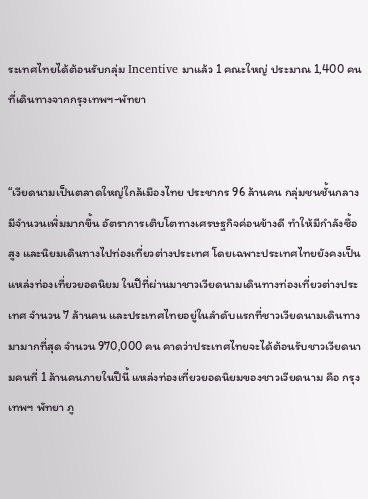ระเทศไทยได้ต้อนรับกลุ่ม Incentive มาแล้ว 1 คณะใหญ่ ประมาณ 1,400 คนที่เดินทางจากกรุงเทพฯ-พัทยา


“เวียดนามเป็นตลาดใหญ่ใกล้เมืองไทย ประชากร 96 ล้านคน กลุ่มชนชั้นกลางมีจำนวนเพิ่มมากขึ้น อัตราการเติบโตทางเศรษฐกิจค่อนข้างดี ทำให้มีกำลังซื้อสูง และนิยมเดินทางไปท่องเที่ยวต่างประเทศ โดยเฉพาะประเทศไทยยังคงเป็นแหล่งท่องเที่ยวยอดนิยม ในปีที่ผ่านมาชาวเวียดนามเดินทางท่องเที่ยวต่างประเทศ จำนวน 7 ล้านคน และประเทศไทยอยู่ในลำดับแรกที่ชาวเวียดนามเดินทางมามากที่สุด จำนวน 970,000 คน คาดว่าประเทศไทยจะได้ต้อนรับชาวเวียดนามคนที่ 1 ล้านคนภายในปีนี้ แหล่งท่องเที่ยวยอดนิยมของชาวเวียดนาม คือ กรุงเทพฯ พัทยา ภู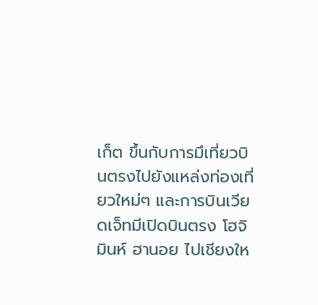เก็ต ขึ้นกับการมึเที่ยวบินตรงไปยังแหล่งท่องเที่ยวใหม่ๆ และการบินเวียดเจ็ทมีเปิดบินตรง โฮจิมินห์ ฮานอย ไปเชียงให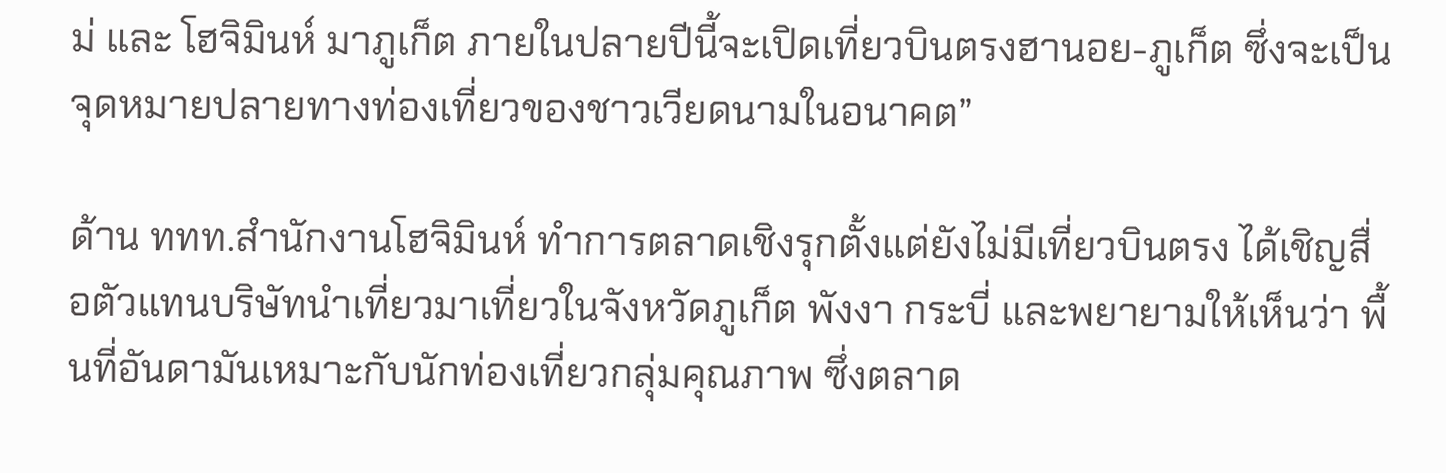ม่ และ โฮจิมินห์ มาภูเก็ต ภายในปลายปีนี้จะเปิดเที่ยวบินตรงฮานอย-ภูเก็ต ซึ่งจะเป็นจุดหมายปลายทางท่องเที่ยวของชาวเวียดนามในอนาคต”

ด้าน ททท.สำนักงานโฮจิมินห์ ทำการตลาดเชิงรุกตั้งแต่ยังไม่มีเที่ยวบินตรง ได้เชิญสื่อตัวแทนบริษัทนำเที่ยวมาเที่ยวในจังหวัดภูเก็ต พังงา กระบี่ และพยายามให้เห็นว่า พื้นที่อันดามันเหมาะกับนักท่องเที่ยวกลุ่มคุณภาพ ซึ่งตลาด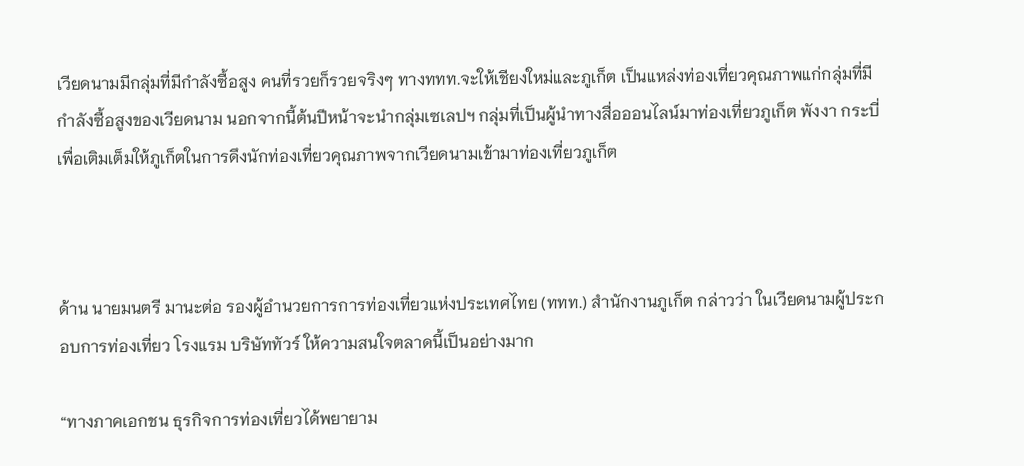เวียดนามมีกลุ่มที่มีกำลังซื้อสูง คนที่รวยก็รวยจริงๆ ทางททท.จะให้เชียงใหม่และภูเก็ต เป็นแหล่งท่องเที่ยวคุณภาพแก่กลุ่มที่มีกำลังซื้อสูงของเวียดนาม นอกจากนี้ต้นปีหน้าจะนำกลุ่มเซเลปฯ กลุ่มที่เป็นผู้นำทางสื่อออนไลน์มาท่องเที่ยวภูเก็ต พังงา กระบี่ เพื่อเติมเต็มให้ภูเก็ตในการดึงนักท่องเที่ยวคุณภาพจากเวียดนามเข้ามาท่องเที่ยวภูเก็ต



ด้าน นายมนตรี มานะต่อ รองผู้อำนวยการการท่องเที่ยวแห่งประเทศไทย (ททท.) สำนักงานภูเก็ต กล่าวว่า ในเวียดนามผู้ประกอบการท่องเที่ยว โรงแรม บริษัททัวร์ ให้ความสนใจตลาดนี้เป็นอย่างมาก

“ทางภาคเอกชน ธุรกิจการท่องเที่ยวได้พยายาม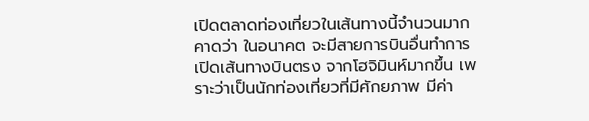เปิดตลาดท่องเที่ยวในเส้นทางนี้จำนวนมาก คาดว่า ในอนาคต จะมีสายการบินอื่นทำการเปิดเส้นทางบินตรง จากโฮจิมินห์มากขึ้น เพราะว่าเป็นนักท่องเที่ยวที่มีศักยภาพ มีค่า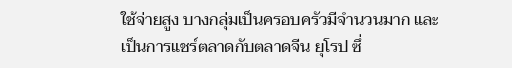ใช้จ่ายสูง บางกลุ่มเป็นครอบครัวมีจำนวนมาก และเป็นการแชร์ตลาดกับตลาดจีน ยุโรป ซึ่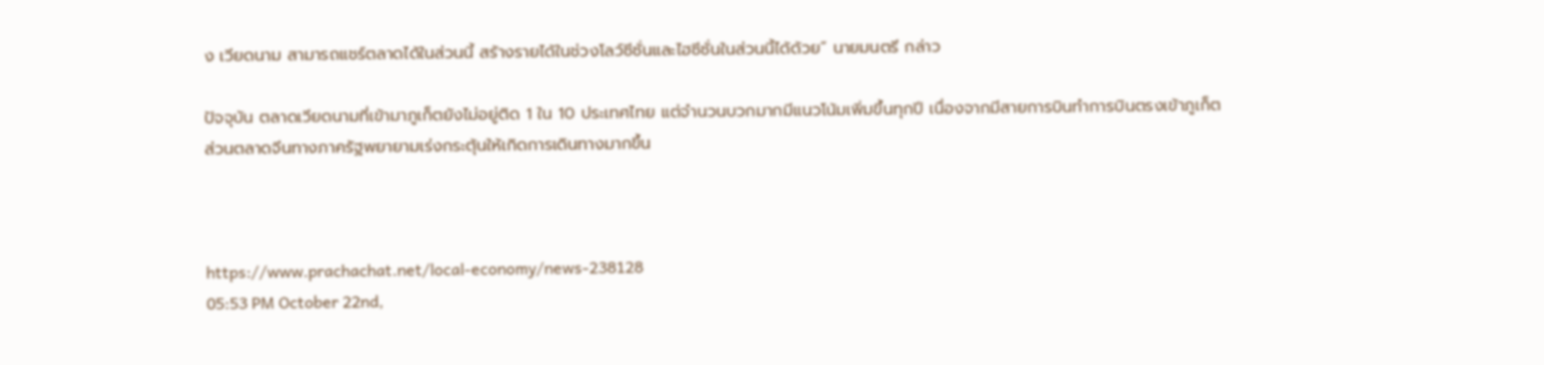ง เวียดนาม สามารถแชร์ตลาดได้ในส่วนนี้ สร้างรายได้ในช่วงโลว์ซีซั่นและไฮซีซั่นในส่วนนี้ได้ด้วย” นายมนตรี กล่าว

ปัจจุบัน ตลาดเวียดนามที่เข้ามาภูเก็ตยังไม่อยู่ติด 1 ใน 10 ประเทศไทย แต่จำนวนบวกมากมีแนวโน้มเพิ่มขึ้นทุกปี เนื่องจากมีสายการบินทำการบินตรงเข้าภูเก็ต ส่วนตลาดจีนทางภาครัฐพยายามเร่งกระตุ้นให้เกิดการเดินทางมากขึ้น



https://www.prachachat.net/local-economy/news-238128
05:53 PM October 22nd,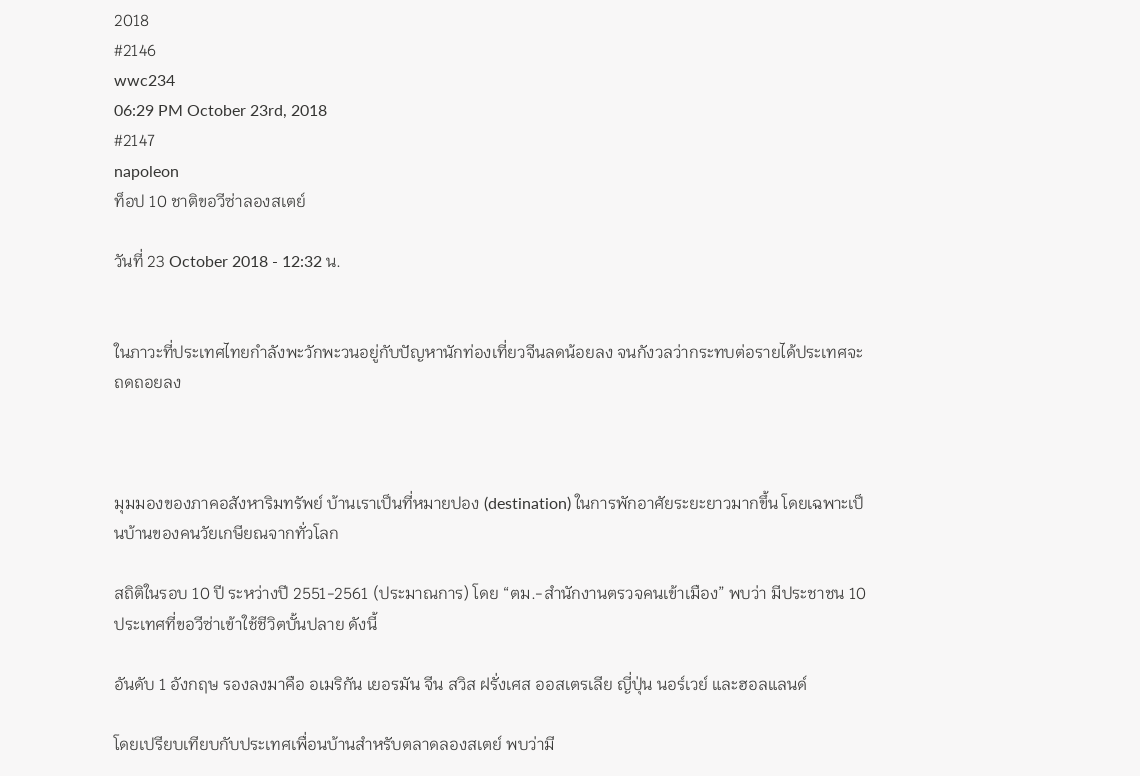2018
#2146
wwc234
06:29 PM October 23rd, 2018
#2147
napoleon
ท็อป 10 ชาติขอวีซ่าลองสเตย์

วันที่ 23 October 2018 - 12:32 น.


ในภาวะที่ประเทศไทยกำลังพะวักพะวนอยู่กับปัญหานักท่องเที่ยวจีนลดน้อยลง จนกังวลว่ากระทบต่อรายได้ประเทศจะถดถอยลง



มุมมองของภาคอสังหาริมทรัพย์ บ้านเราเป็นที่หมายปอง (destination) ในการพักอาศัยระยะยาวมากขึ้น โดยเฉพาะเป็นบ้านของคนวัยเกษียณจากทั่วโลก

สถิติในรอบ 10 ปี ระหว่างปี 2551-2561 (ประมาณการ) โดย “ตม.-สำนักงานตรวจคนเข้าเมือง” พบว่า มีประชาชน 10 ประเทศที่ขอวีซ่าเข้าใช้ชีวิตบั้นปลาย ดังนี้

อันดับ 1 อังกฤษ รองลงมาคือ อเมริกัน เยอรมัน จีน สวิส ฝรั่งเศส ออสเตรเลีย ญี่ปุ่น นอร์เวย์ และฮอลแลนด์

โดยเปรียบเทียบกับประเทศเพื่อนบ้านสำหรับตลาดลองสเตย์ พบว่ามี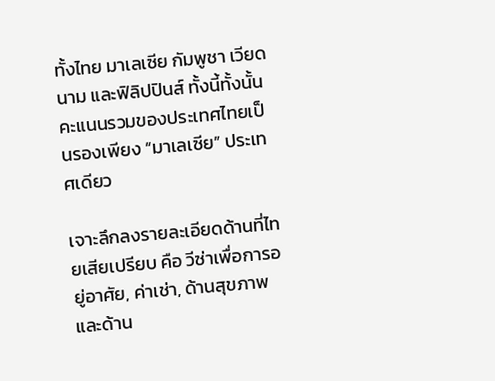ทั้งไทย มาเลเซีย กัมพูชา เวียดนาม และฟิลิปปินส์ ทั้งนี้ทั้งนั้น คะแนนรวมของประเทศไทยเป็นรองเพียง “มาเลเซีย” ประเทศเดียว

เจาะลึกลงรายละเอียดด้านที่ไทยเสียเปรียบ คือ วีซ่าเพื่อการอยู่อาศัย, ค่าเช่า, ด้านสุขภาพ และด้าน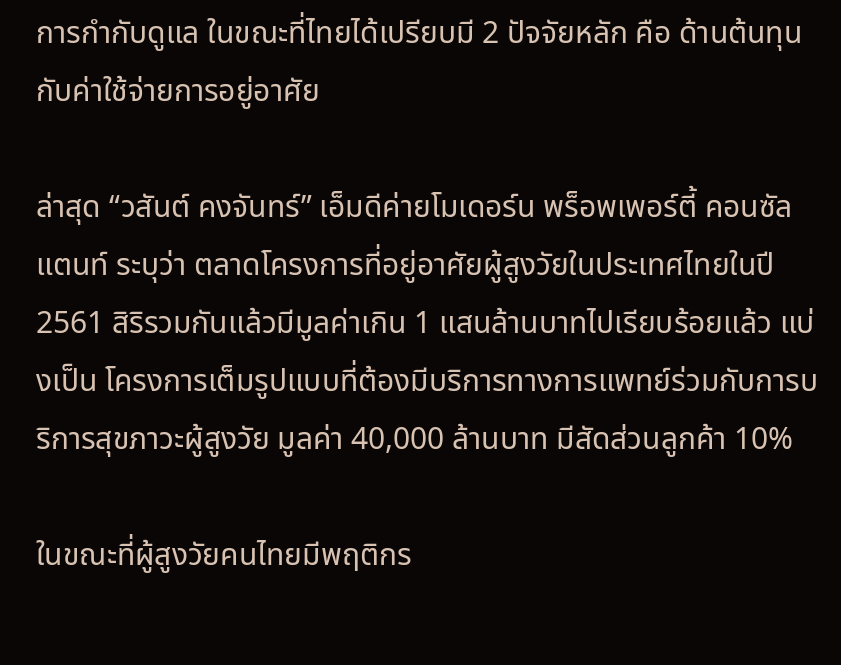การกำกับดูแล ในขณะที่ไทยได้เปรียบมี 2 ปัจจัยหลัก คือ ด้านต้นทุนกับค่าใช้จ่ายการอยู่อาศัย

ล่าสุด “วสันต์ คงจันทร์” เอ็มดีค่ายโมเดอร์น พร็อพเพอร์ตี้ คอนซัลแตนท์ ระบุว่า ตลาดโครงการที่อยู่อาศัยผู้สูงวัยในประเทศไทยในปี 2561 สิริรวมกันแล้วมีมูลค่าเกิน 1 แสนล้านบาทไปเรียบร้อยแล้ว แบ่งเป็น โครงการเต็มรูปแบบที่ต้องมีบริการทางการแพทย์ร่วมกับการบริการสุขภาวะผู้สูงวัย มูลค่า 40,000 ล้านบาท มีสัดส่วนลูกค้า 10%

ในขณะที่ผู้สูงวัยคนไทยมีพฤติกร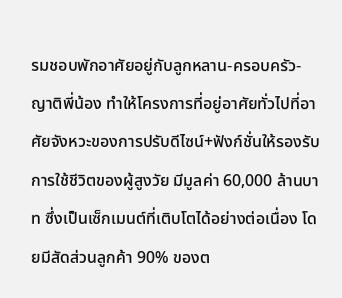รมชอบพักอาศัยอยู่กับลูกหลาน-ครอบครัว-ญาติพี่น้อง ทำให้โครงการที่อยู่อาศัยทั่วไปที่อาศัยจังหวะของการปรับดีไซน์+ฟังก์ชั่นให้รองรับการใช้ชีวิตของผู้สูงวัย มีมูลค่า 60,000 ล้านบาท ซึ่งเป็นเซ็กเมนต์ที่เติบโตได้อย่างต่อเนื่อง โดยมีสัดส่วนลูกค้า 90% ของต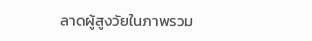ลาดผู้สูงวัยในภาพรวม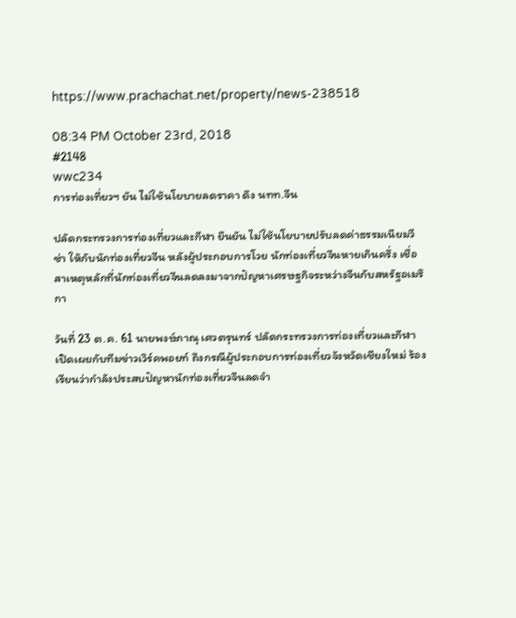https://www.prachachat.net/property/news-238518

08:34 PM October 23rd, 2018
#2148
wwc234
การท่องเที่ยวฯ ยัน ไม่ใช้นโยบายลดราคา ดึง นทท.จีน

ปลัดกระทรวงการท่องเที่ยวและกีฬา ยืนยัน ไม่ใช้นโยบายปรับลดค่าธรรมเนียมวีซ่า ให้กับนักท่องเที่ยวจีน หลังผู้ประกอบการโวย นักท่องเที่ยวจีนหายเกินครึ่ง เชื่อสาเหตุหลักที่นักท่องเที่ยวจีนลดลงมาจากปัญหาเศรษฐกิจระหว่างจีนกับสหรัฐอเมริกา

วันที่ 23 ต.ค. 61 นายพงษ์ภาณุ เศวตรุนทร์ ปลัดกระทรวงการท่องเที่ยวและกีฬา เปิดเผยกับทีมข่าวเวิร์คพอยท์ ถึงกรณีผู้ประกอบการท่องเที่ยวจังหวัดเชียงใหม่ ร้องเรียนว่ากำลังประสบปัญหานักท่องเที่ยวจีนลดจำ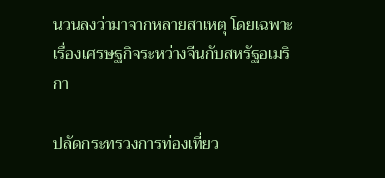นวนลงว่ามาจากหลายสาเหตุ โดยเฉพาะเรื่องเศรษฐกิจระหว่างจีนกับสหรัฐอเมริกา

ปลัดกระทรวงการท่องเที่ยว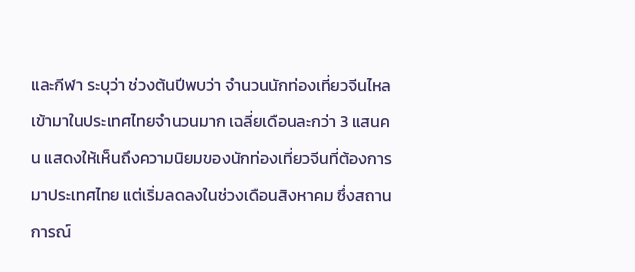และกีฬา ระบุว่า ช่วงต้นปีพบว่า จำนวนนักท่องเที่ยวจีนไหลเข้ามาในประเทศไทยจำนวนมาก เฉลี่ยเดือนละกว่า 3 แสนคน แสดงให้เห็นถึงความนิยมของนักท่องเที่ยวจีนที่ต้องการมาประเทศไทย แต่เริ่มลดลงในช่วงเดือนสิงหาคม ซึ่งสถานการณ์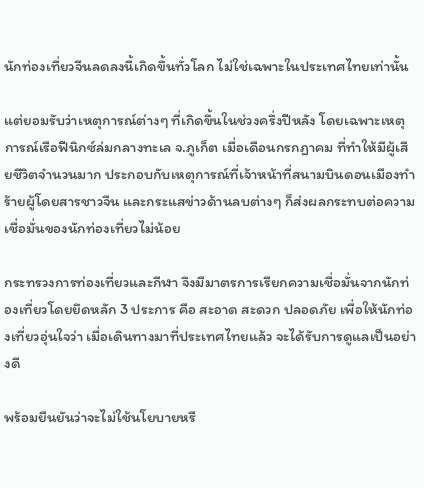นักท่องเที่ยวจีนลดลงนี้เกิดขึ้นทั่วโลก ไม่ใช่เฉพาะในประเทศไทยเท่านั้น

แต่ยอมรับว่าเหตุการณ์ต่างๆ ที่เกิดขึ้นในช่วงครึ่งปีหลัง โดยเฉพาะเหตุการณ์เรือฟีนิกซ์ล่มกลางทะเล จ.ภูเก็ต เมื่อเดือนกรกฎาคม ที่ทำให้มีผู้เสียชีวิตจำนวนมาก ประกอบกับเหตุการณ์ที่เจ้าหน้าที่สนามบินดอนเมืองทำร้ายผู้โดยสารชาวจีน และกระแสข่าวด้านลบต่างๆ ก็ส่งผลกระทบต่อความเชื่อมั่นของนักท่องเที่ยวไม่น้อย

กระทรวงการท่องเที่ยวและกีฬา จึงมีมาตรการเรียกความเชื่อมั่นจากนักท่องเที่ยวโดยยึดหลัก 3 ประการ คือ สะอาด สะดวก ปลอดภัย เพื่อให้นักท่องเที่ยวอุ่นใจว่า เมื่อเดินทางมาที่ประเทศไทยแล้ว จะได้รับการดูแลเป็นอย่างดี

พร้อมยืนยันว่าจะไม่ใช้นโยบายหรื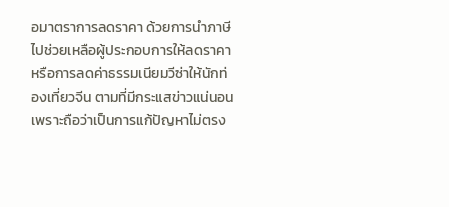อมาตราการลดราคา ด้วยการนำภาษีไปช่วยเหลือผู้ประกอบการให้ลดราคา หรือการลดค่าธรรมเนียมวีซ่าให้นักท่องเที่ยวจีน ตามที่มีกระแสข่าวแน่นอน เพราะถือว่าเป็นการแก้ปัญหาไม่ตรง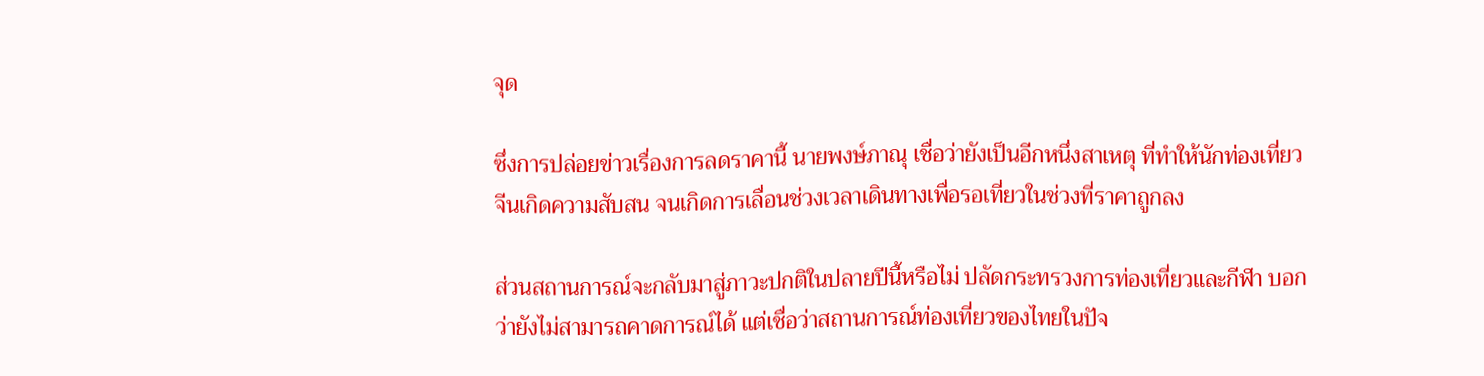จุด

ซึ่งการปล่อยข่าวเรื่องการลดราคานี้ นายพงษ์ภาณุ เชื่อว่ายังเป็นอีกหนึ่งสาเหตุ ที่ทำให้นักท่องเที่ยวจีนเกิดความสับสน จนเกิดการเลื่อนช่วงเวลาเดินทางเพื่อรอเที่ยวในช่วงที่ราคาถูกลง

ส่วนสถานการณ์จะกลับมาสู่ภาวะปกติในปลายปีนี้หรือไม่ ปลัดกระทรวงการท่องเที่ยวและกีฬา บอกว่ายังไม่สามารถคาดการณ์ได้ แต่เชื่อว่าสถานการณ์ท่องเที่ยวของไทยในปัจ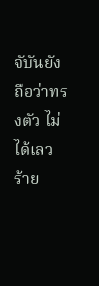จับันยังถือว่าทรงตัว ไม่ได้เลวร้าย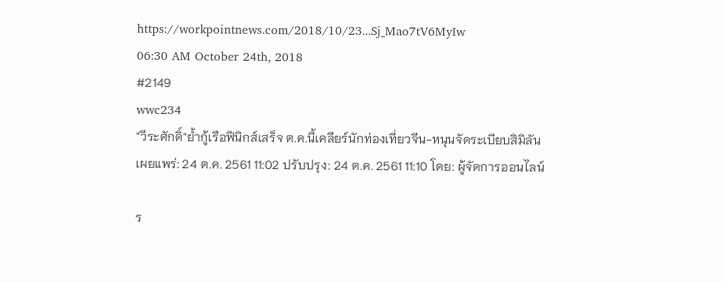https://workpointnews.com/2018/10/23...Sj_Mao7tV6MyIw
06:30 AM October 24th, 2018
#2149
wwc234
"วีระศักดิ์"ย้ำกู้เรือฟีนิกส์เสร็จ ต.ค.นี้เคลียร์นักท่องเที่ยวจีน-หนุนจัดระเบียบสิมิลัน
เผยแพร่: 24 ต.ค. 2561 11:02 ปรับปรุง: 24 ต.ค. 2561 11:10 โดย: ผู้จัดการออนไลน์

ร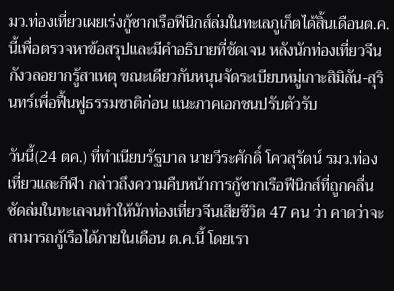มว.ท่องเที่ยวเผยเร่งกู้ซากเรือฟีนิกส์ล่มในทะเลภูเก็ตได้สิ้นเดือนต.ค.นี้เพื่อตรวจหาข้อสรุปและมีคำอธิบายที่ชัดเจน หลังนักท่องเที่ยวจีนกังวลอยากรู้สาเหตุ ขณะเดียวกันหนุนจัดระเบียบหมู่เกาะสิมิลัน-สุรินทร์เพื่อฟื้นฟูธรรมชาติก่อน แนะภาคเอกชนปรับตัวรับ

วันนี้(24 ตค.) ที่ทำเนียบรัฐบาล นายวีระศักดิ์ โควสุรัตน์ รมว.ท่องเที่ยวและกีฬา กล่าวถึงความคืบหน้าการกู้ซากเรือฟีนิกส์ที่ถูกคลื่นซัดล่มในทะเลจนทำให้นักท่องเที่ยวจีนเสียชีวิต 47 คน ว่า คาดว่าจะสามารถกู้เรือได้ภายในเดือน ต.ค.นี้ โดยเรา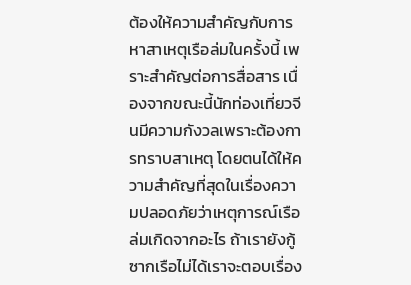ต้องให้ความสำคัญกับการหาสาเหตุเรือล่มในครั้งนี้ เพราะสำคัญต่อการสื่อสาร เนื่องจากขณะนี้นักท่องเที่ยวจีนมีความกังวลเพราะต้องการทราบสาเหตุ โดยตนได้ให้ความสำคัญที่สุดในเรื่องความปลอดภัยว่าเหตุการณ์เรือล่มเกิดจากอะไร ถ้าเรายังกู้ซากเรือไม่ได้เราจะตอบเรื่อง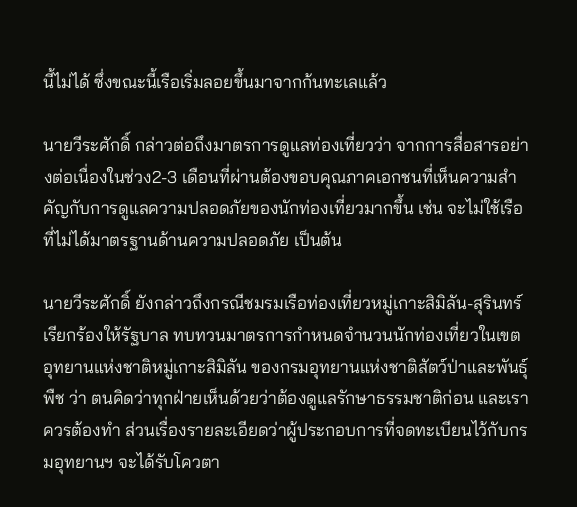นี้ไม่ได้ ซึ่งขณะนี้เรือเริ่มลอยขึ้นมาจากก้นทะเลแล้ว

นายวีระศักดิ์ กล่าวต่อถึงมาตรการดูแลท่องเที่ยวว่า จากการสื่อสารอย่างต่อเนื่องในช่วง2-3 เดือนที่ผ่านต้องขอบคุณภาคเอกชนที่เห็นความสำคัญกับการดูแลความปลอดภัยของนักท่องเที่ยวมากขึ้น เช่น จะไม่ใช้เรือที่ไม่ได้มาตรฐานด้านความปลอดภัย เป็นต้น

นายวีระศักดิ์ ยังกล่าวถึงกรณีชมรมเรือท่องเที่ยวหมู่เกาะสิมิลัน-สุรินทร์ เรียกร้องให้รัฐบาล ทบทวนมาตรการกำหนดจำนวนนักท่องเที่ยวในเขตอุทยานแห่งชาติหมู่เกาะสิมิลัน ของกรมอุทยานแห่งชาติสัตว์ป่าและพันธุ์พืช ว่า ตนคิดว่าทุกฝ่ายเห็นด้วยว่าต้องดูแลรักษาธรรมชาติก่อน และเราควรต้องทำ ส่วนเรื่องรายละเอียดว่าผู้ประกอบการที่จดทะเบียนไว้กับกรมอุทยานฯ จะได้รับโควตา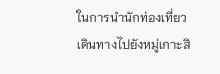ในการนำนักท่องเที่ยวเดินทางไปยังหมู่เกาะสิ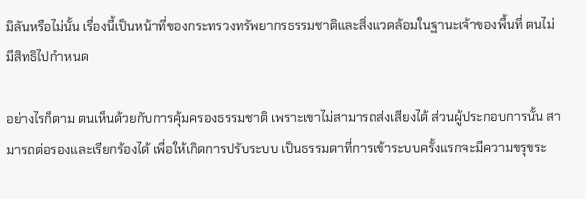มิลันหรือไม่นั้น เรื่องนี้เป็นหน้าที่ของกระทรวงทรัพยากรธรรมชาติและสิ่งแวดล้อมในฐานะเจ้าของพื้นที่ ตนไม่มีสิทธิไปกำหนด

อย่างไรก็ตาม ตนเห็นด้วยกับการคุ้มครองธรรมชาติ เพราะเขาไม่สามารถส่งเสียงได้ ส่วนผู้ประกอบการนั้น สามารถต่อรองและเรียกร้องได้ เพื่อให้เกิดการปรับระบบ เป็นธรรมดาที่การเข้าระบบครั้งแรกจะมีความขรุขระ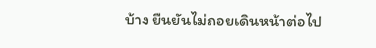บ้าง ยืนยันไม่ถอยเดินหน้าต่อไป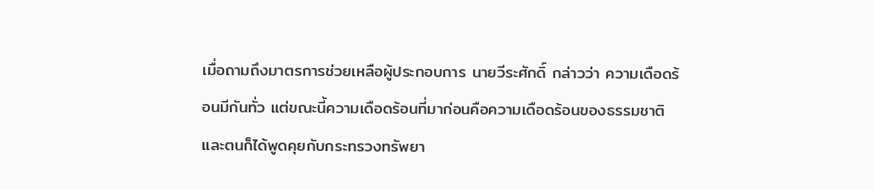เมื่อถามถึงมาตรการช่วยเหลือผู้ประกอบการ นายวีระศักดิ์ กล่าวว่า ความเดือดร้อนมีกันทั่ว แต่ขณะนี้ความเดือดร้อนที่มาก่อนคือความเดือดร้อนของธรรมชาติ และตนก็ได้พูดคุยกับกระทรวงทรัพยา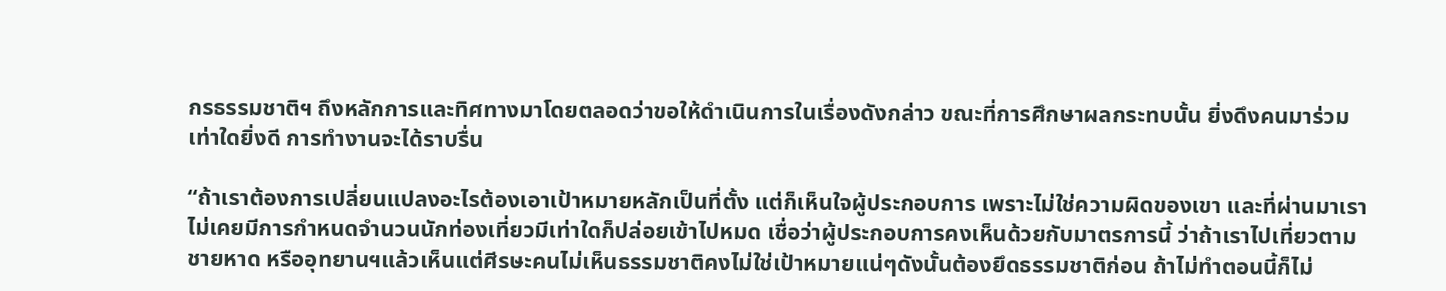กรธรรมชาติฯ ถึงหลักการและทิศทางมาโดยตลอดว่าขอให้ดำเนินการในเรื่องดังกล่าว ขณะที่การศึกษาผลกระทบนั้น ยิ่งดึงคนมาร่วมเท่าใดยิ่งดี การทำงานจะได้ราบรื่น

“ถ้าเราต้องการเปลี่ยนแปลงอะไรต้องเอาเป้าหมายหลักเป็นที่ตั้ง แต่ก็เห็นใจผู้ประกอบการ เพราะไม่ใช่ความผิดของเขา และที่ผ่านมาเราไม่เคยมีการกำหนดจำนวนนักท่องเที่ยวมีเท่าใดก็ปล่อยเข้าไปหมด เชื่อว่าผู้ประกอบการคงเห็นด้วยกับมาตรการนี้ ว่าถ้าเราไปเที่ยวตามชายหาด หรืออุทยานฯแล้วเห็นแต่ศีรษะคนไม่เห็นธรรมชาติคงไม่ใช่เป้าหมายแน่ๆดังนั้นต้องยึดธรรมชาติก่อน ถ้าไม่ทำตอนนี้ก็ไม่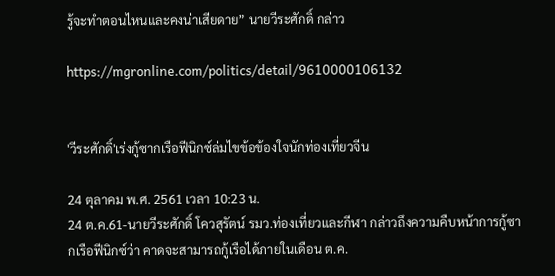รู้จะทำตอนไหนและคงน่าเสียดาย” นายวีระศักดิ์ กล่าว

https://mgronline.com/politics/detail/9610000106132


'วีระศักดิ์'เร่งกู้ซากเรือฟีนิกซ์ล่มไขข้อข้องใจนักท่องเที่ยวจีน

24 ตุลาคม พ.ศ. 2561 เวลา 10:23 น.
24 ต.ค.61-นายวีระศักดิ์ โควสุรัตน์ รมว.ท่องเที่ยวและกีฬา กล่าวถึงความคืบหน้าการกู้ซากเรือฟีนิกซ์ว่า คาดจะสามารถกู้เรือได้ภายในเดือน ต.ค.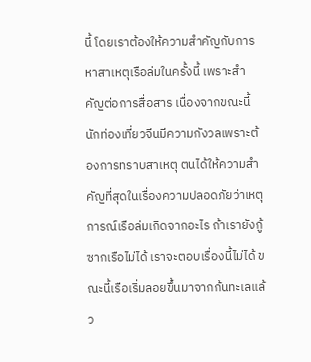นี้ โดยเราต้องให้ความสำคัญกับการหาสาเหตุเรือล่มในครั้งนี้ เพราะสำคัญต่อการสื่อสาร เนื่องจากขณะนี้นักท่องเที่ยวจีนมีความกังวลเพราะต้องการทราบสาเหตุ ตนได้ให้ความสำคัญที่สุดในเรื่องความปลอดภัยว่าเหตุการณ์เรือล่มเกิดจากอะไร ถ้าเรายังกู้ซากเรือไม่ได้ เราจะตอบเรื่องนี้ไม่ได้ ขณะนี้เรือเริ่มลอยขึ้นมาจากก้นทะเลแล้ว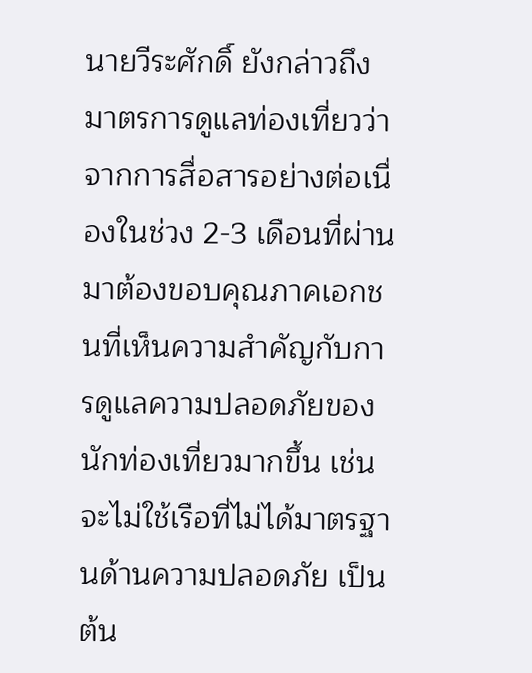นายวีระศักดิ์ ยังกล่าวถึงมาตรการดูแลท่องเที่ยวว่า จากการสื่อสารอย่างต่อเนื่องในช่วง 2-3 เดือนที่ผ่านมาต้องขอบคุณภาคเอกชนที่เห็นความสำคัญกับการดูแลความปลอดภัยของนักท่องเที่ยวมากขึ้น เช่น จะไม่ใช้เรือที่ไม่ได้มาตรฐานด้านความปลอดภัย เป็นต้น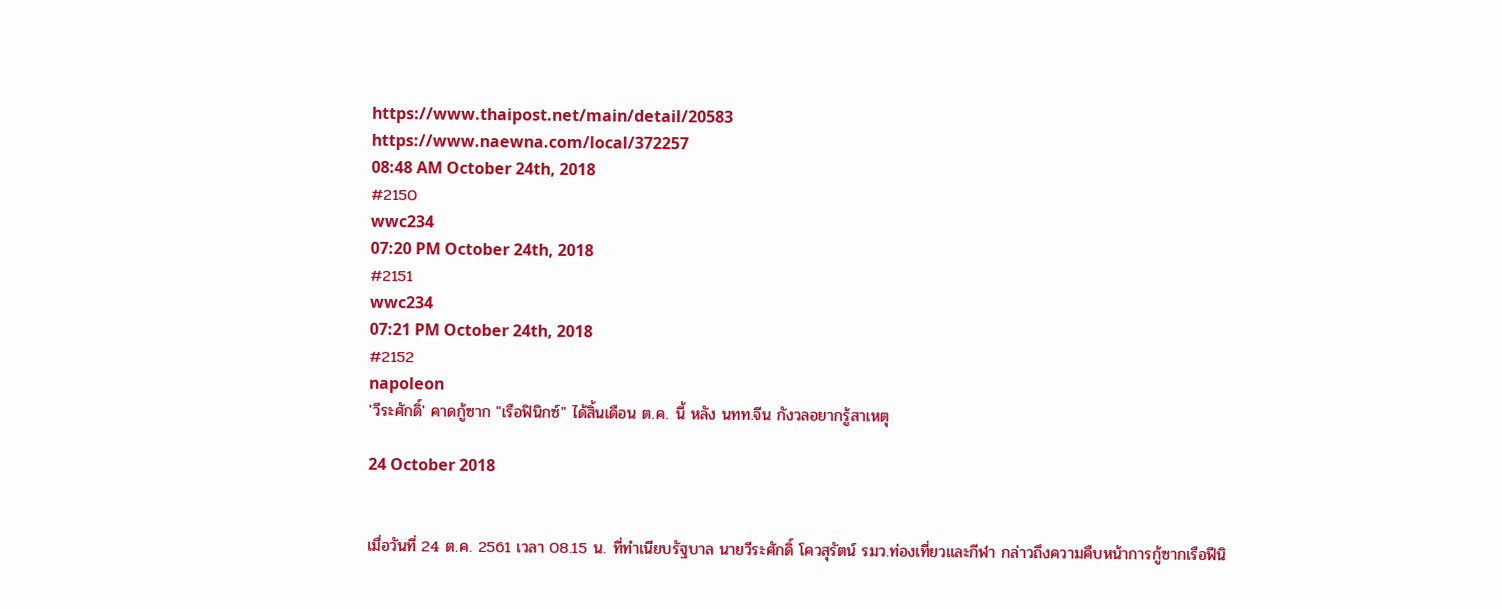https://www.thaipost.net/main/detail/20583
https://www.naewna.com/local/372257
08:48 AM October 24th, 2018
#2150
wwc234
07:20 PM October 24th, 2018
#2151
wwc234
07:21 PM October 24th, 2018
#2152
napoleon
'วีระศักดิ์' คาดกู้ซาก "เรือฟินิกซ์" ได้สิ้นเดือน ต.ค. นี้ หลัง นทท.จีน กังวลอยากรู้สาเหตุ

24 October 2018


เมื่อวันที่ 24 ต.ค. 2561 เวลา 08.15 น. ที่ทำเนียบรัฐบาล นายวีระศักดิ์ โควสุรัตน์ รมว.ท่องเที่ยวและกีฬา กล่าวถึงความคืบหน้าการกู้ซากเรือฟีนิ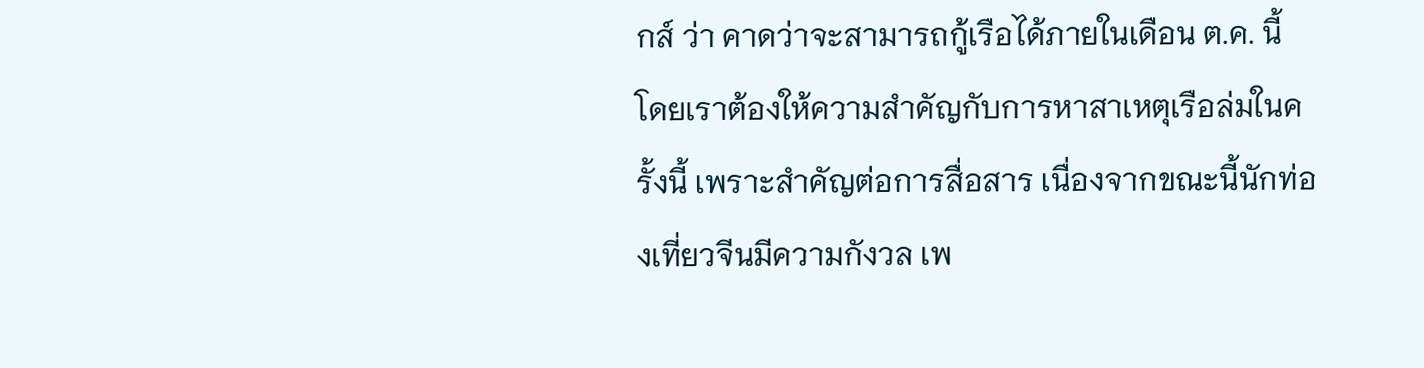กส์ ว่า คาดว่าจะสามารถกู้เรือได้ภายในเดือน ต.ค. นี้ โดยเราต้องให้ความสำคัญกับการหาสาเหตุเรือล่มในครั้งนี้ เพราะสำคัญต่อการสื่อสาร เนื่องจากขณะนี้นักท่องเที่ยวจีนมีความกังวล เพ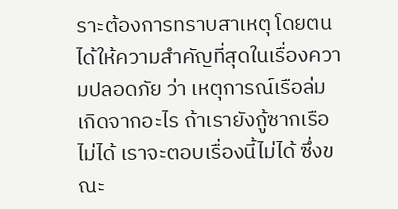ราะต้องการทราบสาเหตุ โดยตนได้ให้ความสำคัญที่สุดในเรื่องความปลอดภัย ว่า เหตุการณ์เรือล่มเกิดจากอะไร ถ้าเรายังกู้ซากเรือไม่ได้ เราจะตอบเรื่องนี้ไม่ได้ ซึ่งขณะ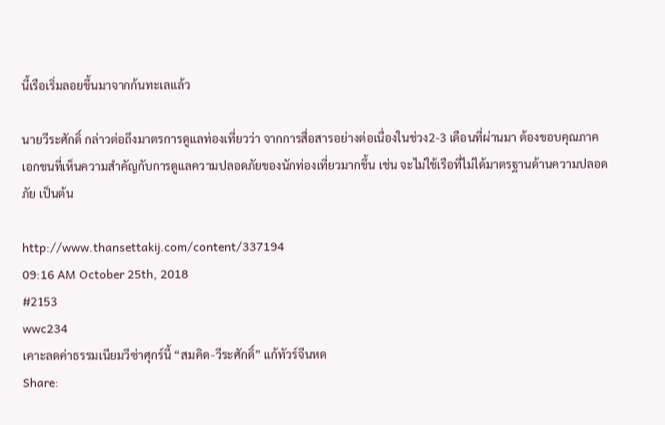นี้เรือเริ่มลอยขึ้นมาจากก้นทะเลแล้ว

นายวีระศักดิ์ กล่าวต่อถึงมาตรการดูแลท่องเที่ยวว่า จากการสื่อสารอย่างต่อเนื่องในช่วง2-3 เดือนที่ผ่านมา ต้องขอบคุณภาคเอกชนที่เห็นความสำคัญกับการดูแลความปลอดภัยของนักท่องเที่ยวมากขึ้น เช่น จะไม่ใช้เรือที่ไม่ได้มาตรฐานด้านความปลอดภัย เป็นต้น

http://www.thansettakij.com/content/337194
09:16 AM October 25th, 2018
#2153
wwc234
เคาะลดค่าธรรมเนียมวีซ่าศุกร์นี้ “สมคิด-วีระศักดิ์” แก้ทัวร์จีนหด
Share: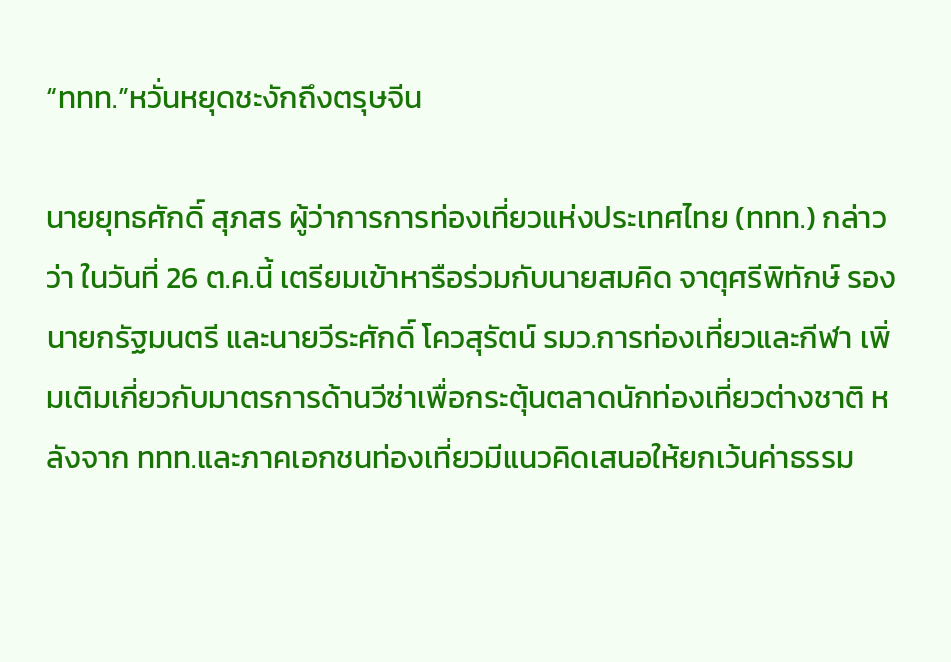“ททท.”หวั่นหยุดชะงักถึงตรุษจีน

นายยุทธศักดิ์ สุภสร ผู้ว่าการการท่องเที่ยวแห่งประเทศไทย (ททท.) กล่าวว่า ในวันที่ 26 ต.ค.นี้ เตรียมเข้าหารือร่วมกับนายสมคิด จาตุศรีพิทักษ์ รองนายกรัฐมนตรี และนายวีระศักดิ์ โควสุรัตน์ รมว.การท่องเที่ยวและกีฬา เพิ่มเติมเกี่ยวกับมาตรการด้านวีซ่าเพื่อกระตุ้นตลาดนักท่องเที่ยวต่างชาติ หลังจาก ททท.และภาคเอกชนท่องเที่ยวมีแนวคิดเสนอให้ยกเว้นค่าธรรม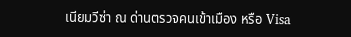เนียมวีซ่า ณ ด่านตรวจคนเข้าเมือง หรือ Visa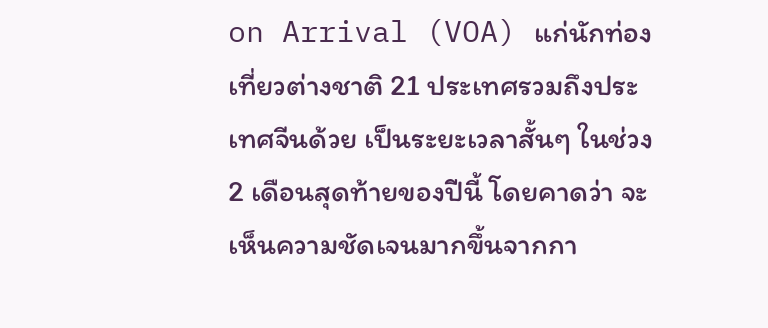on Arrival (VOA) แก่นักท่องเที่ยวต่างชาติ 21 ประเทศรวมถึงประเทศจีนด้วย เป็นระยะเวลาสั้นๆ ในช่วง 2 เดือนสุดท้ายของปีนี้ โดยคาดว่า จะเห็นความชัดเจนมากขึ้นจากกา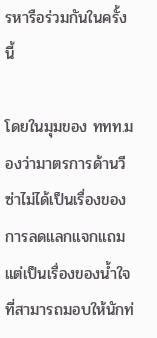รหารือร่วมกันในครั้งนี้

โดยในมุมของ ททท.มองว่ามาตรการด้านวีซ่าไม่ได้เป็นเรื่องของการลดแลกแจกแถม แต่เป็นเรื่องของน้ำใจที่สามารถมอบให้นักท่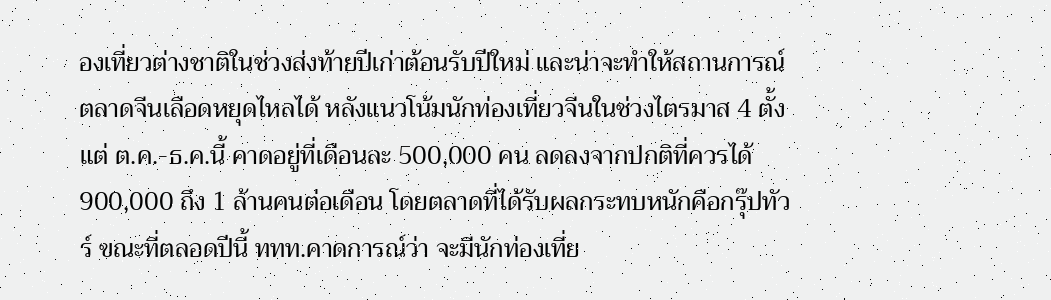องเที่ยวต่างชาติในช่วงส่งท้ายปีเก่าต้อนรับปีใหม่ และน่าจะทำให้สถานการณ์ตลาดจีนเลือดหยุดไหลได้ หลังแนวโน้มนักท่องเที่ยวจีนในช่วงไตรมาส 4 ตั้งแต่ ต.ค.-ธ.ค.นี้ คาดอยู่ที่เดือนละ 500,000 คน ลดลงจากปกติที่ควรได้ 900,000 ถึง 1 ล้านคนต่อเดือน โดยตลาดที่ได้รับผลกระทบหนักคือกรุ๊ปทัวร์ ขณะที่ตลอดปีนี้ ททท.คาดการณ์ว่า จะมีนักท่องเที่ย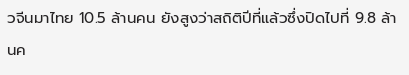วจีนมาไทย 10.5 ล้านคน ยังสูงว่าสถิติปีที่แล้วซึ่งปิดไปที่ 9.8 ล้านค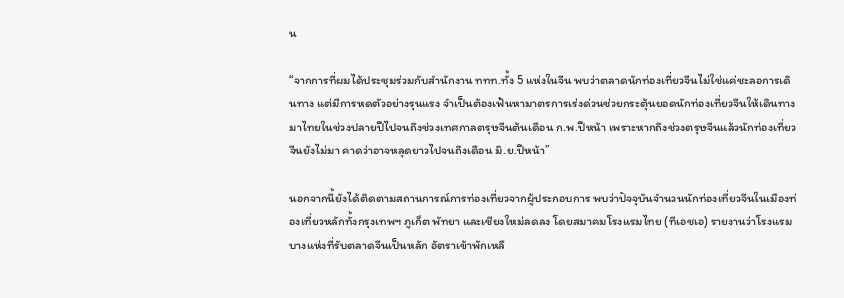น

“จากการที่ผมได้ประชุมร่วมกับสำนักงาน ททท.ทั้ง 5 แห่งในจีน พบว่าตลาดนักท่องเที่ยวจีนไม่ใช่แค่ชะลอการเดินทาง แต่มีการหดตัวอย่างรุนแรง จำเป็นต้องเฟ้นหามาตรการเร่งด่วนช่วยกระตุ้นยอดนักท่องเที่ยวจีนให้เดินทางมาไทยในช่วงปลายปีไปจนถึงช่วงเทศกาลตรุษจีนต้นเดือน ก.พ.ปีหน้า เพราะหากถึงช่วงตรุษจีนแล้วนักท่องเที่ยวจีนยังไม่มา คาดว่าอาจหลุดยาวไปจนถึงเดือน มิ.ย.ปีหน้า”

นอกจากนี้ยังได้ติดตามสถานการณ์การท่องเที่ยวจากผู้ประกอบการ พบว่าปัจจุบันจำนวนนักท่องเที่ยวจีนในเมืองท่องเที่ยวหลักทั้งกรุงเทพฯ ภูเก็ต พัทยา และเชียงใหม่ลดลง โดยสมาคมโรงแรมไทย (ทีเอชเอ) รายงานว่าโรงแรมบางแห่งที่รับตลาดจีนเป็นหลัก อัตราเข้าพักเหลื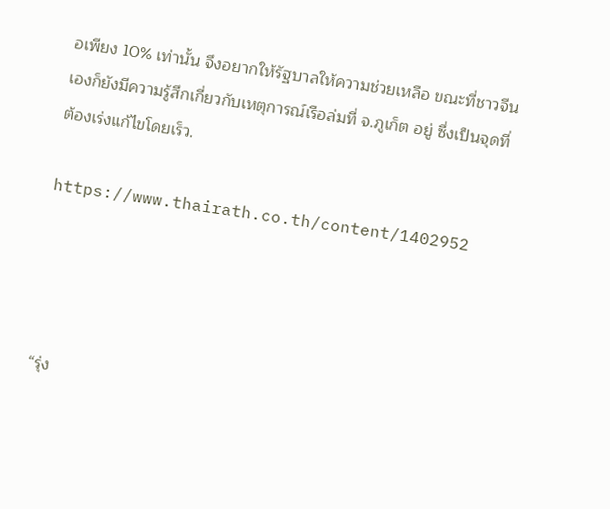อเพียง 10% เท่านั้น จึงอยากให้รัฐบาลให้ความช่วยเหลือ ขณะที่ชาวจีนเองก็ยังมีความรู้สึกเกี่ยวกับเหตุการณ์เรือล่มที่ จ.ภูเก็ต อยู่ ซึ่งเป็นจุดที่ต้องเร่งแก้ไขโดยเร็ว.

https://www.thairath.co.th/content/1402952




“รุ่ง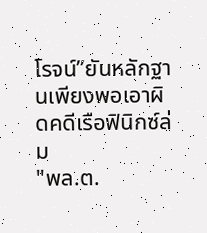โรจน์”ยันหลักฐานเพียงพอเอาผิดคดีเรือฟินิกซ์ล่ม
"พล.ต.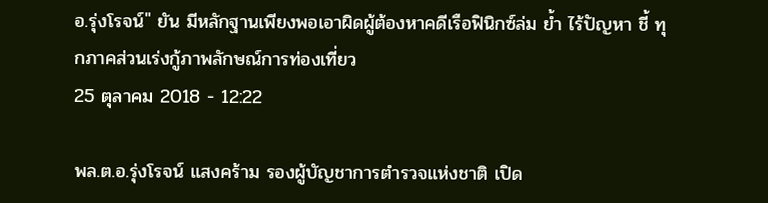อ.รุ่งโรจน์" ยัน มีหลักฐานเพียงพอเอาผิดผู้ต้องหาคดีเรือฟินิกซ์ล่ม ย้ำ ไร้ปัญหา ชี้ ทุกภาคส่วนเร่งกู้ภาพลักษณ์การท่องเที่ยว
25 ตุลาคม 2018 - 12:22

พล.ต.อ.รุ่งโรจน์ แสงคร้าม รองผู้บัญชาการตำรวจแห่งชาติ เปิด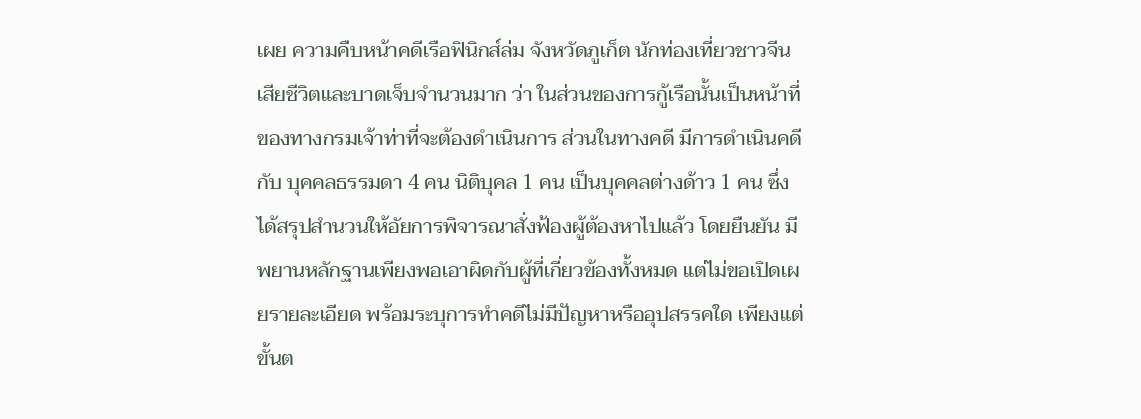เผย ความคืบหน้าคดีเรือฟินิกส์ล่ม จังหวัดภูเก็ต นักท่องเที่ยวชาวจีนเสียชีวิตและบาดเจ็บจำนวนมาก ว่า ในส่วนของการกู้เรือนั้นเป็นหน้าที่ของทางกรมเจ้าท่าที่จะต้องดำเนินการ ส่วนในทางคดี มีการดำเนินคดีกับ บุคคลธรรมดา 4 คน นิติบุคล 1 คน เป็นบุคคลต่างด้าว 1 คน ซึ่งได้สรุปสำนวนให้อัยการพิจารณาสั่งฟ้องผู้ต้องหาไปแล้ว โดยยืนยัน มีพยานหลักฐานเพียงพอเอาผิดกับผู้ที่เกี่ยวข้องทั้งหมด แต่ไม่ขอเปิดเผยรายละเอียด พร้อมระบุการทำคดีไม่มีปัญหาหรืออุปสรรคใด เพียงแต่ขั้นต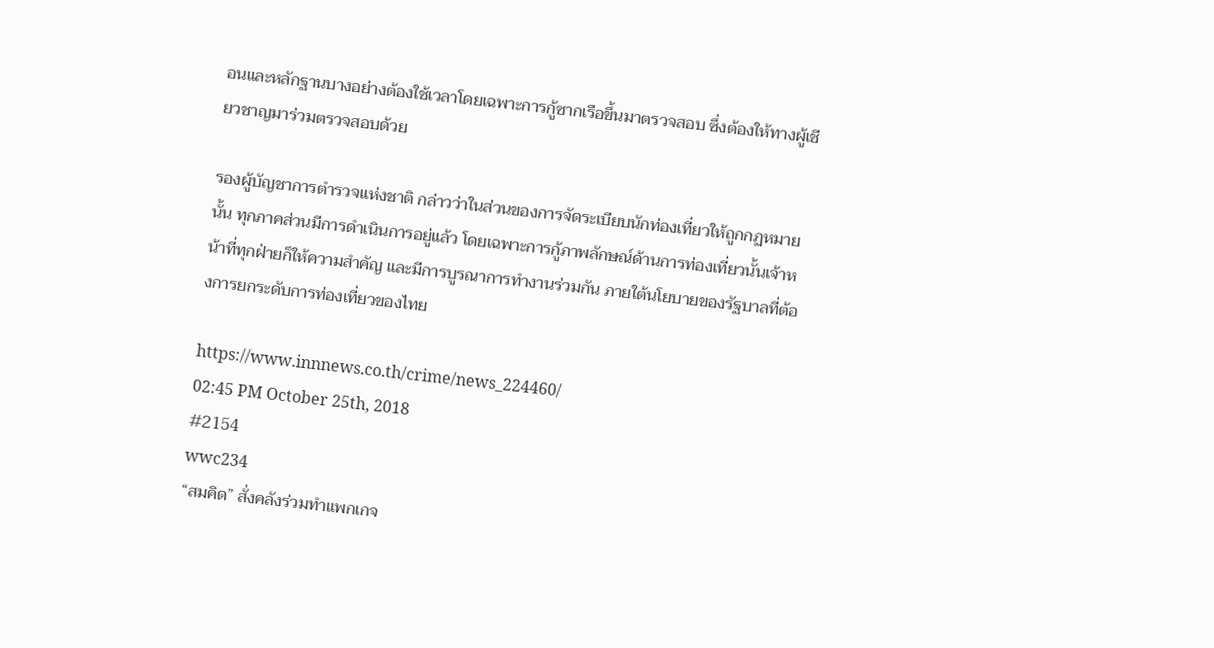อนและหลักฐานบางอย่างต้องใช้เวลาโดยเฉพาะการกู้ซากเรือขึ้นมาตรวจสอบ ซึ่งต้องให้ทางผู้เชียวชาญมาร่วมตรวจสอบด้วย

รองผู้บัญชาการตำรวจแห่งชาติ กล่าวว่าในส่วนของการจัดระเบียบนักท่องเที่ยวให้ถูกกฏหมายนั้น ทุกภาคส่วนมีการดำเนินการอยู่แล้ว โดยเฉพาะการกู้ภาพลักษณ์ด้านการท่องเที่ยวนั้นเจ้าหน้าที่ทุกฝ่ายก็ให้ความสำคัญ และมีการบูรณาการทำงานร่วมกัน ภายใต้นโยบายของรัฐบาลที่ต้องการยกระดับการท่องเที่ยวของไทย

https://www.innnews.co.th/crime/news_224460/
02:45 PM October 25th, 2018
#2154
wwc234
“สมคิด” สั่งคลังร่วมทำแพกเกจ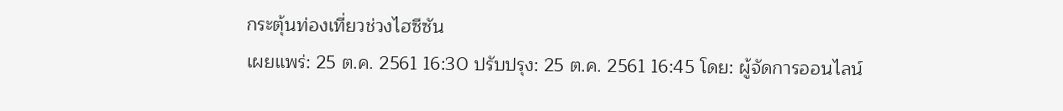กระตุ้นท่องเที่ยวช่วงไฮซีซัน
เผยแพร่: 25 ต.ค. 2561 16:30 ปรับปรุง: 25 ต.ค. 2561 16:45 โดย: ผู้จัดการออนไลน์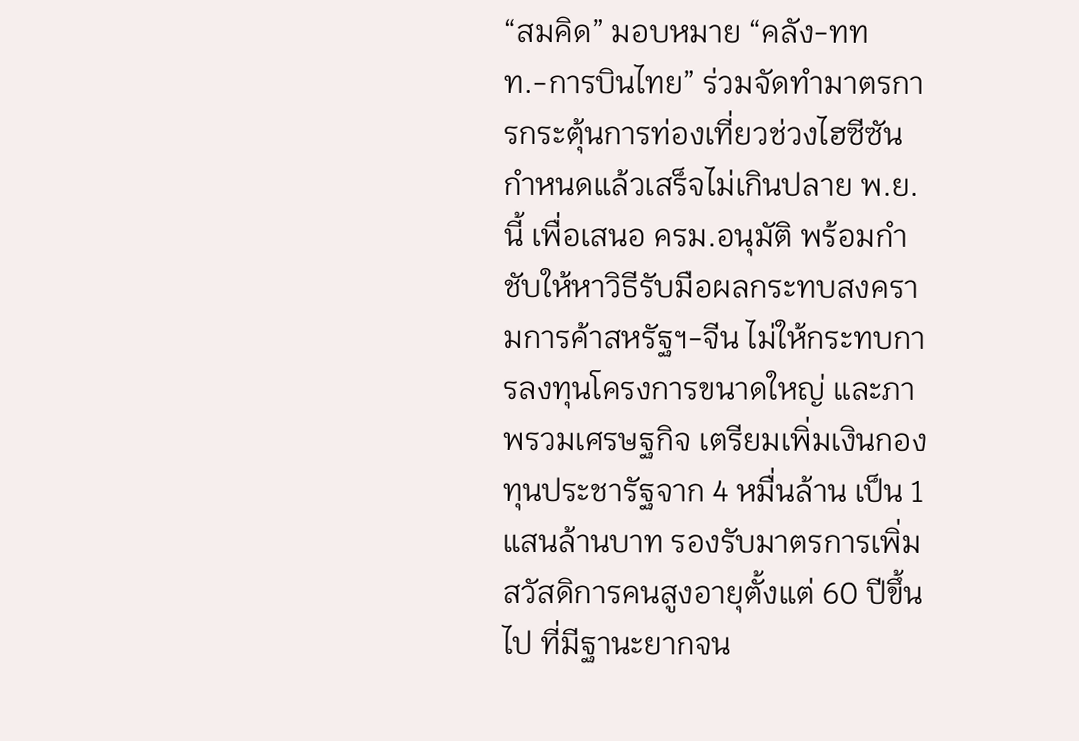“สมคิด” มอบหมาย “คลัง-ททท.-การบินไทย” ร่วมจัดทำมาตรการกระตุ้นการท่องเที่ยวช่วงไฮซีซัน กำหนดแล้วเสร็จไม่เกินปลาย พ.ย.นี้ เพื่อเสนอ ครม.อนุมัติ พร้อมกำชับให้หาวิธีรับมือผลกระทบสงครามการค้าสหรัฐฯ-จีน ไม่ให้กระทบการลงทุนโครงการขนาดใหญ่ และภาพรวมเศรษฐกิจ เตรียมเพิ่มเงินกองทุนประชารัฐจาก 4 หมื่นล้าน เป็น 1 แสนล้านบาท รองรับมาตรการเพิ่มสวัสดิการคนสูงอายุตั้งแต่ 60 ปีขึ้นไป ที่มีฐานะยากจน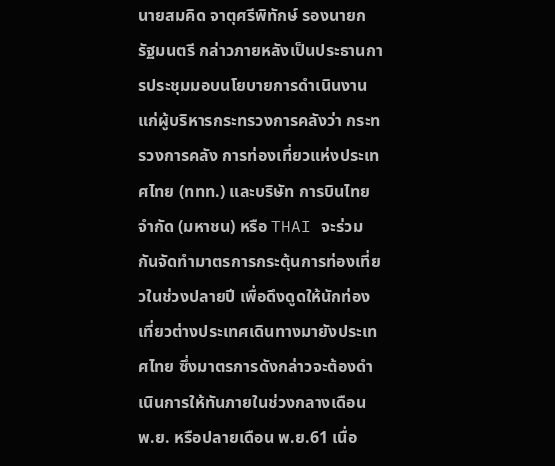นายสมคิด จาตุศรีพิทักษ์ รองนายกรัฐมนตรี กล่าวภายหลังเป็นประธานการประชุมมอบนโยบายการดำเนินงานแก่ผู้บริหารกระทรวงการคลังว่า กระทรวงการคลัง การท่องเที่ยวแห่งประเทศไทย (ททท.) และบริษัท การบินไทย จำกัด (มหาชน) หรือ THAI จะร่วมกันจัดทำมาตรการกระตุ้นการท่องเที่ยวในช่วงปลายปี เพื่อดึงดูดให้นักท่องเที่ยวต่างประเทศเดินทางมายังประเทศไทย ซึ่งมาตรการดังกล่าวจะต้องดำเนินการให้ทันภายในช่วงกลางเดือน พ.ย. หรือปลายเดือน พ.ย.61 เนื่อ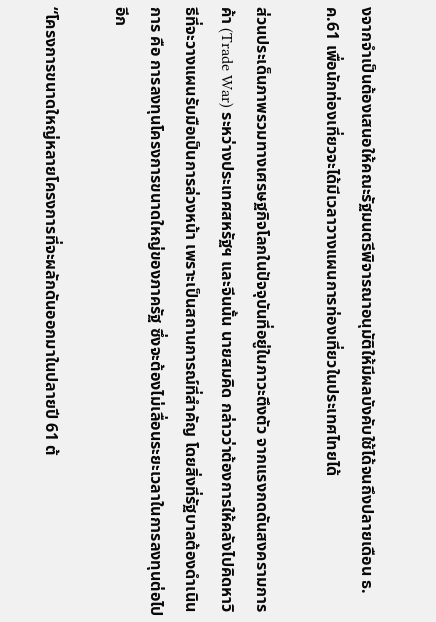งจากจำเป็นต้องเสนอให้คณะรัฐมนตรีพิจารณาอนุมัติให้มีผลบังคับใช้ได้จนถึงปลายเดือน ธ.ค.61 เพื่อนักท่องเที่ยวจะได้มีเวลาวางแผนการท่องเที่ยวในประเทศไทยได้

ส่วนประเด็นภาพรวมทางเศรษฐกิจโลกในปัจจุบันที่อยู่ในภาวะตึงตัว จากแรงกดดันสงครามการค้า (Trade War) ระหว่างประเทศสหรัฐฯ และจีนนั้น นายสมคิด กล่าวว่าต้องการให้คลังไปคิดหาวิธีที่จะวางแผนรับมือเป็นการล่วงหน้า เพราะเป็นสถานการณ์ที่สำคัญ โดยสิ่งที่รัฐบาลต้องดำเนินการ คือ การลงทุนโครงการขนาดใหญ่ของภาครัฐ ซึ่งจะต้องไม่เลื่อนระยะเวลาในการลงทุนต่อไปอีก

“โครงการขนาดใหญ่หลายโครงการที่จะผลักดันออกมาในปลายปี 61 ต้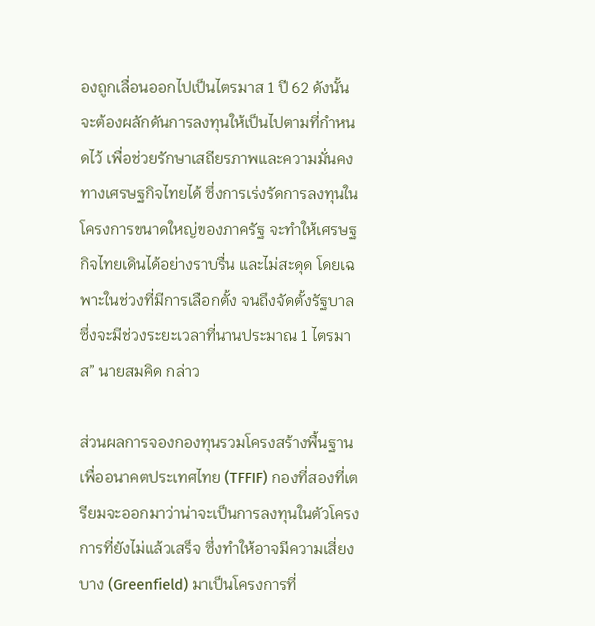องถูกเลื่อนออกไปเป็นไตรมาส 1 ปี 62 ดังนั้น จะต้องผลักดันการลงทุนให้เป็นไปตามที่กำหนดไว้ เพื่อช่วยรักษาเสถียรภาพและความมั่นคงทางเศรษฐกิจไทยได้ ซึ่งการเร่งรัดการลงทุนในโครงการขนาดใหญ่ของภาครัฐ จะทำให้เศรษฐกิจไทยเดินได้อย่างราบรื่น และไม่สะดุด โดยเฉพาะในช่วงที่มีการเลือกตั้ง จนถึงจัดตั้งรัฐบาล ซึ่งจะมีช่วงระยะเวลาที่นานประมาณ 1 ไตรมาส” นายสมคิด กล่าว

ส่วนผลการจองกองทุนรวมโครงสร้างพื้นฐานเพื่ออนาคตประเทศไทย (TFFIF) กองที่สองที่เตรียมจะออกมาว่าน่าจะเป็นการลงทุนในตัวโครงการที่ยังไม่แล้วเสร็จ ซึ่งทำให้อาจมีความเสี่ยงบาง (Greenfield) มาเป็นโครงการที่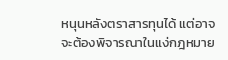หนุนหลังตราสารทุนได้ แต่อาจจะต้องพิจารณาในแง่กฎหมาย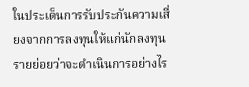ในประเด็นการรับประกันความเสี่ยงจากการลงทุนให้แก่นักลงทุนรายย่อยว่าจะดำเนินการอย่างไร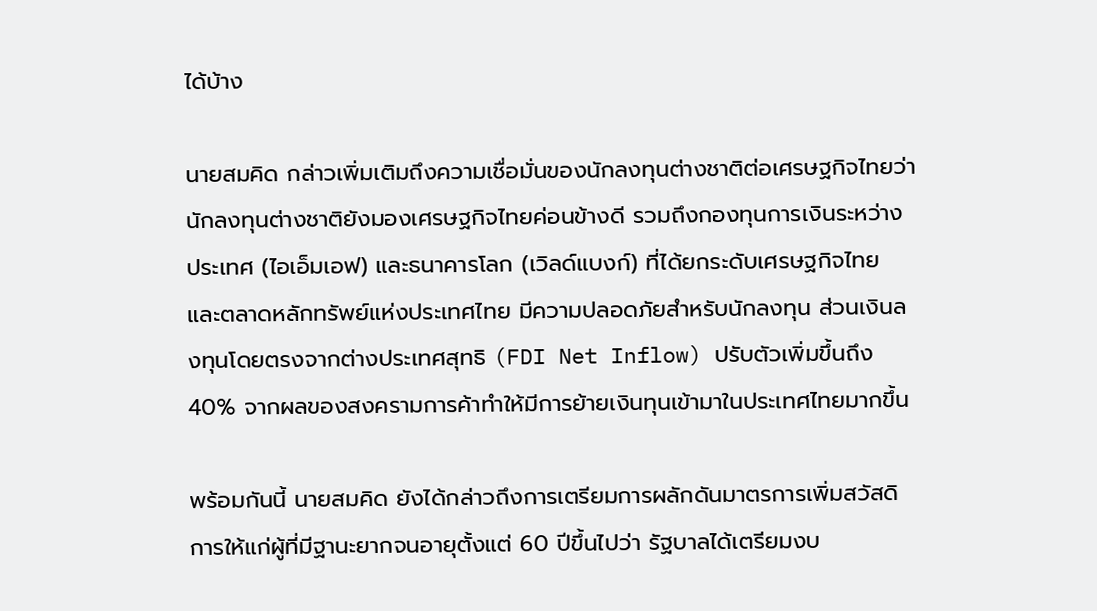ได้บ้าง

นายสมคิด กล่าวเพิ่มเติมถึงความเชื่อมั่นของนักลงทุนต่างชาติต่อเศรษฐกิจไทยว่า นักลงทุนต่างชาติยังมองเศรษฐกิจไทยค่อนข้างดี รวมถึงกองทุนการเงินระหว่างประเทศ (ไอเอ็มเอฟ) และธนาคารโลก (เวิลด์แบงก์) ที่ได้ยกระดับเศรษฐกิจไทย และตลาดหลักทรัพย์แห่งประเทศไทย มีความปลอดภัยสำหรับนักลงทุน ส่วนเงินลงทุนโดยตรงจากต่างประเทศสุทธิ (FDI Net Inflow) ปรับตัวเพิ่มขึ้นถึง 40% จากผลของสงครามการค้าทำให้มีการย้ายเงินทุนเข้ามาในประเทศไทยมากขึ้น

พร้อมกันนี้ นายสมคิด ยังได้กล่าวถึงการเตรียมการผลักดันมาตรการเพิ่มสวัสดิการให้แก่ผู้ที่มีฐานะยากจนอายุตั้งแต่ 60 ปีขึ้นไปว่า รัฐบาลได้เตรียมงบ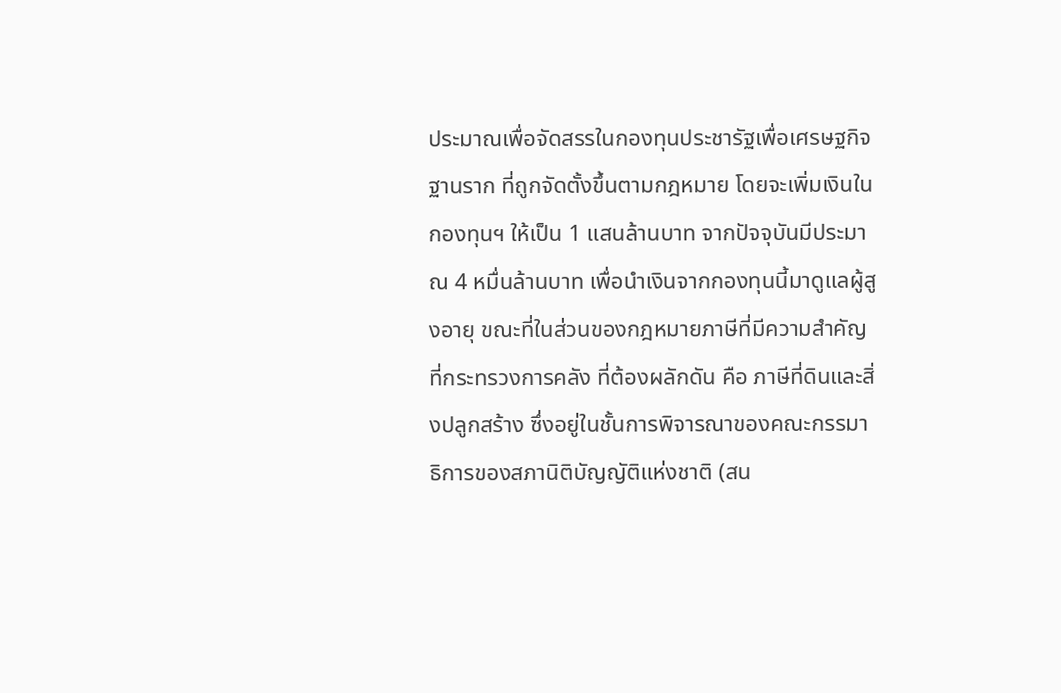ประมาณเพื่อจัดสรรในกองทุนประชารัฐเพื่อเศรษฐกิจฐานราก ที่ถูกจัดตั้งขึ้นตามกฎหมาย โดยจะเพิ่มเงินในกองทุนฯ ให้เป็น 1 แสนล้านบาท จากปัจจุบันมีประมาณ 4 หมื่นล้านบาท เพื่อนำเงินจากกองทุนนี้มาดูแลผู้สูงอายุ ขณะที่ในส่วนของกฎหมายภาษีที่มีความสำคัญที่กระทรวงการคลัง ที่ต้องผลักดัน คือ ภาษีที่ดินและสิ่งปลูกสร้าง ซึ่งอยู่ในชั้นการพิจารณาของคณะกรรมาธิการของสภานิติบัญญัติแห่งชาติ (สน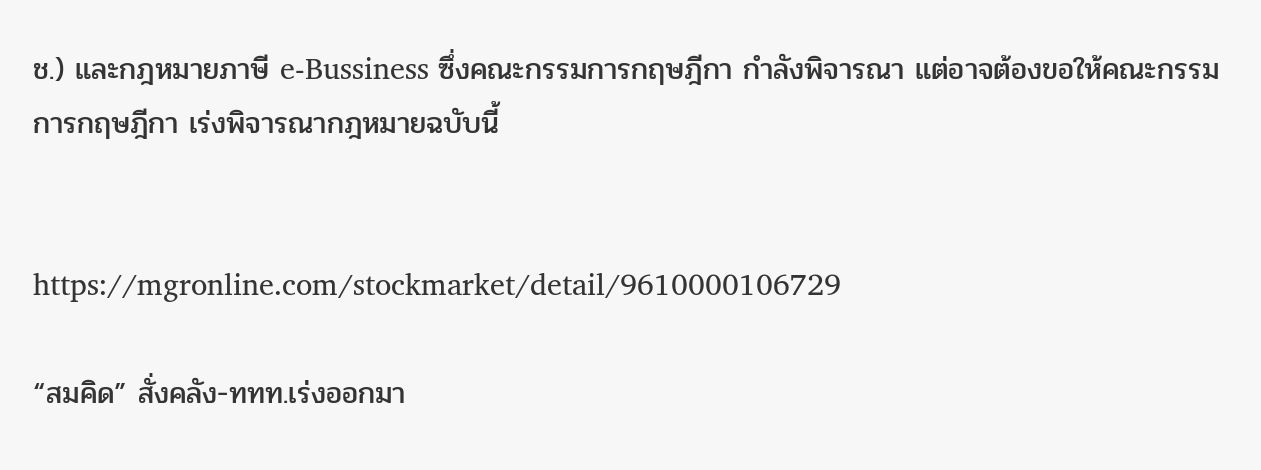ช.) และกฎหมายภาษี e-Bussiness ซึ่งคณะกรรมการกฤษฎีกา กำลังพิจารณา แต่อาจต้องขอให้คณะกรรมการกฤษฎีกา เร่งพิจารณากฎหมายฉบับนี้


https://mgronline.com/stockmarket/detail/9610000106729

“สมคิด” สั่งคลัง-ททท.เร่งออกมา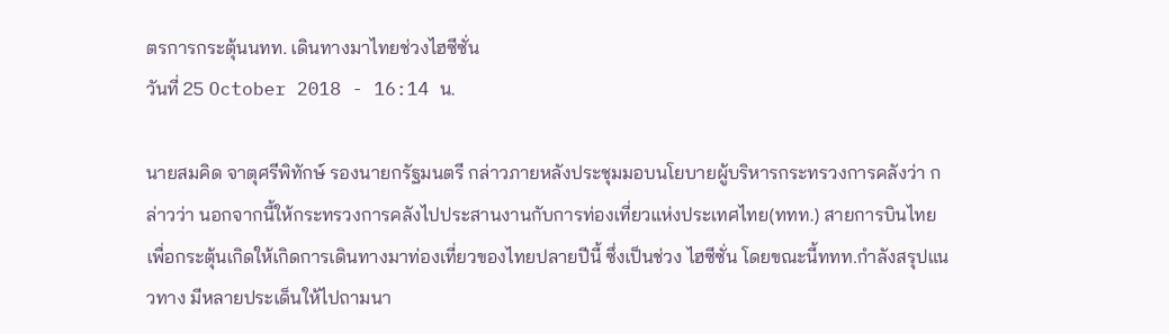ตรการกระตุ้นนทท. เดินทางมาไทยช่วงไฮซีซั่น
วันที่ 25 October 2018 - 16:14 น.

นายสมคิด จาตุศรีพิทักษ์ รองนายกรัฐมนตรี กล่าวภายหลังประชุมมอบนโยบายผู้บริหารกระทรวงการคลังว่า กล่าวว่า นอกจากนี้ให้กระทรวงการคลังไปประสานงานกับการท่องเที่ยวแห่งประเทศไทย(ททท.) สายการบินไทย เพื่อกระตุ้นเกิดให้เกิดการเดินทางมาท่องเที่ยวของไทยปลายปีนี้ ซึ่งเป็นช่วง ไฮซีซั่น โดยขณะนี้ททท.กำลังสรุปแนวทาง มีหลายประเด็นให้ไปถามนา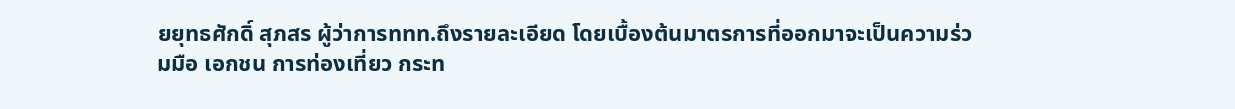ยยุทธศักดิ์ สุภสร ผู้ว่าการททท.ถึงรายละเอียด โดยเบื้องต้นมาตรการที่ออกมาจะเป็นความร่วมมือ เอกชน การท่องเที่ยว กระท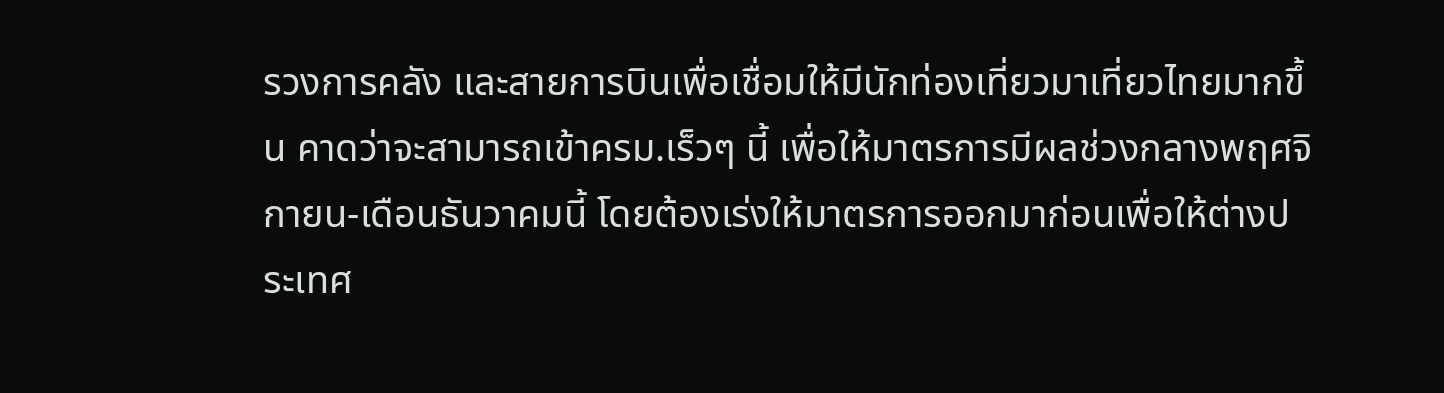รวงการคลัง และสายการบินเพื่อเชื่อมให้มีนักท่องเที่ยวมาเที่ยวไทยมากขึ้น คาดว่าจะสามารถเข้าครม.เร็วๆ นี้ เพื่อให้มาตรการมีผลช่วงกลางพฤศจิกายน-เดือนธันวาคมนี้ โดยต้องเร่งให้มาตรการออกมาก่อนเพื่อให้ต่างประเทศ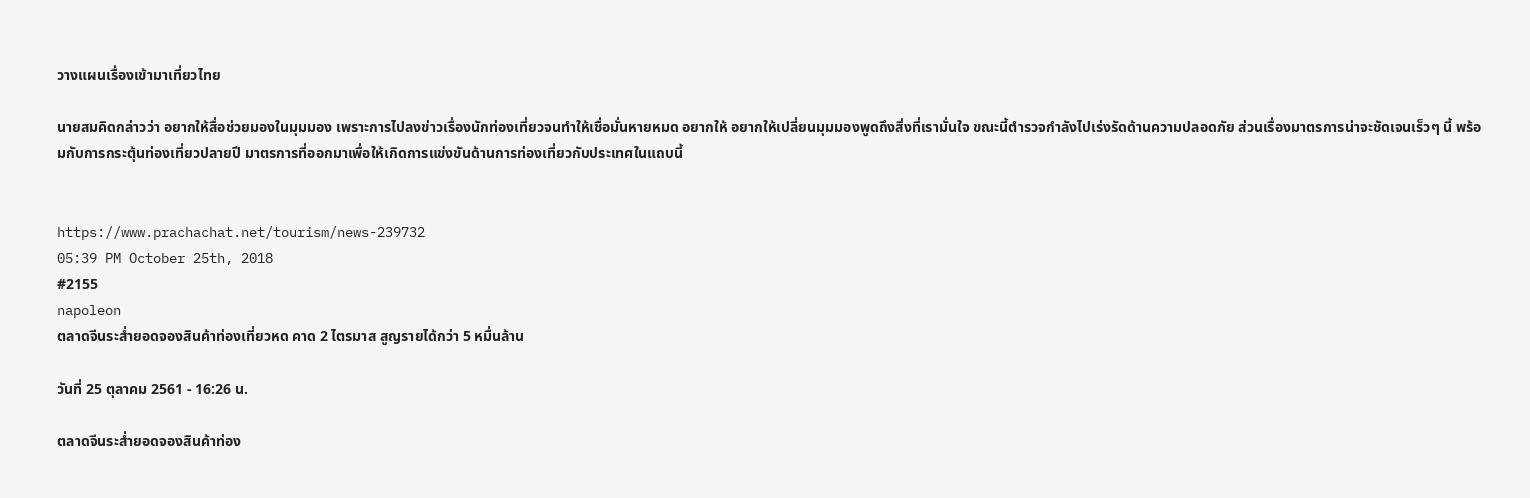วางแผนเรื่องเข้ามาเที่ยวไทย

นายสมคิดกล่าวว่า อยากให้สื่อช่วยมองในมุมมอง เพราะการไปลงข่าวเรื่องนักท่องเที่ยวจนทำให้เชื่อมั่นหายหมด อยากให้ อยากให้เปลี่ยนมุมมองพูดถึงสิ่งที่เรามั่นใจ ขณะนี้ตำรวจกำลังไปเร่งรัดด้านความปลอดภัย ส่วนเรื่องมาตรการน่าจะชัดเจนเร็วๆ นี้ พร้อมกับการกระตุ้นท่องเที่ยวปลายปี มาตรการที่ออกมาเพื่อให้เกิดการแข่งขันด้านการท่องเที่ยวกับประเทศในแถบนี้


https://www.prachachat.net/tourism/news-239732
05:39 PM October 25th, 2018
#2155
napoleon
ตลาดจีนระส่ำยอดจองสินค้าท่องเที่ยวหด คาด 2 ไตรมาส สูญรายได้กว่า 5 หมื่นล้าน

วันที่ 25 ตุลาคม 2561 - 16:26 น.

ตลาดจีนระส่ำยอดจองสินค้าท่อง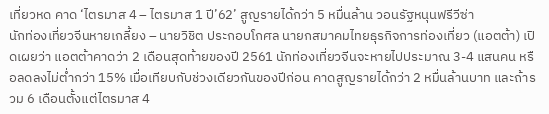เที่ยวหด คาด ‘ไตรมาส 4 – ไตรมาส 1 ปี’62’ สูญรายได้กว่า 5 หมื่นล้าน วอนรัฐหนุนฟรีวีซ่า
นักท่องเที่ยวจีนหายเกลี้ยง – นายวิชิต ประกอบโกศล นายกสมาคมไทยธุรกิจการท่องเที่ยว (แอตต้า) เปิดเผยว่า แอตต้าคาดว่า 2 เดือนสุดท้ายของปี 2561 นักท่องเที่ยวจีนจะหายไปประมาณ 3-4 แสนคน หรือลดลงไม่ต่ำกว่า 15% เมื่อเทียบกับช่วงเดียวกันของปีก่อน คาดสูญรายได้กว่า 2 หมื่นล้านบาท และถ้ารวม 6 เดือนตั้งแต่ไตรมาส 4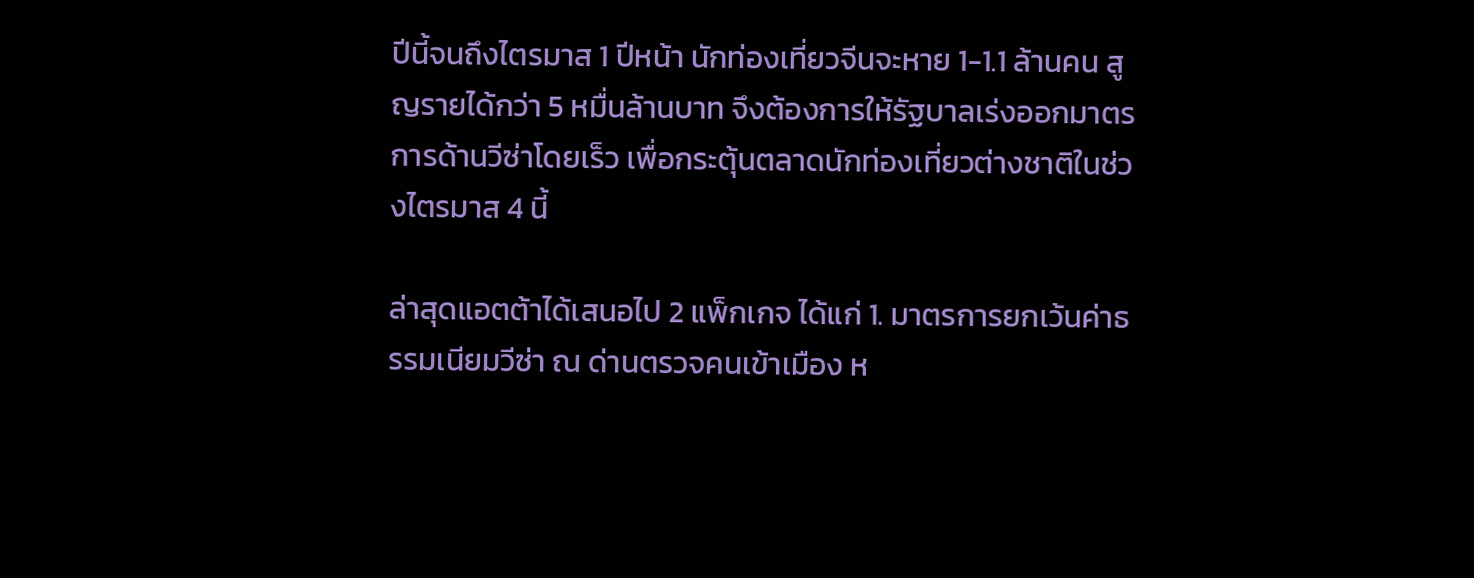ปีนี้จนถึงไตรมาส 1 ปีหน้า นักท่องเที่ยวจีนจะหาย 1-1.1 ล้านคน สูญรายได้กว่า 5 หมื่นล้านบาท จึงต้องการให้รัฐบาลเร่งออกมาตรการด้านวีซ่าโดยเร็ว เพื่อกระตุ้นตลาดนักท่องเที่ยวต่างชาติในช่วงไตรมาส 4 นี้

ล่าสุดแอตต้าได้เสนอไป 2 แพ็กเกจ ได้แก่ 1. มาตรการยกเว้นค่าธรรมเนียมวีซ่า ณ ด่านตรวจคนเข้าเมือง ห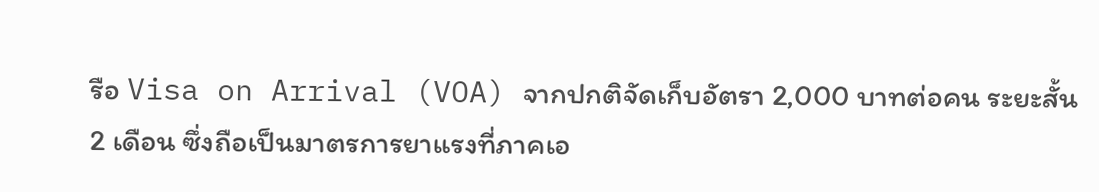รือ Visa on Arrival (VOA) จากปกติจัดเก็บอัตรา 2,000 บาทต่อคน ระยะสั้น 2 เดือน ซึ่งถือเป็นมาตรการยาแรงที่ภาคเอ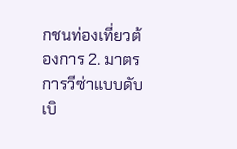กชนท่องเที่ยวต้องการ 2. มาตรการวีซ่าแบบดับเบิ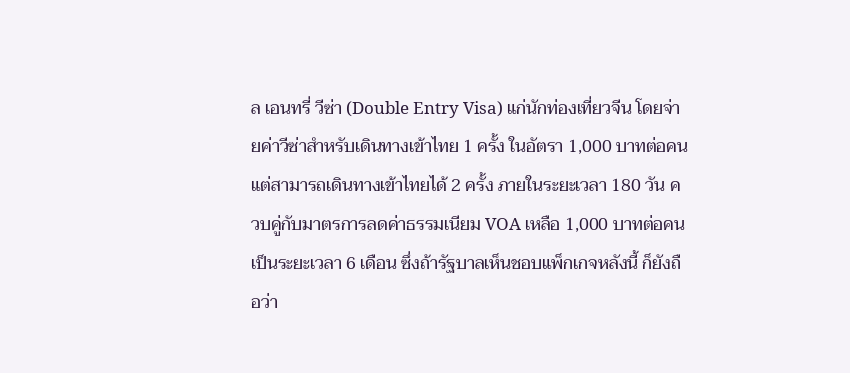ล เอนทรี่ วีซ่า (Double Entry Visa) แก่นักท่องเที่ยวจีน โดยจ่ายค่าวีซ่าสำหรับเดินทางเข้าไทย 1 ครั้ง ในอัตรา 1,000 บาทต่อคน แต่สามารถเดินทางเข้าไทยได้ 2 ครั้ง ภายในระยะเวลา 180 วัน ควบคู่กับมาตรการลดค่าธรรมเนียม VOA เหลือ 1,000 บาทต่อคน เป็นระยะเวลา 6 เดือน ซึ่งถ้ารัฐบาลเห็นชอบแพ็กเกจหลังนี้ ก็ยังถือว่า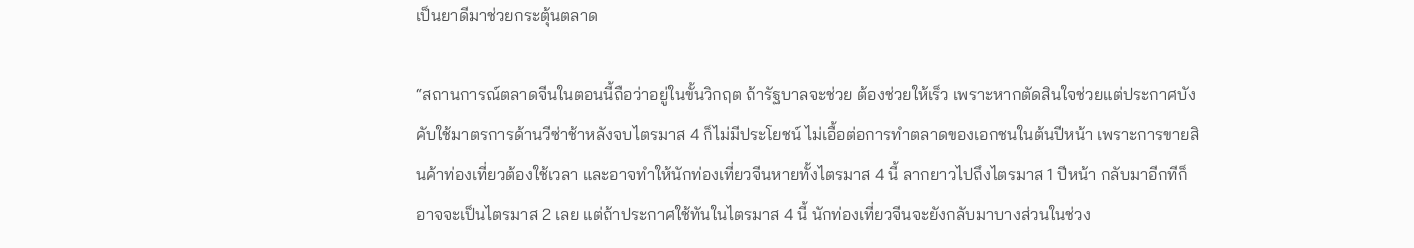เป็นยาดีมาช่วยกระตุ้นตลาด

“สถานการณ์ตลาดจีนในตอนนี้ถือว่าอยู่ในขั้นวิกฤต ถ้ารัฐบาลจะช่วย ต้องช่วยให้เร็ว เพราะหากตัดสินใจช่วยแต่ประกาศบังคับใช้มาตรการด้านวีซ่าช้าหลังจบไตรมาส 4 ก็ไม่มีประโยชน์ ไม่เอื้อต่อการทำตลาดของเอกชนในต้นปีหน้า เพราะการขายสินค้าท่องเที่ยวต้องใช้เวลา และอาจทำให้นักท่องเที่ยวจีนหายทั้งไตรมาส 4 นี้ ลากยาวไปถึงไตรมาส 1 ปีหน้า กลับมาอีกทีก็อาจจะเป็นไตรมาส 2 เลย แต่ถ้าประกาศใช้ทันในไตรมาส 4 นี้ นักท่องเที่ยวจีนจะยังกลับมาบางส่วนในช่วง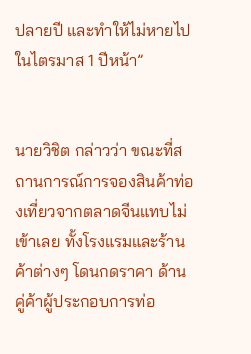ปลายปี และทำให้ไม่หายไปในไตรมาส 1 ปีหน้า”


นายวิชิต กล่าวว่า ขณะที่สถานการณ์การจองสินค้าท่องเที่ยวจากตลาดจีนแทบไม่เข้าเลย ทั้งโรงแรมและร้านค้าต่างๆ โดนกดราคา ด้านคู่ค้าผู้ประกอบการท่อ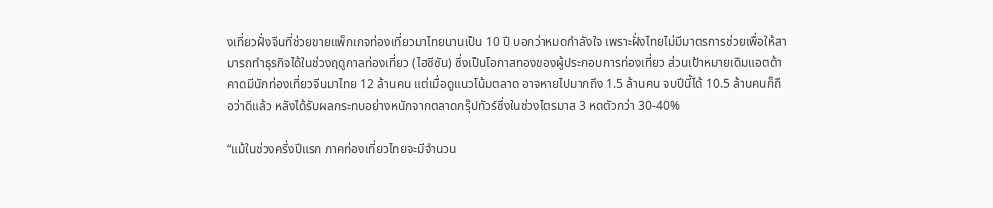งเที่ยวฝั่งจีนที่ช่วยขายแพ็กเกจท่องเที่ยวมาไทยนานเป็น 10 ปี บอกว่าหมดกำลังใจ เพราะฝั่งไทยไม่มีมาตรการช่วยเพื่อให้สามารถทำธุรกิจได้ในช่วงฤดูกาลท่องเที่ยว (ไฮซีซัน) ซึ่งเป็นโอกาสทองของผู้ประกอบการท่องเที่ยว ส่วนเป้าหมายเดิมแอตต้า คาดมีนักท่องเที่ยวจีนมาไทย 12 ล้านคน แต่เมื่อดูแนวโน้มตลาด อาจหายไปมากถึง 1.5 ล้านคน จบปีนี้ได้ 10.5 ล้านคนก็ถือว่าดีแล้ว หลังได้รับผลกระทบอย่างหนักจากตลาดกรุ๊ปทัวร์ซึ่งในช่วงไตรมาส 3 หดตัวกว่า 30-40%

“แม้ในช่วงครึ่งปีแรก ภาคท่องเที่ยวไทยจะมีจำนวน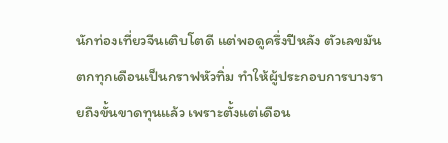นักท่องเที่ยวจีนเติบโตดี แต่พอดูครึ่งปีหลัง ตัวเลขมันตกทุกเดือนเป็นกราฟหัวทิ่ม ทำให้ผู้ประกอบการบางรายถึงขั้นขาดทุนแล้ว เพราะตั้งแต่เดือน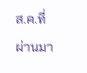ส.ค.ที่ผ่านมา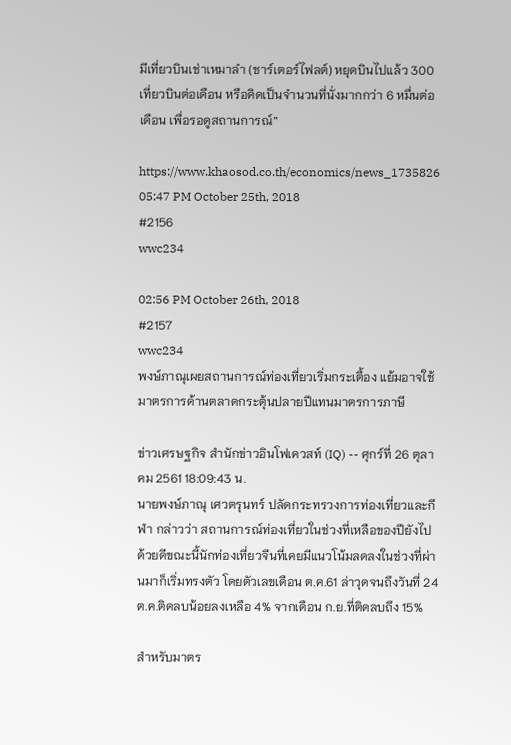มีเที่ยวบินเช่าเหมาลำ (ชาร์เตอร์ไฟลต์) หยุดบินไปแล้ว 300 เที่ยวบินต่อเดือน หรือคิดเป็นจำนวนที่นั่งมากกว่า 6 หมื่นต่อเดือน เพื่อรอดูสถานการณ์”

https://www.khaosod.co.th/economics/news_1735826
05:47 PM October 25th, 2018
#2156
wwc234

02:56 PM October 26th, 2018
#2157
wwc234
พงษ์ภาณุเผยสถานการณ์ท่องเที่ยวเริ่มกระเตื้อง แย้มอาจใช้มาตรการด้านตลาดกระตุ้นปลายปีแทนมาตรการภาษี

ข่าวเศรษฐกิจ สำนักข่าวอินโฟเควสท์ (IQ) -- ศุกร์ที่ 26 ตุลาคม 2561 18:09:43 น.
นายพงษ์ภาณุ เศวตรุนทร์ ปลัดกระทรวงการท่องเที่ยวและกีฬา กล่าวว่า สถานการณ์ท่องเที่ยวในช่วงที่เหลือของปียังไปด้วยดีขณะนี้นักท่องเที่ยวจีนที่เคยมีแนวโน้มลดลงในช่วงที่ผ่านมาก็เริ่มทรงตัว โดยตัวเลขเดือน ต.ค.61 ล่าวุดจนถึงวันที่ 24 ต.ค.ติดลบน้อยลงเหลือ 4% จากเดือน ก.ย.ที่ติดลบถึง 15%

สำหรับมาตร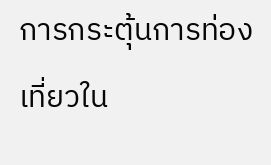การกระตุ้นการท่องเที่ยวใน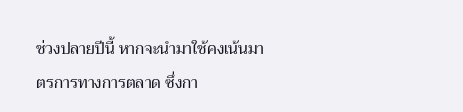ช่วงปลายปีนี้ หากจะนำมาใช้คงเน้นมาตรการทางการตลาด ซึ่งกา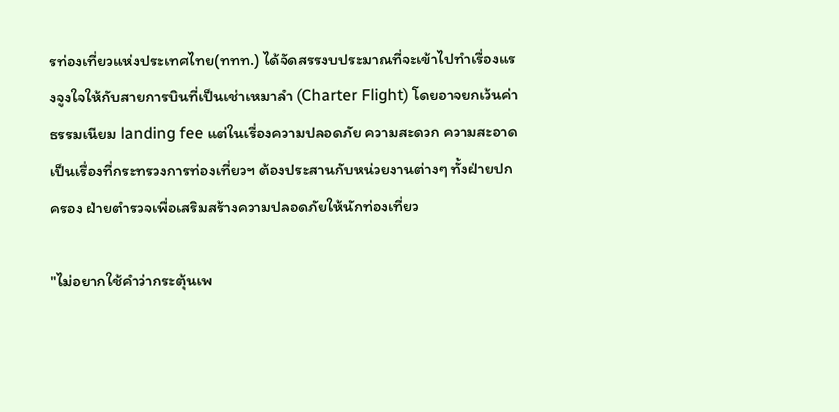รท่องเที่ยวแห่งประเทศไทย(ททท.) ได้จัดสรรงบประมาณที่จะเข้าไปทำเรื่องแรงจูงใจให้กับสายการบินที่เป็นเช่าเหมาลำ (Charter Flight) โดยอาจยกเว้นค่าธรรมเนียม landing fee แต่ในเรื่องความปลอดภัย ความสะดวก ความสะอาด เป็นเรื่องที่กระทรวงการท่องเที่ยวฯ ต้องประสานกับหน่วยงานต่างๆ ทั้งฝ่ายปกครอง ฝ่ายตำรวจเพื่อเสริมสร้างความปลอดภัยให้นักท่องเที่ยว

"ไม่อยากใช้คำว่ากระตุ้นเพ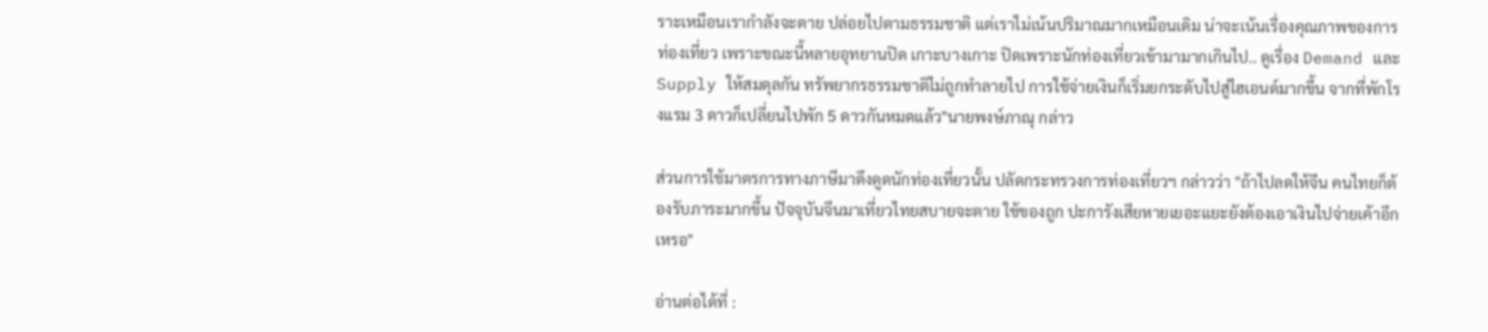ราะเหมือนเรากำลังจะตาย ปล่อยไปตามธรรมชาติ แต่เราไม่เน้นปริมาณมากเหมือนเดิม น่าจะเน้นเรื่องคุณภาพของการท่องเที่ยว เพราะขณะนี้หลายอุทยานปิด เกาะบางเกาะ ปิดเพราะนักท่องเที่ยวเข้ามามากเกินไป.. ดูเรื่อง Demand และSupply ให้สมดุลกัน ทรัพยากรธรรมชาติไม่ถูกทำลายไป การใช้จ่ายเงินก็เริ่มยกระดับไปสู่ไฮเอนด์มากขึ้น จากที่พักโรงแรม 3 ดาวก็เปลี่ยนไปพัก 5 ดาวกันหมดแล้ว"นายพงษ์ภาณุ กล่าว

ส่วนการใช้มาตรการทางภาษีมาดึงดูดนักท่องเที่ยวนั้น ปลัดกระทรวงการท่องเที่ยวฯ กล่าวว่า "ถ้าไปลดให้จีน คนไทยก็ต้องรับภาระมากขึ้น ปัจจุบันจีนมาเที่ยวไทยสบายจะตาย ใช้ของถูก ปะการังเสียหายเยอะแยะยังต้องเอาเงินไปจ่ายเค้าอีกเหรอ"

อ่านต่อได้ที่ :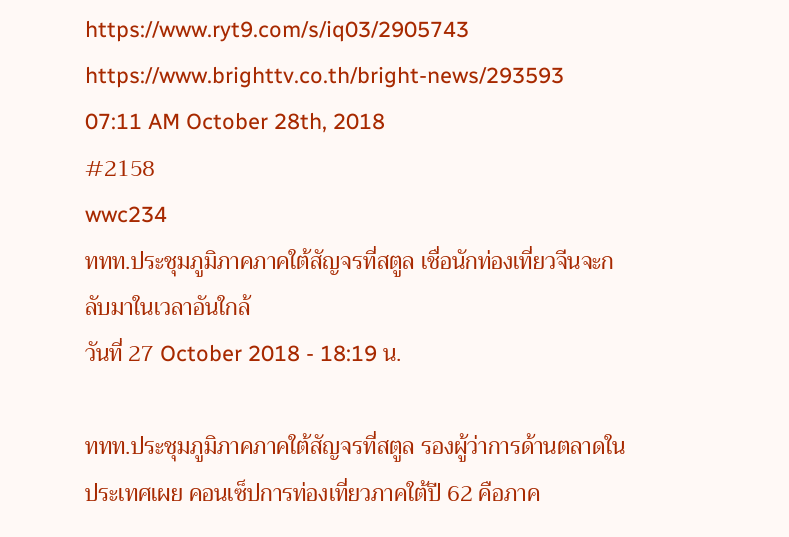https://www.ryt9.com/s/iq03/2905743
https://www.brighttv.co.th/bright-news/293593
07:11 AM October 28th, 2018
#2158
wwc234
ททท.ประชุมภูมิภาคภาคใต้สัญจรที่สตูล เชื่อนักท่องเที่ยวจีนจะกลับมาในเวลาอันใกล้
วันที่ 27 October 2018 - 18:19 น.

ททท.ประชุมภูมิภาคภาคใต้สัญจรที่สตูล รองผู้ว่าการด้านตลาดในประเทศเผย คอนเซ็ปการท่องเที่ยวภาคใต้ปี 62 คือภาค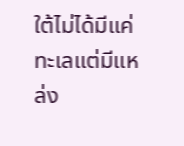ใต้ไม่ได้มีแค่ทะเลแต่มีแหล่ง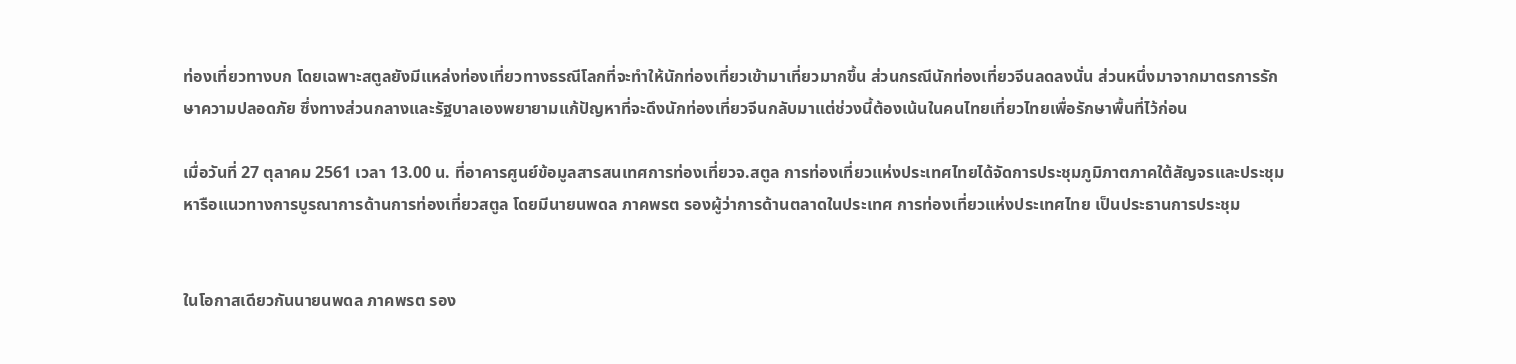ท่องเที่ยวทางบก โดยเฉพาะสตูลยังมีแหล่งท่องเที่ยวทางธรณีโลกที่จะทำให้นักท่องเที่ยวเข้ามาเที่ยวมากขึ้น ส่วนกรณีนักท่องเที่ยวจีนลดลงนั่น ส่วนหนึ่งมาจากมาตรการรักษาความปลอดภัย ซึ่งทางส่วนกลางและรัฐบาลเองพยายามแก้ปัญหาที่จะดึงนักท่องเที่ยวจีนกลับมาแต่ช่วงนี้ต้องเน้นในคนไทยเที่ยวไทยเพื่อรักษาพื้นที่ไว้ก่อน

เมื่อวันที่ 27 ตุลาคม 2561 เวลา 13.00 น. ที่อาคารศูนย์ข้อมูลสารสนเทศการท่องเที่ยวจ.สตูล การท่องเที่ยวแห่งประเทศไทยได้จัดการประชุมภูมิภาตภาคใต้สัญจรและประชุมหารือแนวทางการบูรณาการด้านการท่องเที่ยวสตูล โดยมีนายนพดล ภาคพรต รองผู้ว่าการด้านตลาดในประเทศ การท่องเที่ยวแห่งประเทศไทย เป็นประธานการประชุม


ในโอกาสเดียวกันนายนพดล ภาคพรต รอง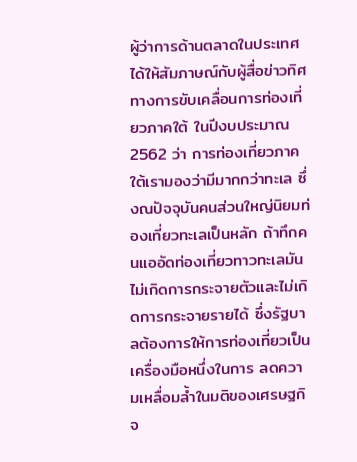ผู้ว่าการด้านตลาดในประเทศ ได้ให้สัมภาษณ์กับผู้สื่อข่าวทิศทางการขับเคลื่อนการท่องเที่ยวภาคใต้ ในปีงบประมาณ 2562 ว่า การท่องเที่ยวภาคใต้เรามองว่ามีมากกว่าทะเล ซึ่งณปัจจุบันคนส่วนใหญ่นิยมท่องเที่ยวทะเลเป็นหลัก ถ้าทึกคนแออัดท่องเที่ยวทาวทะเลมันไม่เกิดการกระจายตัวและไม่เกิดการกระจายรายได้ ซึ่งรัฐบาลต้องการให้การท่องเที่ยวเป็นเครื่องมือหนึ่งในการ ลดความเหลื่อมล้ำในมติของเศรษฐกิจ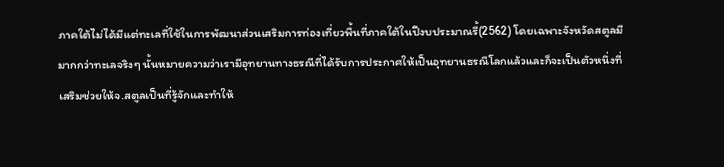ภาคใต้ไม่ได้มีแต่ทะเลที่ใช้ในการพัฒนาส่วนเสริมการท่องเที่ยวพื้นที่ภาคใต้ในปีงบประมาณรี้(2562) โดยเฉพาะจังหวัดสตูลมีมากกว่าทะเลจริงๆ นั้นหมายความว่าเรามีอุทยานทางธรณีที่ได้รับการประกาศให้เป็นอุทยานธรณีโลกแล้วและก็จะเป็นตัวหนึ่งที่เสริมช่วยให้จ.สตูลเป็นที่รู้จักและทำให้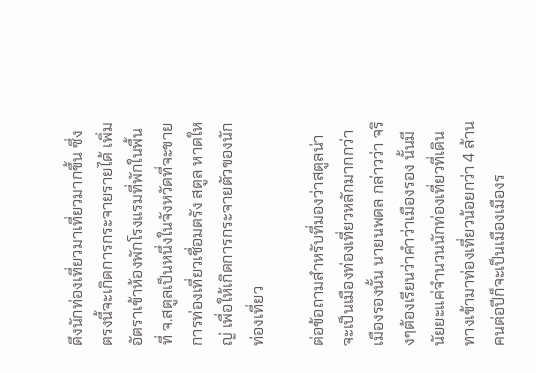ดึงนักท่องเที่ยวมาเที่ยวมากขึ้น ซึ่งตรงนี้จะเกิดการกระจายรายได้ เพิ่มอัตราเข้าห้องพักโรงแรมที่พักในพื้นที่ จ.สตูลเป็นหนึ่งในจังหวัดที่จะขายการท่องเที่ยวเชื่อมตรัง สตูล หาดใหญ่ เพื่อให้เกิดการกระจายตัวของนักท่องเที่ยว

ต่อข้อถามสำหรับที่มองว่าสตูลน่าจะเป็นเมืองท่องเที่ยวหลักมากกว่าเมืองรองนั้น นายนพดล กล่าวว่า จริงๆต้องเรียนว่าคำว่าเมืองรอง นั้นมีนัยยะแค่จำนวนนักท่องเที่ยวที่เดินทางเข้ามาท่องเที่ยวน้อยกว่า 4 ล้านคนต่อปีก็จะเป็นเมืองเมืองร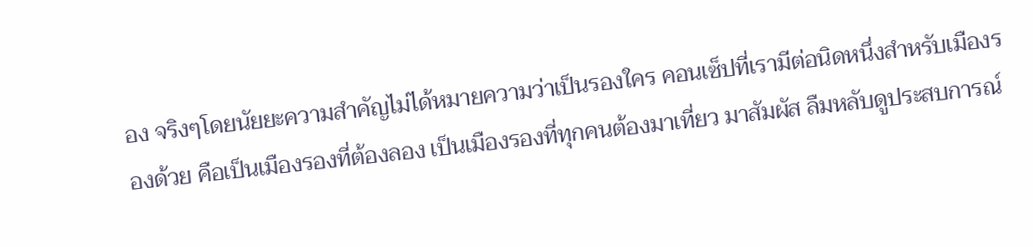อง จริงๆโดยนัยยะความสำคัญไม่ได้หมายความว่าเป็นรองใคร คอนเซ็ปที่เรามีต่อนิดหนึ่งสำหรับเมืองรองด้วย คือเป็นเมืองรองที่ต้องลอง เป็นเมืองรองที่ทุกคนต้องมาเที่ยว มาสัมผัส ลืมหลับดูประสบการณ์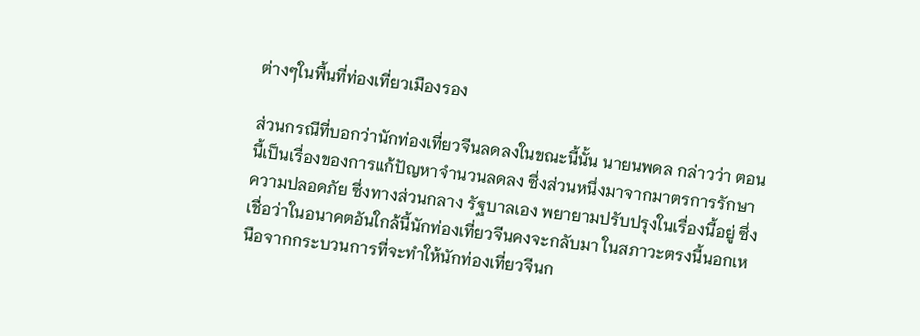ต่างๆในพื้นที่ท่องเที่ยวเมืองรอง

ส่วนกรณีที่บอกว่านักท่องเที่ยวจีนลดลงในขณะนี้นั้น นายนพดล กล่าวว่า ตอนนี้เป็นเรื่องของการแก้ปัญหาจำนวนลดลง ซึ่งส่วนหนึ่งมาจากมาตรการรักษาความปลอดภัย ซึ่งทางส่วนกลาง รัฐบาลเอง พยายามปรับปรุงในเรื่องนี้อยู่ ซึ่งเชื่อว่าในอนาคตอันใกล้นี้นักท่องเที่ยวจีนคงจะกลับมา ในสภาวะตรงนี้นอกเหนือจากกระบวนการที่จะทำให้นักท่องเที่ยวจีนก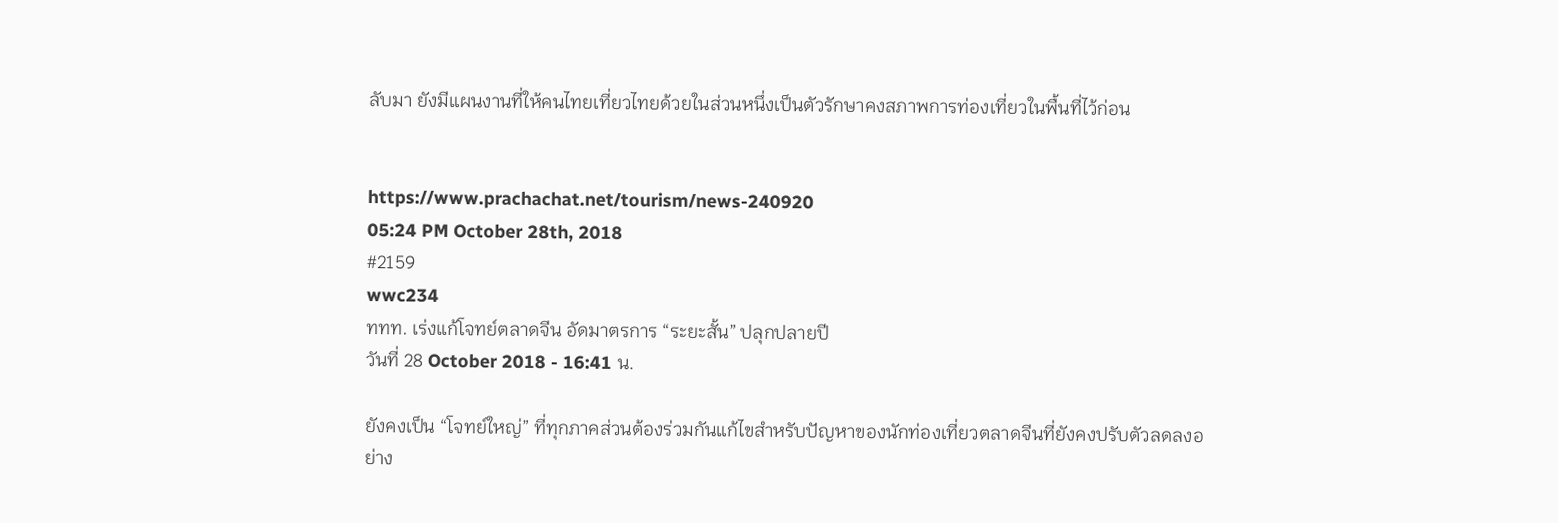ลับมา ยังมีแผนงานที่ให้คนไทยเที่ยวไทยด้วยในส่วนหนึ่งเป็นตัวรักษาคงสภาพการท่องเที่ยวในพื้นที่ไว้ก่อน


https://www.prachachat.net/tourism/news-240920
05:24 PM October 28th, 2018
#2159
wwc234
ททท. เร่งแก้โจทย์ตลาดจีน อัดมาตรการ “ระยะสั้น” ปลุกปลายปี
วันที่ 28 October 2018 - 16:41 น.

ยังคงเป็น “โจทย์ใหญ่” ที่ทุกภาคส่วนต้องร่วมกันแก้ไขสำหรับปัญหาของนักท่องเที่ยวตลาดจีนที่ยังคงปรับตัวลดลงอย่าง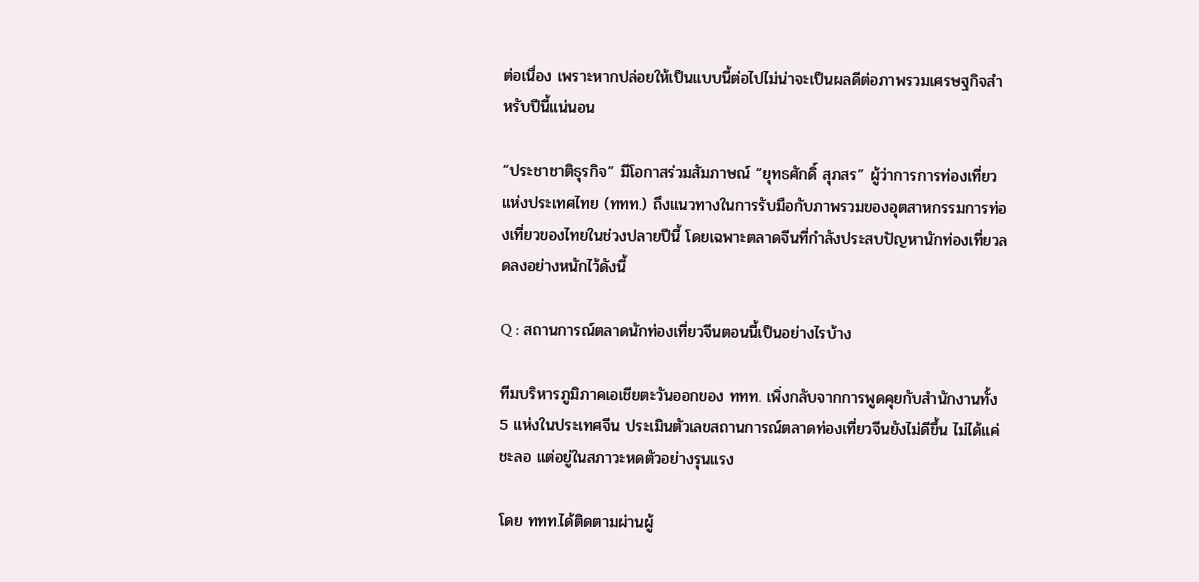ต่อเนื่อง เพราะหากปล่อยให้เป็นแบบนี้ต่อไปไม่น่าจะเป็นผลดีต่อภาพรวมเศรษฐกิจสำหรับปีนี้แน่นอน

“ประชาชาติธุรกิจ” มีโอกาสร่วมสัมภาษณ์ “ยุทธศักดิ์ สุภสร” ผู้ว่าการการท่องเที่ยวแห่งประเทศไทย (ททท.) ถึงแนวทางในการรับมือกับภาพรวมของอุตสาหกรรมการท่องเที่ยวของไทยในช่วงปลายปีนี้ โดยเฉพาะตลาดจีนที่กำลังประสบปัญหานักท่องเที่ยวลดลงอย่างหนักไว้ดังนี้

Q : สถานการณ์ตลาดนักท่องเที่ยวจีนตอนนี้เป็นอย่างไรบ้าง

ทีมบริหารภูมิภาคเอเชียตะวันออกของ ททท. เพิ่งกลับจากการพูดคุยกับสำนักงานทั้ง 5 แห่งในประเทศจีน ประเมินตัวเลขสถานการณ์ตลาดท่องเที่ยวจีนยังไม่ดีขึ้น ไม่ได้แค่ชะลอ แต่อยู่ในสภาวะหดตัวอย่างรุนแรง

โดย ททท.ได้ติดตามผ่านผู้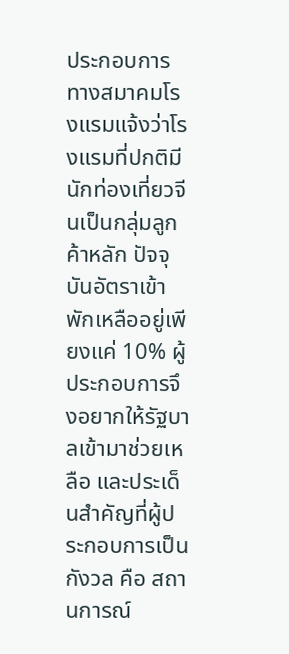ประกอบการ ทางสมาคมโรงแรมแจ้งว่าโรงแรมที่ปกติมีนักท่องเที่ยวจีนเป็นกลุ่มลูกค้าหลัก ปัจจุบันอัตราเข้าพักเหลืออยู่เพียงแค่ 10% ผู้ประกอบการจึงอยากให้รัฐบาลเข้ามาช่วยเหลือ และประเด็นสำคัญที่ผู้ประกอบการเป็นกังวล คือ สถานการณ์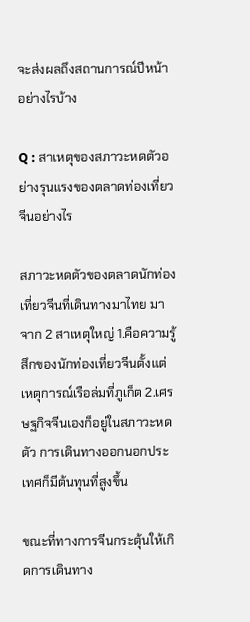จะส่งผลถึงสถานการณ์ปีหน้าอย่างไรบ้าง

Q : สาเหตุของสภาวะหดตัวอย่างรุนแรงของตลาดท่องเที่ยวจีนอย่างไร

สภาวะหดตัวของตลาดนักท่องเที่ยวจีนที่เดินทางมาไทย มาจาก 2 สาเหตุใหญ่ 1.คือความรู้สึกของนักท่องเที่ยวจีนตั้งแต่เหตุการณ์เรือล่มที่ภูเก็ต 2.เศรษฐกิจจีนเองก็อยู่ในสภาวะหดตัว การเดินทางออกนอกประเทศก็มีต้นทุนที่สูงขึ้น

ขณะที่ทางการจีนกระตุ้นให้เกิดการเดินทาง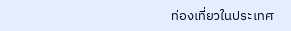ท่องเที่ยวในประเทศ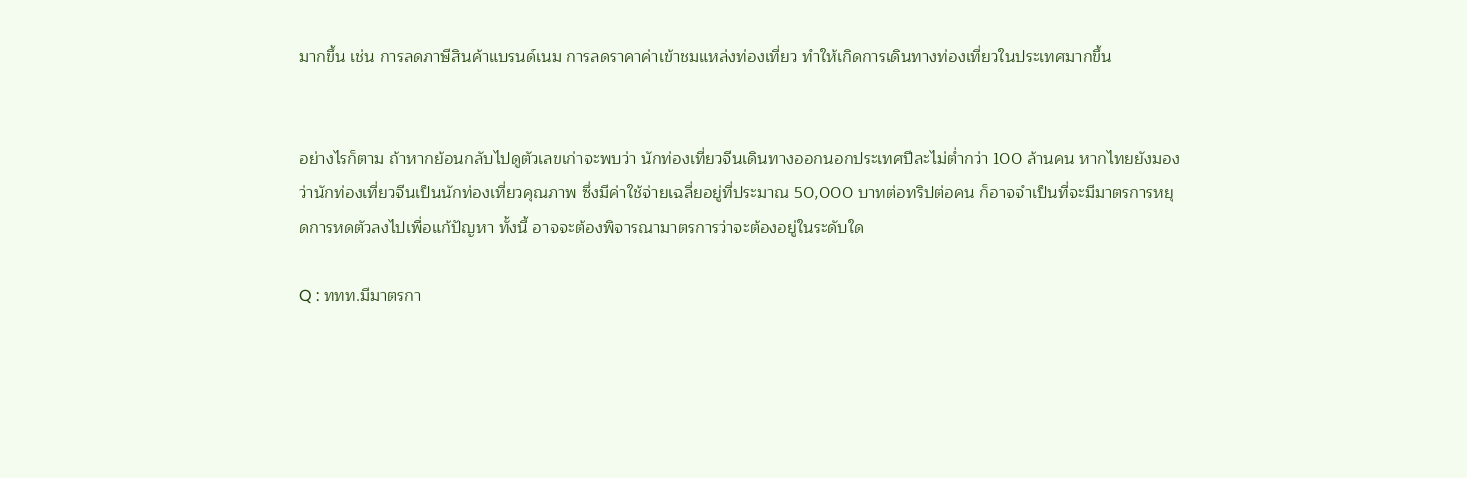มากขึ้น เช่น การลดภาษีสินค้าแบรนด์เนม การลดราคาค่าเข้าชมแหล่งท่องเที่ยว ทำให้เกิดการเดินทางท่องเที่ยวในประเทศมากขึ้น


อย่างไรก็ตาม ถ้าหากย้อนกลับไปดูตัวเลขเก่าจะพบว่า นักท่องเที่ยวจีนเดินทางออกนอกประเทศปีละไม่ต่ำกว่า 100 ล้านคน หากไทยยังมองว่านักท่องเที่ยวจีนเป็นนักท่องเที่ยวคุณภาพ ซึ่งมีค่าใช้จ่ายเฉลี่ยอยู่ที่ประมาณ 50,000 บาทต่อทริปต่อคน ก็อาจจำเป็นที่จะมีมาตรการหยุดการหดตัวลงไปเพื่อแก้ปัญหา ทั้งนี้ อาจจะต้องพิจารณามาตรการว่าจะต้องอยู่ในระดับใด

Q : ททท.มีมาตรกา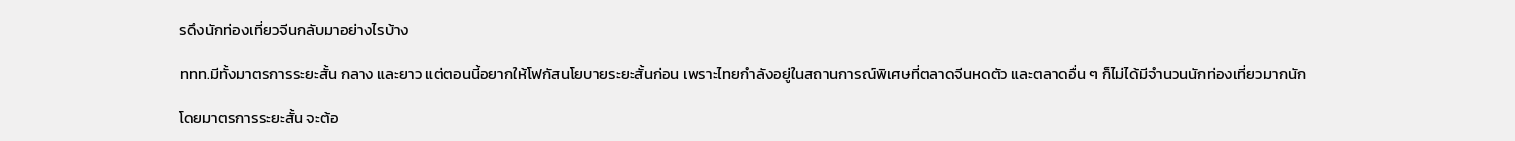รดึงนักท่องเที่ยวจีนกลับมาอย่างไรบ้าง

ททท.มีทั้งมาตรการระยะสั้น กลาง และยาว แต่ตอนนี้อยากให้โฟกัสนโยบายระยะสั้นก่อน เพราะไทยกำลังอยู่ในสถานการณ์พิเศษที่ตลาดจีนหดตัว และตลาดอื่น ๆ ก็ไม่ได้มีจำนวนนักท่องเที่ยวมากนัก

โดยมาตรการระยะสั้น จะต้อ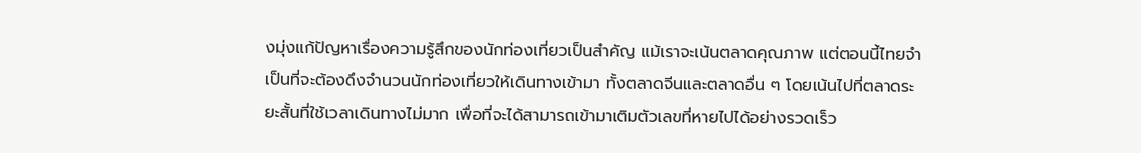งมุ่งแก้ปัญหาเรื่องความรู้สึกของนักท่องเที่ยวเป็นสำคัญ แม้เราจะเน้นตลาดคุณภาพ แต่ตอนนี้ไทยจำเป็นที่จะต้องดึงจำนวนนักท่องเที่ยวให้เดินทางเข้ามา ทั้งตลาดจีนและตลาดอื่น ๆ โดยเน้นไปที่ตลาดระยะสั้นที่ใช้เวลาเดินทางไม่มาก เพื่อที่จะได้สามารถเข้ามาเติมตัวเลขที่หายไปได้อย่างรวดเร็ว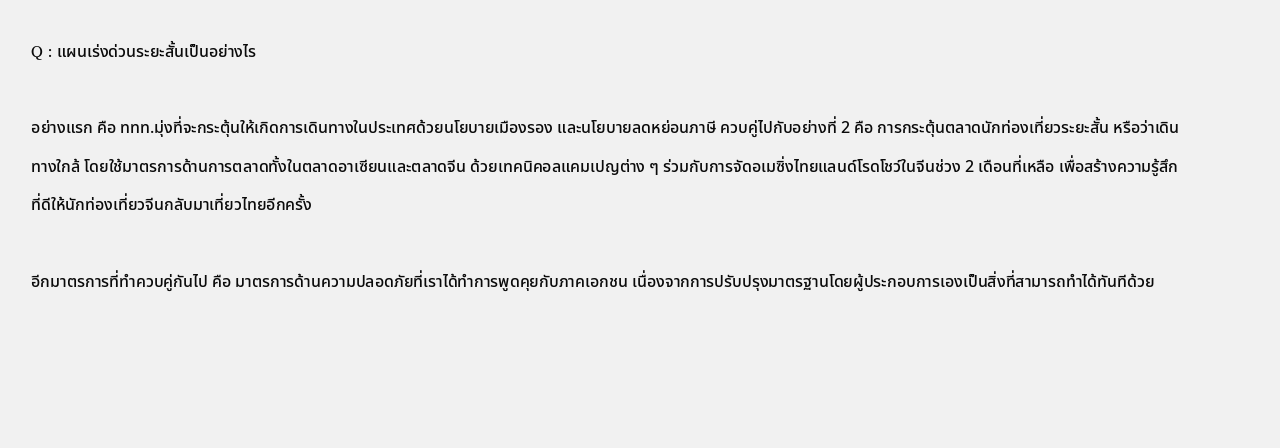Q : แผนเร่งด่วนระยะสั้นเป็นอย่างไร

อย่างแรก คือ ททท.มุ่งที่จะกระตุ้นให้เกิดการเดินทางในประเทศด้วยนโยบายเมืองรอง และนโยบายลดหย่อนภาษี ควบคู่ไปกับอย่างที่ 2 คือ การกระตุ้นตลาดนักท่องเที่ยวระยะสั้น หรือว่าเดินทางใกล้ โดยใช้มาตรการด้านการตลาดทั้งในตลาดอาเซียนและตลาดจีน ด้วยเทคนิคอลแคมเปญต่าง ๆ ร่วมกับการจัดอเมซิ่งไทยแลนด์โรดโชว์ในจีนช่วง 2 เดือนที่เหลือ เพื่อสร้างความรู้สึกที่ดีให้นักท่องเที่ยวจีนกลับมาเที่ยวไทยอีกครั้ง

อีกมาตรการที่ทำควบคู่กันไป คือ มาตรการด้านความปลอดภัยที่เราได้ทำการพูดคุยกับภาคเอกชน เนื่องจากการปรับปรุงมาตรฐานโดยผู้ประกอบการเองเป็นสิ่งที่สามารถทำได้ทันทีด้วย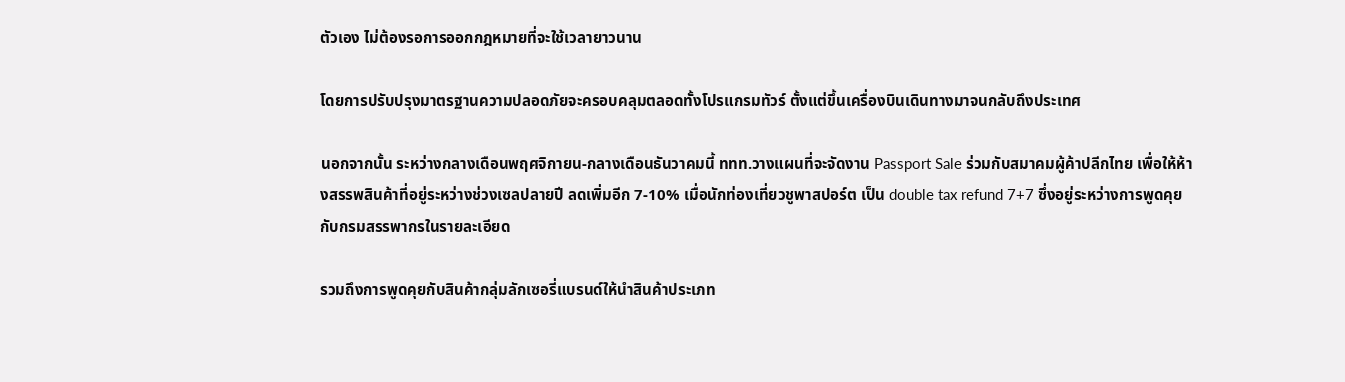ตัวเอง ไม่ต้องรอการออกกฎหมายที่จะใช้เวลายาวนาน

โดยการปรับปรุงมาตรฐานความปลอดภัยจะครอบคลุมตลอดทั้งโปรแกรมทัวร์ ตั้งแต่ขึ้นเครื่องบินเดินทางมาจนกลับถึงประเทศ

นอกจากนั้น ระหว่างกลางเดือนพฤศจิกายน-กลางเดือนธันวาคมนี้ ททท.วางแผนที่จะจัดงาน Passport Sale ร่วมกับสมาคมผู้ค้าปลีกไทย เพื่อให้ห้างสรรพสินค้าที่อยู่ระหว่างช่วงเซลปลายปี ลดเพิ่มอีก 7-10% เมื่อนักท่องเที่ยวชูพาสปอร์ต เป็น double tax refund 7+7 ซึ่งอยู่ระหว่างการพูดคุยกับกรมสรรพากรในรายละเอียด

รวมถึงการพูดคุยกับสินค้ากลุ่มลักเซอรี่แบรนด์ให้นำสินค้าประเภท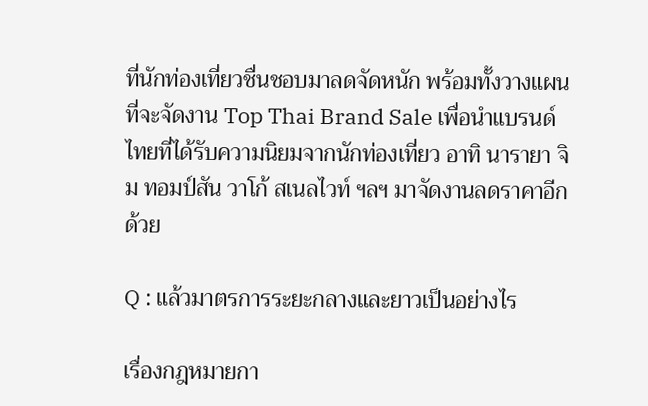ที่นักท่องเที่ยวชื่นชอบมาลดจัดหนัก พร้อมทั้งวางแผนที่จะจัดงาน Top Thai Brand Sale เพื่อนำแบรนด์ไทยที่ได้รับความนิยมจากนักท่องเที่ยว อาทิ นารายา จิม ทอมป์สัน วาโก้ สเนลไวท์ ฯลฯ มาจัดงานลดราคาอีกด้วย

Q : แล้วมาตรการระยะกลางและยาวเป็นอย่างไร

เรื่องกฎหมายกา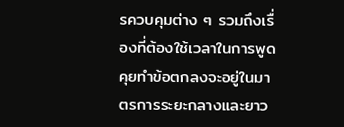รควบคุมต่าง ๆ รวมถึงเรื่องที่ต้องใช้เวลาในการพูดคุยทำข้อตกลงจะอยู่ในมาตรการระยะกลางและยาว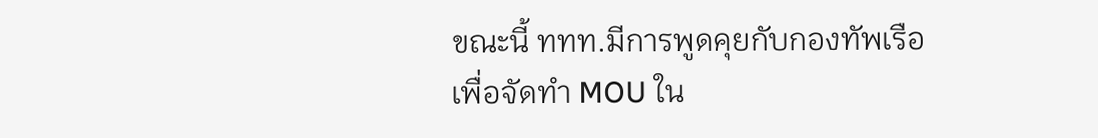ขณะนี้ ททท.มีการพูดคุยกับกองทัพเรือ เพื่อจัดทำ MOU ใน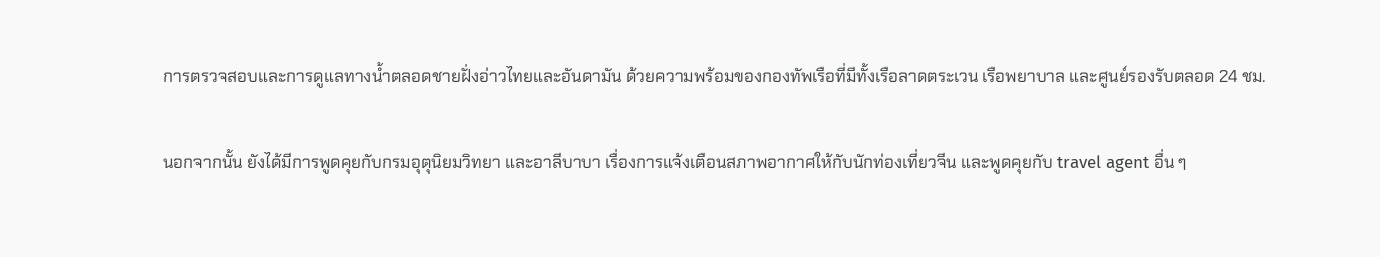การตรวจสอบและการดูแลทางน้ำตลอดชายฝั่งอ่าวไทยและอันดามัน ด้วยความพร้อมของกองทัพเรือที่มีทั้งเรือลาดตระเวน เรือพยาบาล และศูนย์รองรับตลอด 24 ชม.

นอกจากนั้น ยังได้มีการพูดคุยกับกรมอุตุนิยมวิทยา และอาลีบาบา เรื่องการแจ้งเตือนสภาพอากาศให้กับนักท่องเที่ยวจีน และพูดคุยกับ travel agent อื่น ๆ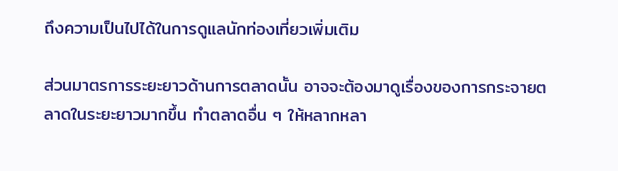ถึงความเป็นไปได้ในการดูแลนักท่องเที่ยวเพิ่มเติม

ส่วนมาตรการระยะยาวด้านการตลาดนั้น อาจจะต้องมาดูเรื่องของการกระจายตลาดในระยะยาวมากขึ้น ทำตลาดอื่น ๆ ให้หลากหลา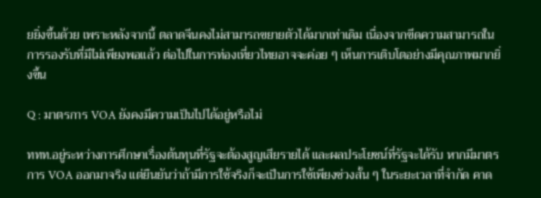ยยิ่งขึ้นด้วย เพราะหลังจากนี้ ตลาดจีนคงไม่สามารถขยายตัวได้มากเท่าเดิม เนื่องจากขีดความสามารถในการรองรับที่มีไม่เพียงพอแล้ว ต่อไปในการท่องเที่ยวไทยอาจจะค่อย ๆ เห็นการเติบโตอย่างมีคุณภาพมากยิ่งขึ้น

Q : มาตรการ VOA ยังคงมีความเป็นไปได้อยู่หรือไม่

ททท.อยู่ระหว่างการศึกษาเรื่องต้นทุนที่รัฐจะต้องสูญเสียรายได้ และผลประโยชน์ที่รัฐจะได้รับ หากมีมาตรการ VOA ออกมาจริง แต่ยืนยันว่าถ้ามีการใช้จริงก็จะเป็นการใช้เพียงช่วงสั้น ๆ ในระยะเวลาที่จำกัด คาด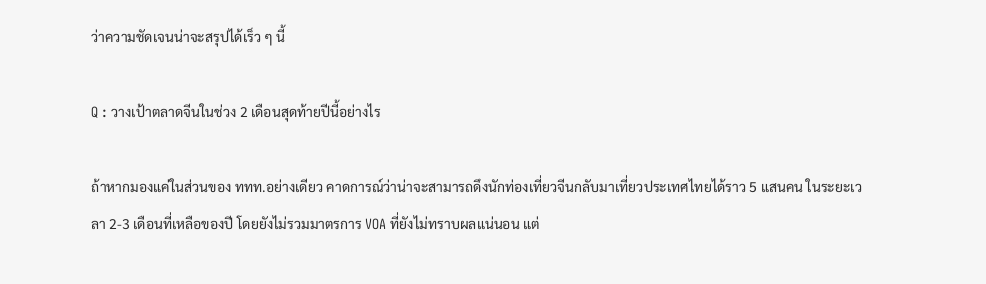ว่าความชัดเจนน่าจะสรุปได้เร็ว ๆ นี้

Q : วางเป้าตลาดจีนในช่วง 2 เดือนสุดท้ายปีนี้อย่างไร

ถ้าหากมองแค่ในส่วนของ ททท.อย่างเดียว คาดการณ์ว่าน่าจะสามารถดึงนักท่องเที่ยวจีนกลับมาเที่ยวประเทศไทยได้ราว 5 แสนคน ในระยะเวลา 2-3 เดือนที่เหลือของปี โดยยังไม่รวมมาตรการ VOA ที่ยังไม่ทราบผลแน่นอน แต่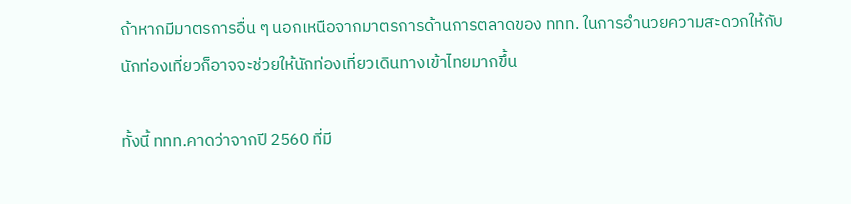ถ้าหากมีมาตรการอื่น ๆ นอกเหนือจากมาตรการด้านการตลาดของ ททท. ในการอำนวยความสะดวกให้กับนักท่องเที่ยวก็อาจจะช่วยให้นักท่องเที่ยวเดินทางเข้าไทยมากขึ้น

ทั้งนี้ ททท.คาดว่าจากปี 2560 ที่มี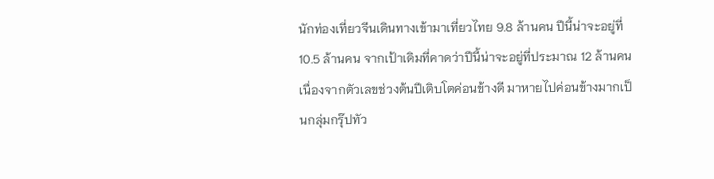นักท่องเที่ยวจีนเดินทางเข้ามาเที่ยวไทย 9.8 ล้านคน ปีนี้น่าจะอยู่ที่ 10.5 ล้านคน จากเป้าเดิมที่คาดว่าปีนี้น่าจะอยู่ที่ประมาณ 12 ล้านคน เนื่องจากตัวเลขช่วงต้นปีเติบโตค่อนข้างดี มาหายไปค่อนข้างมากเป็นกลุ่มกรุ๊ปทัว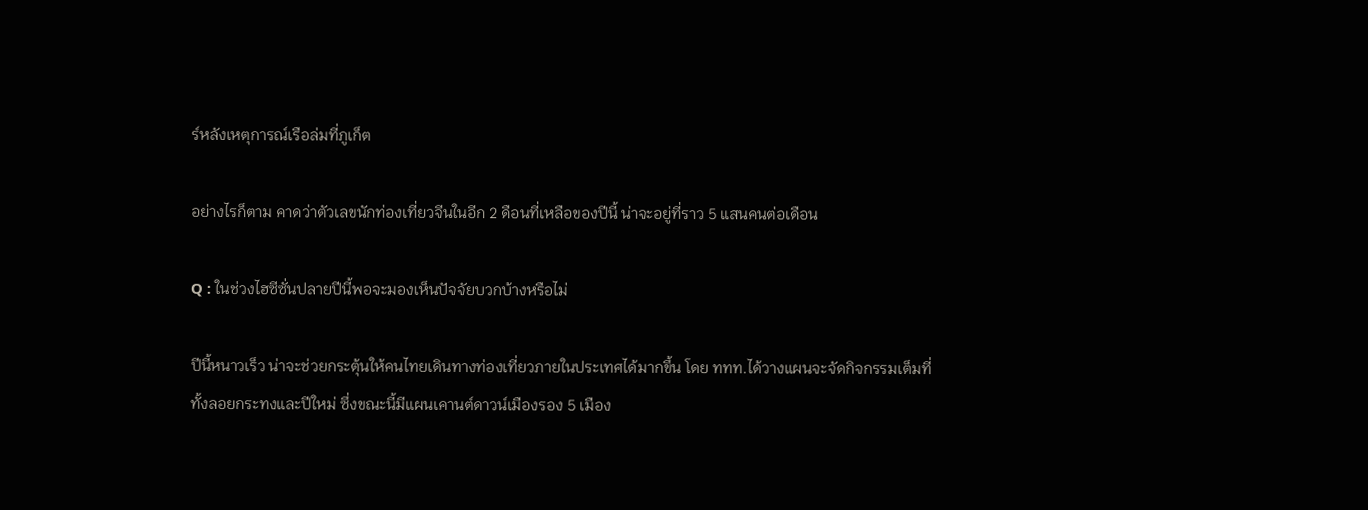ร์หลังเหตุการณ์เรือล่มที่ภูเก็ต

อย่างไรก็ตาม คาดว่าตัวเลขนักท่องเที่ยวจีนในอีก 2 ดือนที่เหลือของปีนี้ น่าจะอยู่ที่ราว 5 แสนคนต่อเดือน

Q : ในช่วงไฮซีซั่นปลายปีนี้พอจะมองเห็นปัจจัยบวกบ้างหรือไม่

ปีนี้หนาวเร็ว น่าจะช่วยกระตุ้นให้คนไทยเดินทางท่องเที่ยวภายในประเทศได้มากขึ้น โดย ททท.ได้วางแผนจะจัดกิจกรรมเต็มที่ทั้งลอยกระทงและปีใหม่ ซึ่งขณะนี้มีแผนเคานต์ดาวน์เมืองรอง 5 เมือง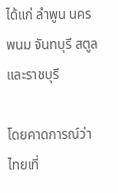ได้แก่ ลำพูน นครพนม จันทบุรี สตูล และราชบุรี

โดยคาดการณ์ว่าไทยเที่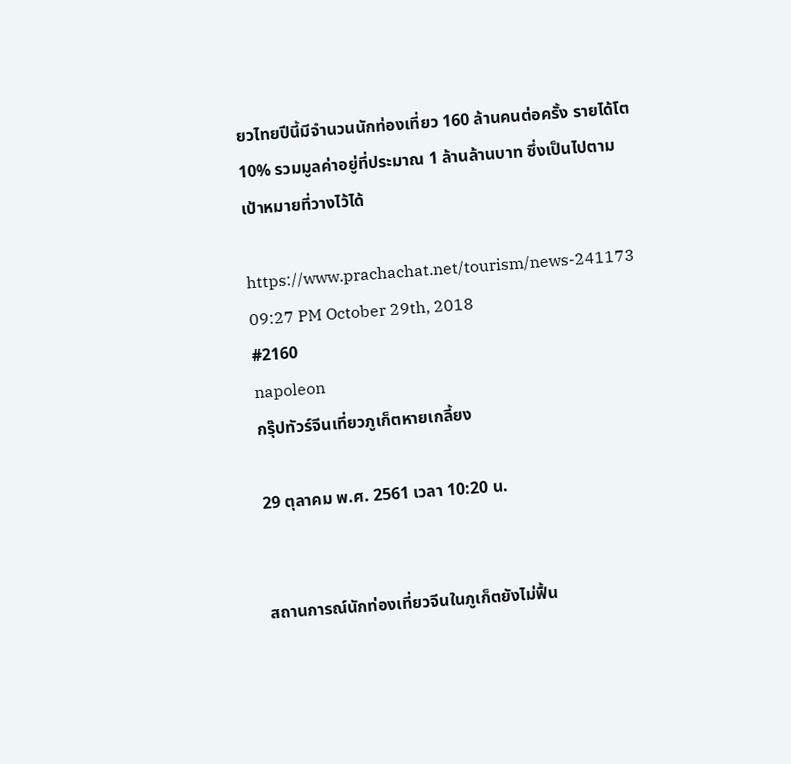ยวไทยปีนี้มีจำนวนนักท่องเที่ยว 160 ล้านคนต่อครั้ง รายได้โต 10% รวมมูลค่าอยู่ที่ประมาณ 1 ล้านล้านบาท ซึ่งเป็นไปตามเป้าหมายที่วางไว้ได้

https://www.prachachat.net/tourism/news-241173
09:27 PM October 29th, 2018
#2160
napoleon
กรุ๊ปทัวร์จีนเที่ยวภูเก็ตหายเกลี้ยง

29 ตุลาคม พ.ศ. 2561 เวลา 10:20 น.


สถานการณ์นักท่องเที่ยวจีนในภูเก็ตยังไม่ฟื้น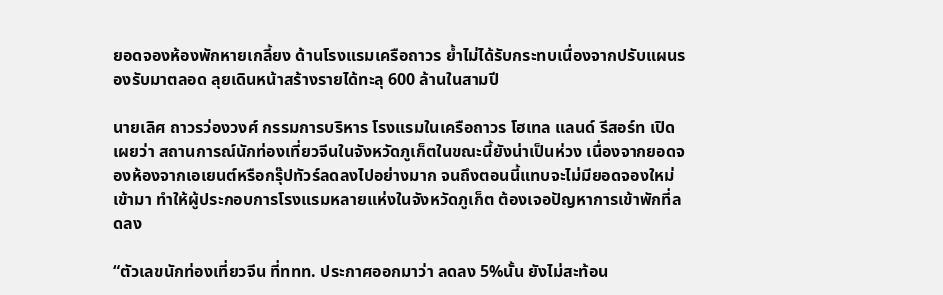ยอดจองห้องพักหายเกลี้ยง ด้านโรงแรมเครือถาวร ย้ำไม่ได้รับกระทบเนื่องจากปรับแผนรองรับมาตลอด ลุยเดินหน้าสร้างรายได้ทะลุ 600 ล้านในสามปี

นายเลิศ ถาวรว่องวงศ์ กรรมการบริหาร โรงแรมในเครือถาวร โฮเทล แลนด์ รีสอร์ท เปิดเผยว่า สถานการณ์นักท่องเที่ยวจีนในจังหวัดภูเก็ตในขณะนี้ยังน่าเป็นห่วง เนื่องจากยอดจองห้องจากเอเยนต์หรือกรุ๊ปทัวร์ลดลงไปอย่างมาก จนถึงตอนนี้แทบจะไม่มียอดจองใหม่เข้ามา ทำให้ผู้ประกอบการโรงแรมหลายแห่งในจังหวัดภูเก็ต ต้องเจอปัญหาการเข้าพักที่ลดลง

“ตัวเลขนักท่องเที่ยวจีน ที่ททท. ประกาศออกมาว่า ลดลง 5%นั้น ยังไม่สะท้อน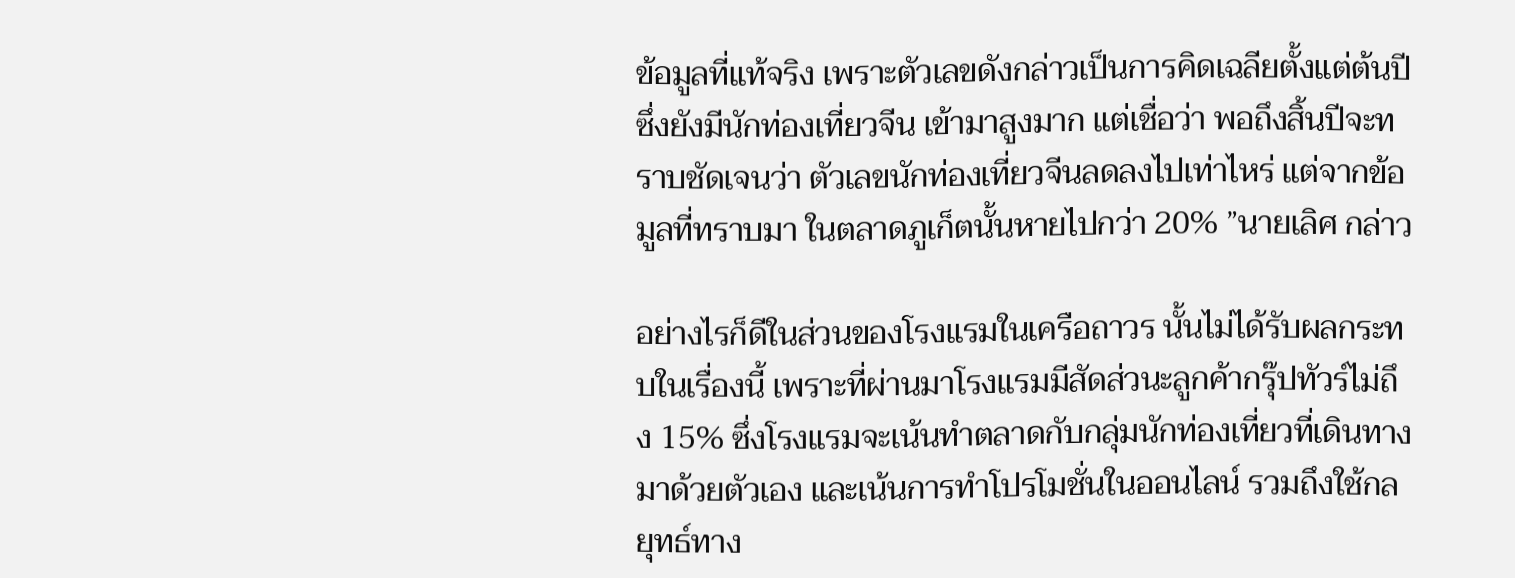ข้อมูลที่แท้จริง เพราะตัวเลขดังกล่าวเป็นการคิดเฉลียตั้งแต่ต้นปี ซึ่งยังมีนักท่องเที่ยวจีน เข้ามาสูงมาก แต่เชื่อว่า พอถึงสิ้นปีจะทราบชัดเจนว่า ตัวเลขนักท่องเที่ยวจีนลดลงไปเท่าไหร่ แต่จากข้อมูลที่ทราบมา ในตลาดภูเก็ตนั้นหายไปกว่า 20% ”นายเลิศ กล่าว

อย่างไรก็ดีในส่วนของโรงแรมในเครือถาวร นั้นไม่ได้รับผลกระทบในเรื่องนี้ เพราะที่ผ่านมาโรงแรมมีสัดส่วนะลูกค้ากรุ๊ปทัวร์ไม่ถึง 15% ซึ่งโรงแรมจะเน้นทำตลาดกับกลุ่มนักท่องเที่ยวที่เดินทางมาด้วยตัวเอง และเน้นการทำโปรโมชั่นในออนไลน์ รวมถึงใช้กลยุทธ์ทาง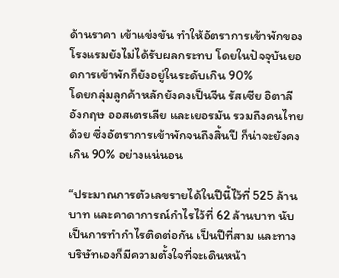ด้านราคา เข้าแข่งขัน ทำให้อัตราการเข้าพักของโรงแรมยังไม่ได้รับผลกระทบ โดยในปัจจุบันยอดการเข้าพักก็ยังอยู่ในระดับเกิน 90%
โดยกลุ่มลูกค้าหลักยังคงเป็นจีน รัสเซีย อิตาลี อังกฤษ ออสเตรเลีย และเยอรมัน รวมถึงคนไทยด้วย ซึ่งอัตราการเข้าพักจนถึงสิ้นปี ก็น่าจะยังคงเกิน 90% อย่างแน่นอน

“ประมาณการตัวเลขรายได้ในปีนี้ไว้ที่ 525 ล้านบาท และคาดาการณ์กำไรไว้ที่ 62 ล้านบาท นับเป็นการทำกำไรติดต่อกัน เป็นปีที่สาม และทางบริษัทเองก็มีความตั้งใจที่จะเดินหน้า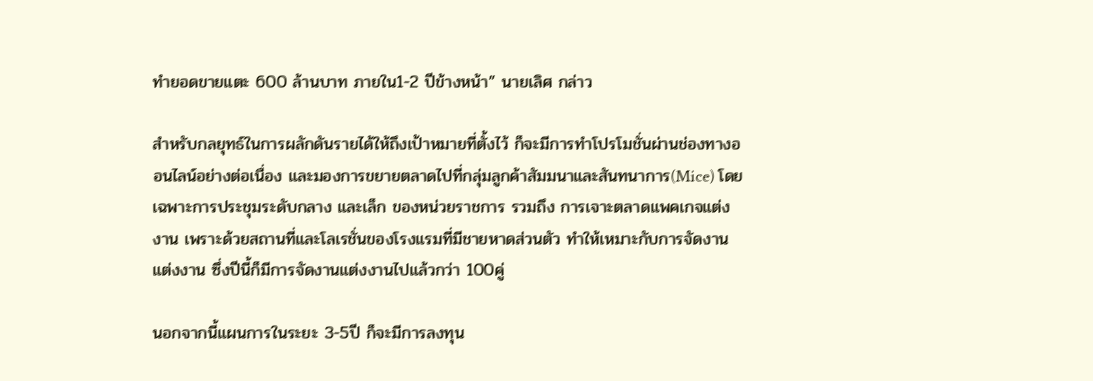ทำยอดขายแตะ 600 ล้านบาท ภายใน1-2 ปีข้างหน้า” นายเลิศ กล่าว

สำหรับกลยุทธ์ในการผลักดันรายได้ให้ถึงเป้าหมายที่ตั้งไว้ ก็จะมีการทำโปรโมชั่นผ่านช่องทางออนไลน์อย่างต่อเนื่อง และมองการขยายตลาดไปที่กลุ่มลูกค้าสัมมนาและสันทนาการ(Mice) โดยเฉพาะการประชุมระดับกลาง และเล็ก ของหน่วยราชการ รวมถึง การเจาะตลาดแพคเกจแต่งงาน เพราะด้วยสถานที่และโลเรชั่นของโรงแรมที่มีชายหาดส่วนตัว ทำให้เหมาะกับการจัดงานแต่งงาน ซึ่งปีนี้ก็มีการจัดงานแต่งงานไปแล้วกว่า 100คู่

นอกจากนี้แผนการในระยะ 3-5ปี ก็จะมีการลงทุน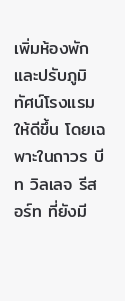เพิ่มห้องพักและปรับภูมิทัศน์โรงแรมให้ดีขึ้น โดยเฉพาะในถาวร บีท วิลเลจ รีสอร์ท ที่ยังมี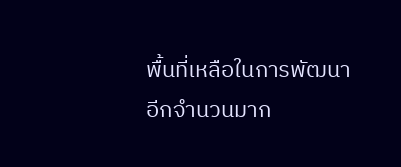พื้นที่เหลือในการพัฒนาอีกจำนวนมาก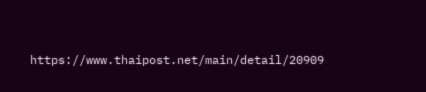https://www.thaipost.net/main/detail/20909